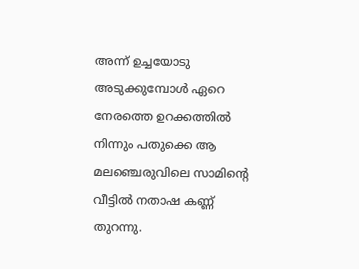അന്ന് ഉച്ചയോടു അടുക്കുമ്പോൾ ഏറെ നേരത്തെ ഉറക്കത്തിൽ നിന്നും പതുക്കെ ആ മലഞ്ചെരുവിലെ സാമിന്റെ വീട്ടിൽ നതാഷ കണ്ണ് തുറന്നു.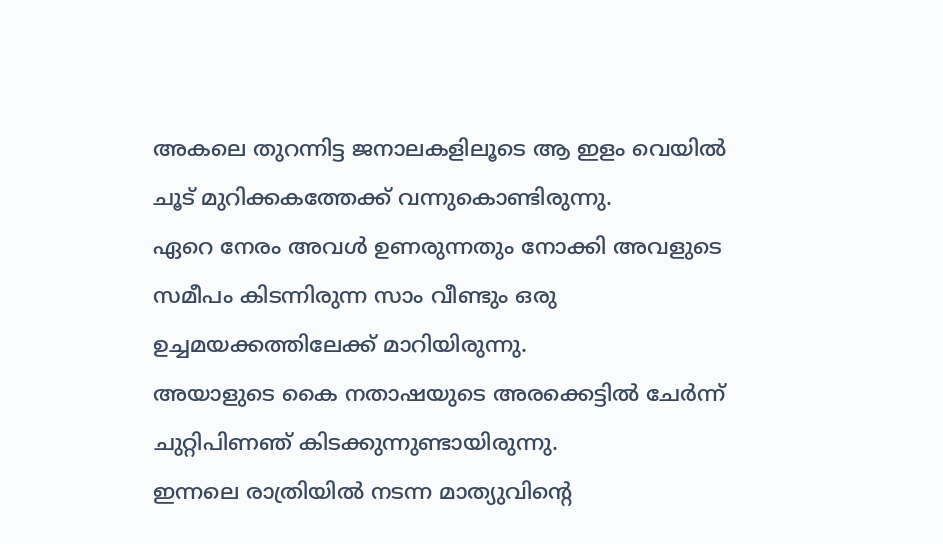അകലെ തുറന്നിട്ട ജനാലകളിലൂടെ ആ ഇളം വെയിൽ ചൂട് മുറിക്കകത്തേക്ക് വന്നുകൊണ്ടിരുന്നു.
ഏറെ നേരം അവൾ ഉണരുന്നതും നോക്കി അവളുടെ സമീപം കിടന്നിരുന്ന സാം വീണ്ടും ഒരു ഉച്ചമയക്കത്തിലേക്ക് മാറിയിരുന്നു.
അയാളുടെ കൈ നതാഷയുടെ അരക്കെട്ടിൽ ചേർന്ന് ചുറ്റിപിണഞ് കിടക്കുന്നുണ്ടായിരുന്നു.
ഇന്നലെ രാത്രിയിൽ നടന്ന മാത്യുവിന്റെ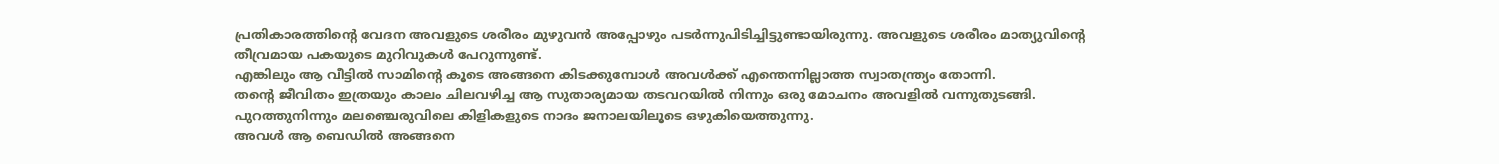പ്രതികാരത്തിന്റെ വേദന അവളുടെ ശരീരം മുഴുവൻ അപ്പോഴും പടർന്നുപിടിച്ചിട്ടുണ്ടായിരുന്നു. അവളുടെ ശരീരം മാത്യുവിന്റെ തീവ്രമായ പകയുടെ മുറിവുകൾ പേറുന്നുണ്ട്.
എങ്കിലും ആ വീട്ടിൽ സാമിന്റെ കൂടെ അങ്ങനെ കിടക്കുമ്പോൾ അവൾക്ക് എന്തെന്നില്ലാത്ത സ്വാതന്ത്ര്യം തോന്നി.
തന്റെ ജീവിതം ഇത്രയും കാലം ചിലവഴിച്ച ആ സുതാര്യമായ തടവറയിൽ നിന്നും ഒരു മോചനം അവളിൽ വന്നുതുടങ്ങി.
പുറത്തുനിന്നും മലഞ്ചെരുവിലെ കിളികളുടെ നാദം ജനാലയിലൂടെ ഒഴുകിയെത്തുന്നു.
അവൾ ആ ബെഡിൽ അങ്ങനെ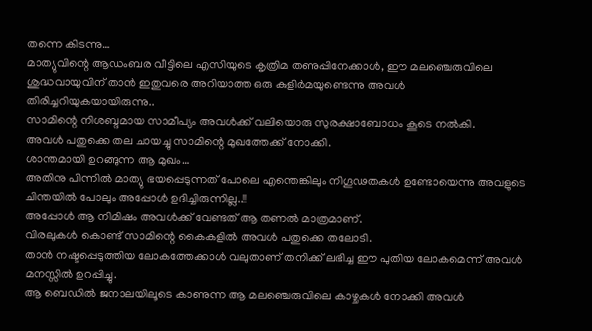തന്നെ കിടന്നു…
മാത്യുവിന്റെ ആഡംബര വീട്ടിലെ എസിയുടെ കൃത്രിമ തണുപ്പിനേക്കാൾ, ഈ മലഞ്ചെരുവിലെ ശുദ്ധവായുവിന് താൻ ഇതുവരെ അറിയാത്ത ഒരു കുളിർമയുണ്ടെന്നു അവൾ തിരിച്ചറിയുകയായിരുന്നു..
സാമിന്റെ നിശബ്ദമായ സാമീപ്യം അവൾക്ക് വലിയൊരു സുരക്ഷാബോധം കൂടെ നൽകി.
അവൾ പതുക്കെ തല ചായച്ചു സാമിന്റെ മുഖത്തേക്ക് നോക്കി.
ശാന്തമായി ഉറങ്ങുന്ന ആ മുഖം…
അതിനു പിന്നിൽ മാത്യു ഭയപ്പെടുന്നത് പോലെ എന്തെങ്കിലും നിഗൂഢതകൾ ഉണ്ടോയെന്നു അവളുടെ ചിന്തയിൽ പോലും അപ്പോൾ ഉദിച്ചിരുന്നില്ല..!!
അപ്പോൾ ആ നിമിഷം അവൾക്ക് വേണ്ടത് ആ തണൽ മാത്രമാണ്.
വിരലുകൾ കൊണ്ട് സാമിന്റെ കൈകളിൽ അവൾ പതുക്കെ തലോടി.
താൻ നഷ്ടപ്പെടുത്തിയ ലോകത്തേക്കാൾ വലുതാണ് തനിക്ക് ലഭിച്ച ഈ പുതിയ ലോകമെന്ന് അവൾ മനസ്സിൽ ഉറപ്പിച്ചു.
ആ ബെഡിൽ ജനാലയിലൂടെ കാണുന്ന ആ മലഞ്ചെരുവിലെ കാഴ്ചകൾ നോക്കി അവൾ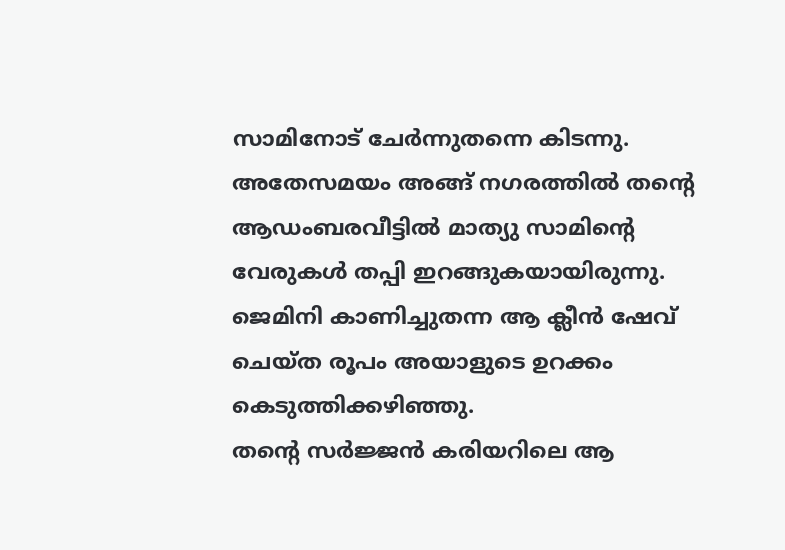സാമിനോട് ചേർന്നുതന്നെ കിടന്നു.
അതേസമയം അങ്ങ് നഗരത്തിൽ തന്റെ ആഡംബരവീട്ടിൽ മാത്യു സാമിന്റെ വേരുകൾ തപ്പി ഇറങ്ങുകയായിരുന്നു.
ജെമിനി കാണിച്ചുതന്ന ആ ക്ലീൻ ഷേവ് ചെയ്ത രൂപം അയാളുടെ ഉറക്കം കെടുത്തിക്കഴിഞ്ഞു.
തന്റെ സർജ്ജൻ കരിയറിലെ ആ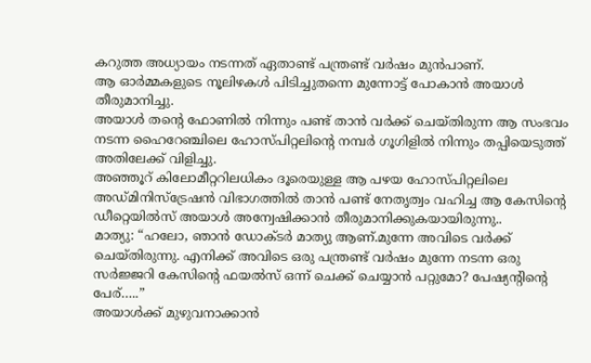കറുത്ത അധ്യായം നടന്നത് ഏതാണ്ട് പന്ത്രണ്ട് വർഷം മുൻപാണ്.
ആ ഓർമ്മകളുടെ നൂലിഴകൾ പിടിച്ചുതന്നെ മുന്നോട്ട് പോകാൻ അയാൾ തീരുമാനിച്ചു.
അയാൾ തന്റെ ഫോണിൽ നിന്നും പണ്ട് താൻ വർക്ക് ചെയ്തിരുന്ന ആ സംഭവം നടന്ന ഹൈറേഞ്ചിലെ ഹോസ്പിറ്റലിന്റെ നമ്പർ ഗൂഗിളിൽ നിന്നും തപ്പിയെടുത്ത് അതിലേക്ക് വിളിച്ചു.
അഞ്ഞൂറ് കിലോമീറ്ററിലധികം ദൂരെയുള്ള ആ പഴയ ഹോസ്പിറ്റലിലെ അഡ്മിനിസ്ട്രേഷൻ വിഭാഗത്തിൽ താൻ പണ്ട് നേതൃത്വം വഹിച്ച ആ കേസിന്റെ ഡീറ്റെയിൽസ് അയാൾ അന്വേഷിക്കാൻ തീരുമാനിക്കുകയായിരുന്നു..
മാത്യു: “ഹലോ, ഞാൻ ഡോക്ടർ മാത്യു ആണ്.മുന്നേ അവിടെ വർക്ക് ചെയ്തിരുന്നു. എനിക്ക് അവിടെ ഒരു പന്ത്രണ്ട് വർഷം മുന്നേ നടന്ന ഒരു സർജ്ജറി കേസിന്റെ ഫയൽസ് ഒന്ന് ചെക്ക് ചെയ്യാൻ പറ്റുമോ? പേഷ്യന്റിന്റെ പേര്…..”
അയാൾക്ക് മുഴുവനാക്കാൻ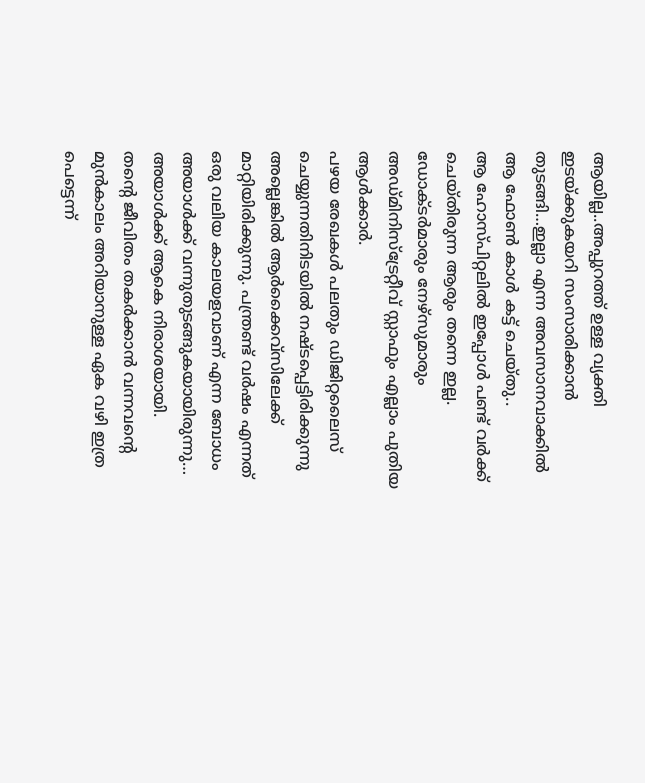ആയില്ല..അപ്പുറത്ത് ഉള്ള വ്യക്തി ഇടയ്ക്കുകയറി സംസാരിക്കാൻ തുടങ്ങി…ഇല്ലാ എന്ന അവസാനവാക്കിൽ ആ ഫോൺ കാൾ കട്ട് ചെയ്തു..
ആ ഹോസ്പിറ്റലിൽ ഇപ്പോൾ പണ്ട് വർക്ക് ചെയ്തിരുന്ന ആരും തന്നെ ഇല്ല.
ഡോക്ടർമാരും നേഴ്സുമാരും അഡ്മിനിസ്ട്രേറ്റീവ് സ്റ്റാഫും എല്ലാം പുതിയ ആൾക്കാർ.
പഴയ രേഖകൾ പലതും ഡിജിറ്റലൈസ് ചെയ്യുന്നതിനിടയിൽ നഷ്ടപ്പെട്ടിരിക്കുന്നു അല്ലെങ്കിൽ ആർക്കൈവ്സിലേക്ക് മാറ്റിയിരിക്കുന്നു. പന്ത്രണ്ട് വർഷം എന്നത് ഒരു വലിയ കാലയളവാണ് എന്ന ബോധം അയാൾക്ക് വന്നുതുടങ്ങുകയായിരുന്നു…
അയാൾക്ക് ആകെ നിരാശയായി.
തന്റെ ജീവിതം തകർക്കാൻ വന്നവന്റെ മുൻകാലം അറിയാനുള്ള ഏക വഴി ഇത്ര പെട്ടെന്ന്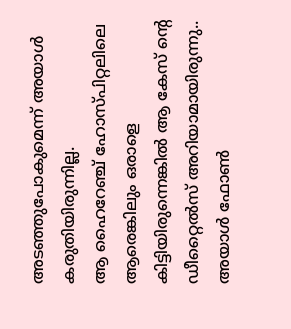അടഞ്ഞുപോകുമെന്ന് അയാൾ കരുതിയിരുന്നില്ല.
ആ ഹൈറേഞ്ച് ഹോസ്പിറ്റലിലെ ആരെങ്കിലും ഒരാളെ കിട്ടിയിരുന്നെങ്കിൽ ആ കേസ് ന്റെ ഡീറ്റൈൽസ് അറിയാമായിരുന്നു..
അയാൾ ഫോൺ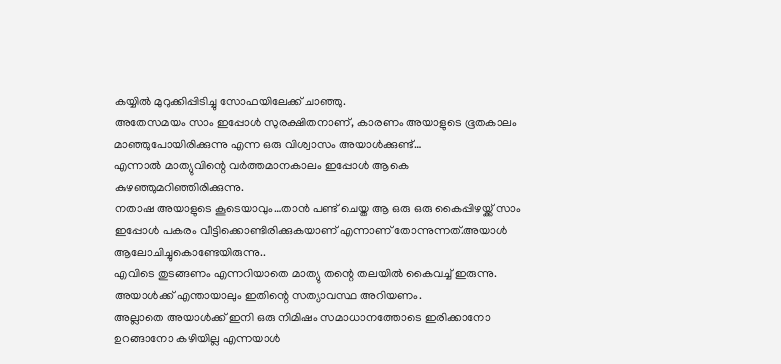കയ്യിൽ മുറുക്കിപ്പിടിച്ചു സോഫയിലേക്ക് ചാഞ്ഞു.
അതേസമയം സാം ഇപ്പോൾ സുരക്ഷിതനാണ്, കാരണം അയാളുടെ ഭൂതകാലം മാഞ്ഞുപോയിരിക്കുന്നു എന്ന ഒരു വിശ്വാസം അയാൾക്കുണ്ട്…
എന്നാൽ മാത്യുവിന്റെ വർത്തമാനകാലം ഇപ്പോൾ ആകെ കുഴഞ്ഞുമറിഞ്ഞിരിക്കുന്നു.
നതാഷ അയാളുടെ കൂടെയാവും…താൻ പണ്ട് ചെയ്ത ആ ഒരു ഒരു കൈപ്പിഴയ്ക്ക് സാം ഇപ്പോൾ പകരം വീട്ടിക്കൊണ്ടിരിക്കുകയാണ് എന്നാണ് തോന്നുന്നത്.അയാൾ ആലോചിച്ചുകൊണ്ടേയിരുന്നു..
എവിടെ തുടങ്ങണം എന്നറിയാതെ മാത്യു തന്റെ തലയിൽ കൈവച്ച് ഇരുന്നു.
അയാൾക്ക് എന്തായാലും ഇതിന്റെ സത്യാവസ്ഥ അറിയണം.
അല്ലാതെ അയാൾക്ക് ഇനി ഒരു നിമിഷം സമാധാനത്തോടെ ഇരിക്കാനോ ഉറങ്ങാനോ കഴിയില്ല എന്നയാൾ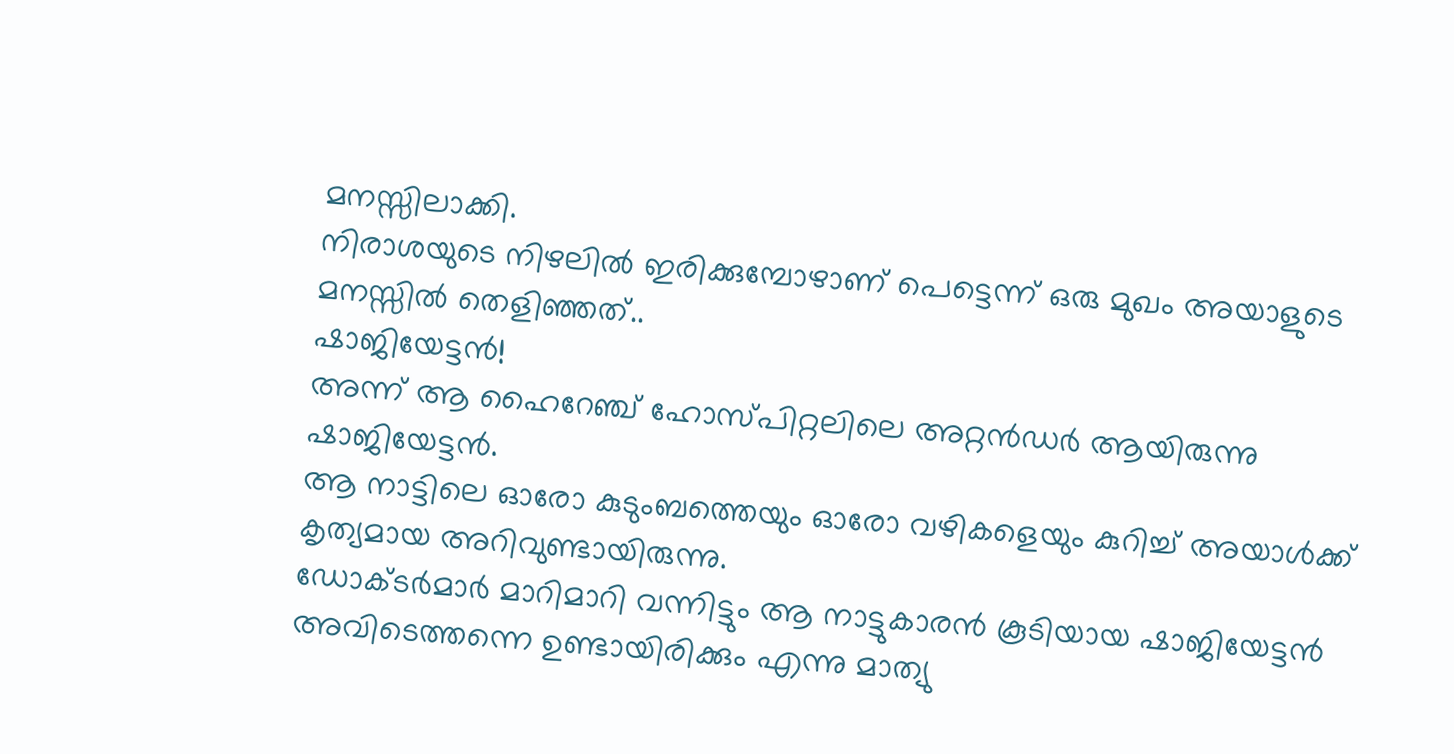മനസ്സിലാക്കി.
നിരാശയുടെ നിഴലിൽ ഇരിക്കുമ്പോഴാണ് പെട്ടെന്ന് ഒരു മുഖം അയാളുടെ മനസ്സിൽ തെളിഞ്ഞത്..
ഷാജിയേട്ടൻ!
അന്ന് ആ ഹൈറേഞ്ച് ഹോസ്പിറ്റലിലെ അറ്റൻഡർ ആയിരുന്നു ഷാജിയേട്ടൻ.
ആ നാട്ടിലെ ഓരോ കുടുംബത്തെയും ഓരോ വഴികളെയും കുറിച്ച് അയാൾക്ക് കൃത്യമായ അറിവുണ്ടായിരുന്നു.
ഡോക്ടർമാർ മാറിമാറി വന്നിട്ടും ആ നാട്ടുകാരൻ കൂടിയായ ഷാജിയേട്ടൻ അവിടെത്തന്നെ ഉണ്ടായിരിക്കും എന്നു മാത്യു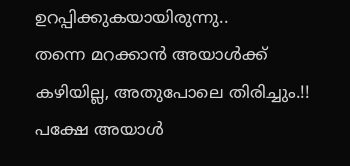ഉറപ്പിക്കുകയായിരുന്നു..
തന്നെ മറക്കാൻ അയാൾക്ക് കഴിയില്ല, അതുപോലെ തിരിച്ചും.!!
പക്ഷേ അയാൾ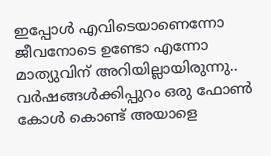ഇപ്പോൾ എവിടെയാണെന്നോ ജീവനോടെ ഉണ്ടോ എന്നോ മാത്യുവിന് അറിയില്ലായിരുന്നു..
വർഷങ്ങൾക്കിപ്പുറം ഒരു ഫോൺ കോൾ കൊണ്ട് അയാളെ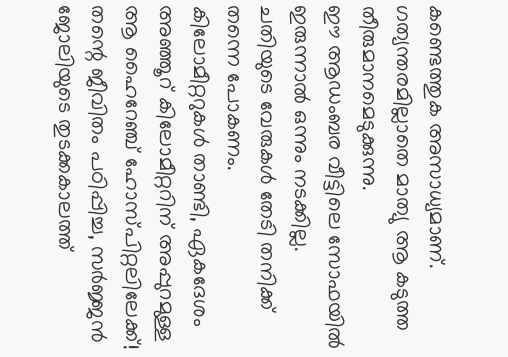കണ്ടെത്തുക അസാധ്യമാണ്.
ഗത്യന്തരമില്ലാതെ മാത്യു ആ കടുത്ത തീരുമാനമെടുക്കുന്നു.
ഈ ആഡംബര വീട്ടിലെ സോഫയിൽ ഇരുന്നാൽ ഒന്നും നടക്കില്ല.
ചതിയുടെ വേരുകൾ തേടി തനിക്ക് തന്നെ പോകണം.
കിലോമീറ്ററുകൾ താണ്ടി, ഏകദേശം അഞ്ഞൂറ് കിലോമീറ്ററിന് അപ്പുറമുള്ള ആ ഹൈറേഞ്ച് ഹോസ്പിറ്റലിലേക്ക്!
തന്റെ ജീവിതം പഠിപ്പിച്ച, സർജ്ജൻ ജോലിയുടെ തുടക്കകാലത്ത്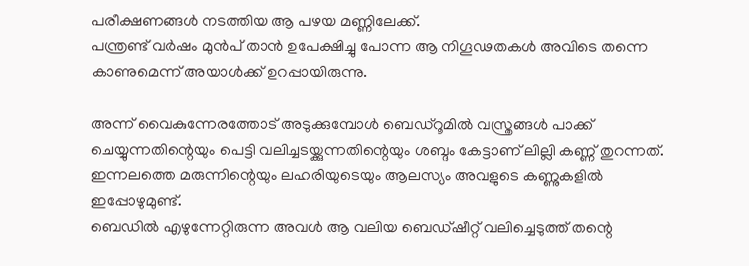പരീക്ഷണങ്ങൾ നടത്തിയ ആ പഴയ മണ്ണിലേക്ക്.
പന്ത്രണ്ട് വർഷം മുൻപ് താൻ ഉപേക്ഷിച്ചു പോന്ന ആ നിഗൂഢതകൾ അവിടെ തന്നെ കാണുമെന്ന് അയാൾക്ക് ഉറപ്പായിരുന്നു.

അന്ന് വൈകുന്നേരത്തോട് അടുക്കുമ്പോൾ ബെഡ്റൂമിൽ വസ്ത്രങ്ങൾ പാക്ക് ചെയ്യുന്നതിന്റെയും പെട്ടി വലിച്ചടയ്ക്കുന്നതിന്റെയും ശബ്ദം കേട്ടാണ് ലില്ലി കണ്ണ് തുറന്നത്.
ഇന്നലത്തെ മരുന്നിന്റെയും ലഹരിയുടെയും ആലസ്യം അവളുടെ കണ്ണുകളിൽ ഇപ്പോഴുമുണ്ട്.
ബെഡിൽ എഴുന്നേറ്റിരുന്ന അവൾ ആ വലിയ ബെഡ്ഷീറ്റ് വലിച്ചെടുത്ത് തന്റെ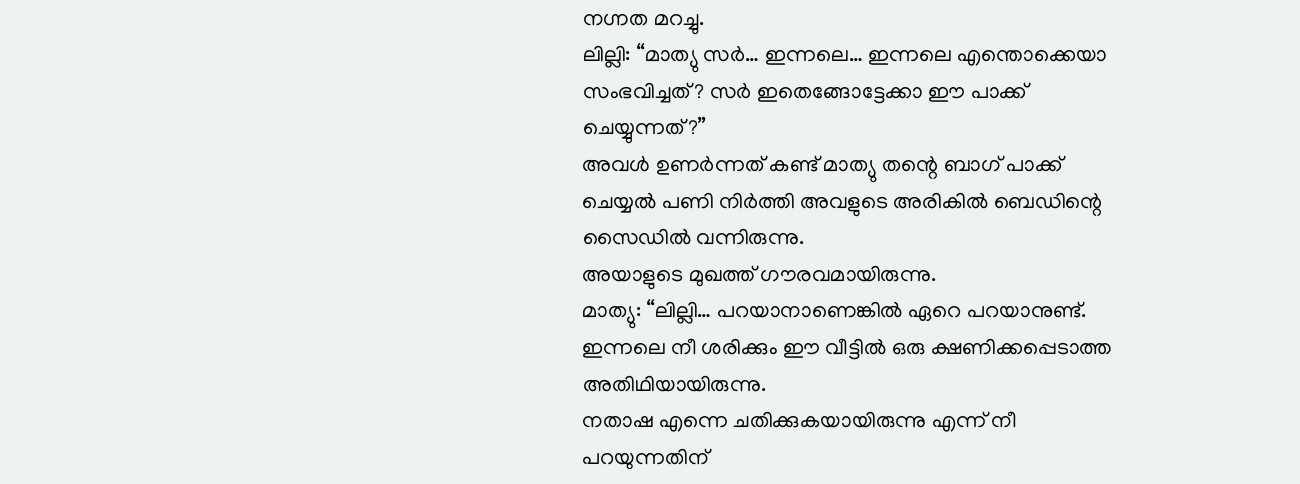നഗ്നത മറച്ചു.
ലില്ലി: “മാത്യു സർ… ഇന്നലെ… ഇന്നലെ എന്തൊക്കെയാ സംഭവിച്ചത്? സർ ഇതെങ്ങോട്ടേക്കാ ഈ പാക്ക് ചെയ്യുന്നത്?”
അവൾ ഉണർന്നത് കണ്ട് മാത്യു തന്റെ ബാഗ് പാക്ക് ചെയ്യൽ പണി നിർത്തി അവളുടെ അരികിൽ ബെഡിന്റെ സൈഡിൽ വന്നിരുന്നു.
അയാളുടെ മുഖത്ത് ഗൗരവമായിരുന്നു.
മാത്യു: “ലില്ലി… പറയാനാണെങ്കിൽ ഏറെ പറയാനുണ്ട്.
ഇന്നലെ നീ ശരിക്കും ഈ വീട്ടിൽ ഒരു ക്ഷണിക്കപ്പെടാത്ത അതിഥിയായിരുന്നു.
നതാഷ എന്നെ ചതിക്കുകയായിരുന്നു എന്ന് നീ പറയുന്നതിന്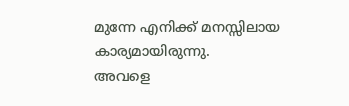മുന്നേ എനിക്ക് മനസ്സിലായ കാര്യമായിരുന്നു.
അവളെ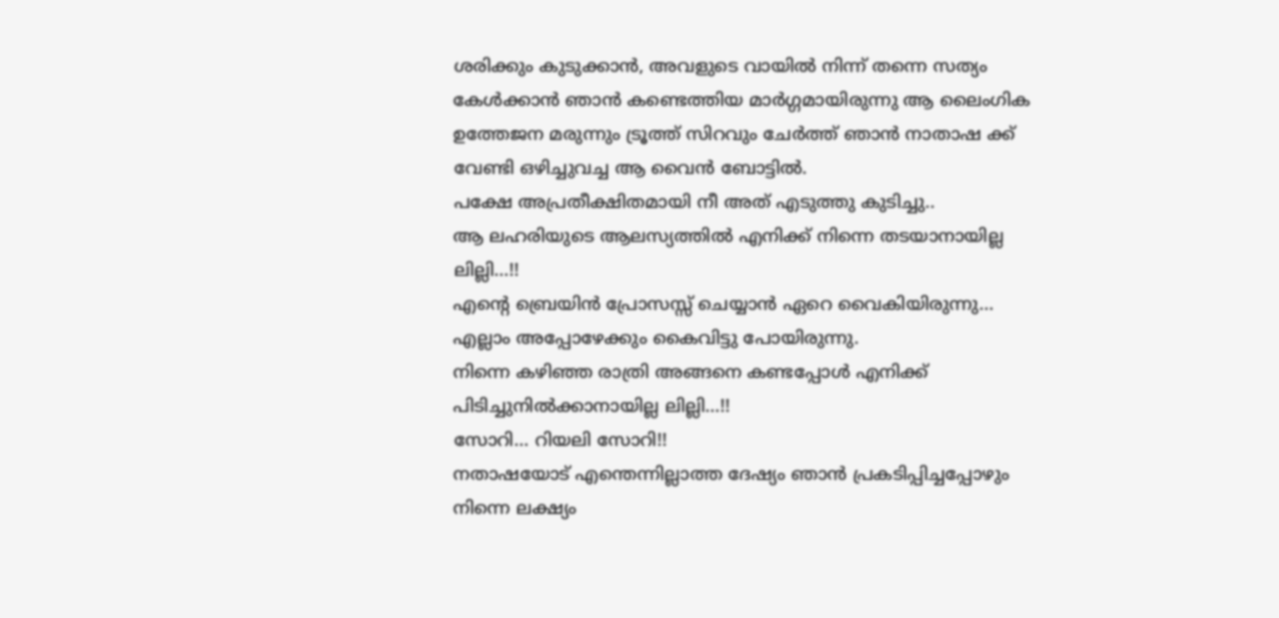ശരിക്കും കുടുക്കാൻ, അവളുടെ വായിൽ നിന്ന് തന്നെ സത്യം കേൾക്കാൻ ഞാൻ കണ്ടെത്തിയ മാർഗ്ഗമായിരുന്നു ആ ലൈംഗിക ഉത്തേജന മരുന്നും ട്രൂത്ത് സിറവും ചേർത്ത് ഞാൻ നാതാഷ ക്ക് വേണ്ടി ഒഴിച്ചുവച്ച ആ വൈൻ ബോട്ടിൽ.
പക്ഷേ അപ്രതീക്ഷിതമായി നീ അത് എടുത്തു കുടിച്ചു..
ആ ലഹരിയുടെ ആലസ്യത്തിൽ എനിക്ക് നിന്നെ തടയാനായില്ല ലില്ലി…!!
എന്റെ ബ്രെയിൻ പ്രോസസ്സ് ചെയ്യാൻ ഏറെ വൈകിയിരുന്നു…
എല്ലാം അപ്പോഴേക്കും കൈവിട്ടു പോയിരുന്നു.
നിന്നെ കഴിഞ്ഞ രാത്രി അങ്ങനെ കണ്ടപ്പോൾ എനിക്ക് പിടിച്ചുനിൽക്കാനായില്ല ലില്ലി…!!
സോറി… റിയലി സോറി!!
നതാഷയോട് എന്തെന്നില്ലാത്ത ദേഷ്യം ഞാൻ പ്രകടിപ്പിച്ചപ്പോഴും നിന്നെ ലക്ഷ്യം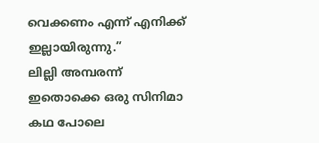വെക്കണം എന്ന് എനിക്ക് ഇല്ലായിരുന്നു.”
ലില്ലി അമ്പരന്ന് ഇതൊക്കെ ഒരു സിനിമാ കഥ പോലെ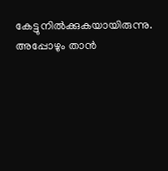കേട്ടുനിൽക്കുകയായിരുന്നു.
അപ്പോഴും താൻ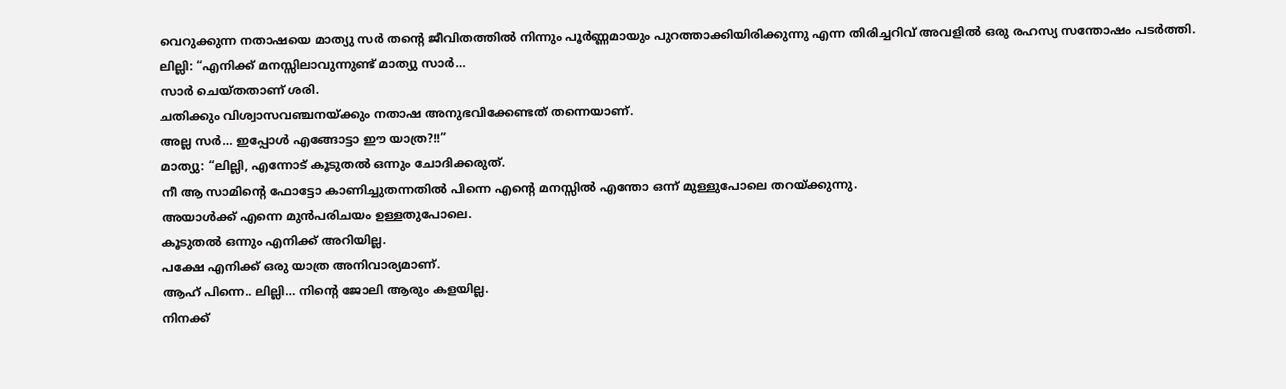വെറുക്കുന്ന നതാഷയെ മാത്യു സർ തന്റെ ജീവിതത്തിൽ നിന്നും പൂർണ്ണമായും പുറത്താക്കിയിരിക്കുന്നു എന്ന തിരിച്ചറിവ് അവളിൽ ഒരു രഹസ്യ സന്തോഷം പടർത്തി.
ലില്ലി: “എനിക്ക് മനസ്സിലാവുന്നുണ്ട് മാത്യു സാർ…
സാർ ചെയ്തതാണ് ശരി.
ചതിക്കും വിശ്വാസവഞ്ചനയ്ക്കും നതാഷ അനുഭവിക്കേണ്ടത് തന്നെയാണ്.
അല്ല സർ… ഇപ്പോൾ എങ്ങോട്ടാ ഈ യാത്ര?!!”
മാത്യു: “ലില്ലി, എന്നോട് കൂടുതൽ ഒന്നും ചോദിക്കരുത്.
നീ ആ സാമിന്റെ ഫോട്ടോ കാണിച്ചുതന്നതിൽ പിന്നെ എന്റെ മനസ്സിൽ എന്തോ ഒന്ന് മുള്ളുപോലെ തറയ്ക്കുന്നു.
അയാൾക്ക് എന്നെ മുൻപരിചയം ഉള്ളതുപോലെ.
കൂടുതൽ ഒന്നും എനിക്ക് അറിയില്ല.
പക്ഷേ എനിക്ക് ഒരു യാത്ര അനിവാര്യമാണ്.
ആഹ് പിന്നെ.. ലില്ലി… നിന്റെ ജോലി ആരും കളയില്ല.
നിനക്ക്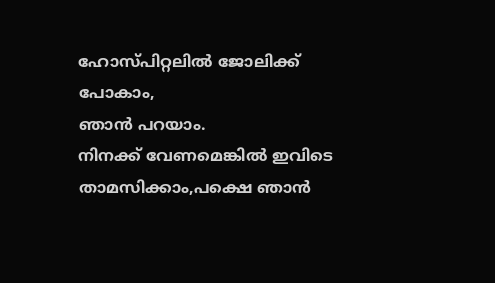ഹോസ്പിറ്റലിൽ ജോലിക്ക് പോകാം,
ഞാൻ പറയാം.
നിനക്ക് വേണമെങ്കിൽ ഇവിടെ താമസിക്കാം,പക്ഷെ ഞാൻ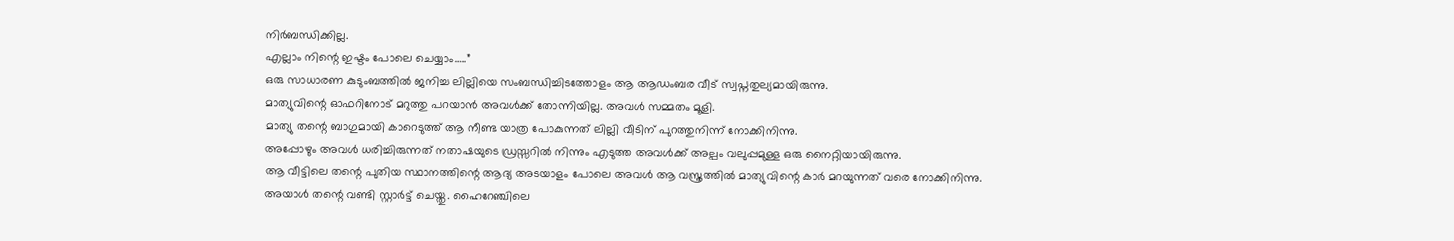നിർബന്ധിക്കില്ല.
എല്ലാം നിന്റെ ഇഷ്ടം പോലെ ചെയ്യാം…..”
ഒരു സാധാരണ കുടുംബത്തിൽ ജനിച്ച ലില്ലിയെ സംബന്ധിച്ചിടത്തോളം ആ ആഡംബര വീട് സ്വപ്നതുല്യമായിരുന്നു.
മാത്യുവിന്റെ ഓഫറിനോട് മറുത്തു പറയാൻ അവൾക്ക് തോന്നിയില്ല. അവൾ സമ്മതം മൂളി.
മാത്യു തന്റെ ബാഗുമായി കാറെടുത്ത് ആ നീണ്ട യാത്ര പോകുന്നത് ലില്ലി വീടിന് പുറത്തുനിന്ന് നോക്കിനിന്നു.
അപ്പോഴും അവൾ ധരിച്ചിരുന്നത് നതാഷയുടെ ഡ്രസ്സറിൽ നിന്നും എടുത്ത അവൾക്ക് അല്പം വലുപ്പമുള്ള ഒരു നൈറ്റിയായിരുന്നു.
ആ വീട്ടിലെ തന്റെ പുതിയ സ്ഥാനത്തിന്റെ ആദ്യ അടയാളം പോലെ അവൾ ആ വസ്ത്രത്തിൽ മാത്യുവിന്റെ കാർ മറയുന്നത് വരെ നോക്കിനിന്നു.
അയാൾ തന്റെ വണ്ടി സ്റ്റാർട്ട് ചെയ്തു. ഹൈറേഞ്ചിലെ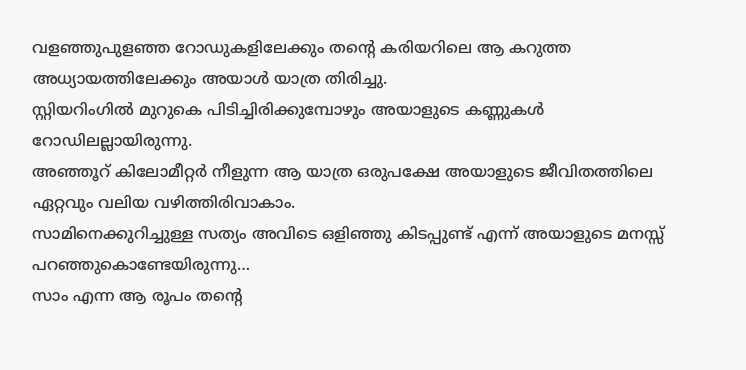വളഞ്ഞുപുളഞ്ഞ റോഡുകളിലേക്കും തന്റെ കരിയറിലെ ആ കറുത്ത അധ്യായത്തിലേക്കും അയാൾ യാത്ര തിരിച്ചു.
സ്റ്റിയറിംഗിൽ മുറുകെ പിടിച്ചിരിക്കുമ്പോഴും അയാളുടെ കണ്ണുകൾ റോഡിലല്ലായിരുന്നു.
അഞ്ഞൂറ് കിലോമീറ്റർ നീളുന്ന ആ യാത്ര ഒരുപക്ഷേ അയാളുടെ ജീവിതത്തിലെ ഏറ്റവും വലിയ വഴിത്തിരിവാകാം.
സാമിനെക്കുറിച്ചുള്ള സത്യം അവിടെ ഒളിഞ്ഞു കിടപ്പുണ്ട് എന്ന് അയാളുടെ മനസ്സ് പറഞ്ഞുകൊണ്ടേയിരുന്നു…
സാം എന്ന ആ രൂപം തന്റെ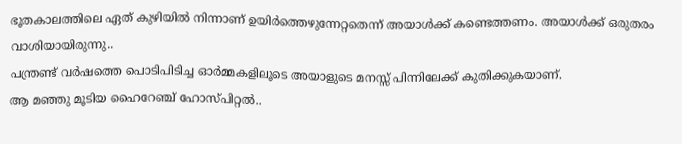ഭൂതകാലത്തിലെ ഏത് കുഴിയിൽ നിന്നാണ് ഉയിർത്തെഴുന്നേറ്റതെന്ന് അയാൾക്ക് കണ്ടെത്തണം. അയാൾക്ക് ഒരുതരം വാശിയായിരുന്നു..
പന്ത്രണ്ട് വർഷത്തെ പൊടിപിടിച്ച ഓർമ്മകളിലൂടെ അയാളുടെ മനസ്സ് പിന്നിലേക്ക് കുതിക്കുകയാണ്.
ആ മഞ്ഞു മൂടിയ ഹൈറേഞ്ച് ഹോസ്പിറ്റൽ..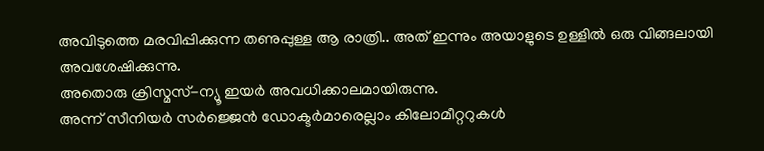അവിടുത്തെ മരവിപ്പിക്കുന്ന തണുപ്പുള്ള ആ രാത്രി.. അത് ഇന്നും അയാളുടെ ഉള്ളിൽ ഒരു വിങ്ങലായി അവശേഷിക്കുന്നു.
അതൊരു ക്രിസ്മസ്-ന്യൂ ഇയർ അവധിക്കാലമായിരുന്നു.
അന്ന് സീനിയർ സർജ്ജെൻ ഡോക്ടർമാരെല്ലാം കിലോമീറ്ററുകൾ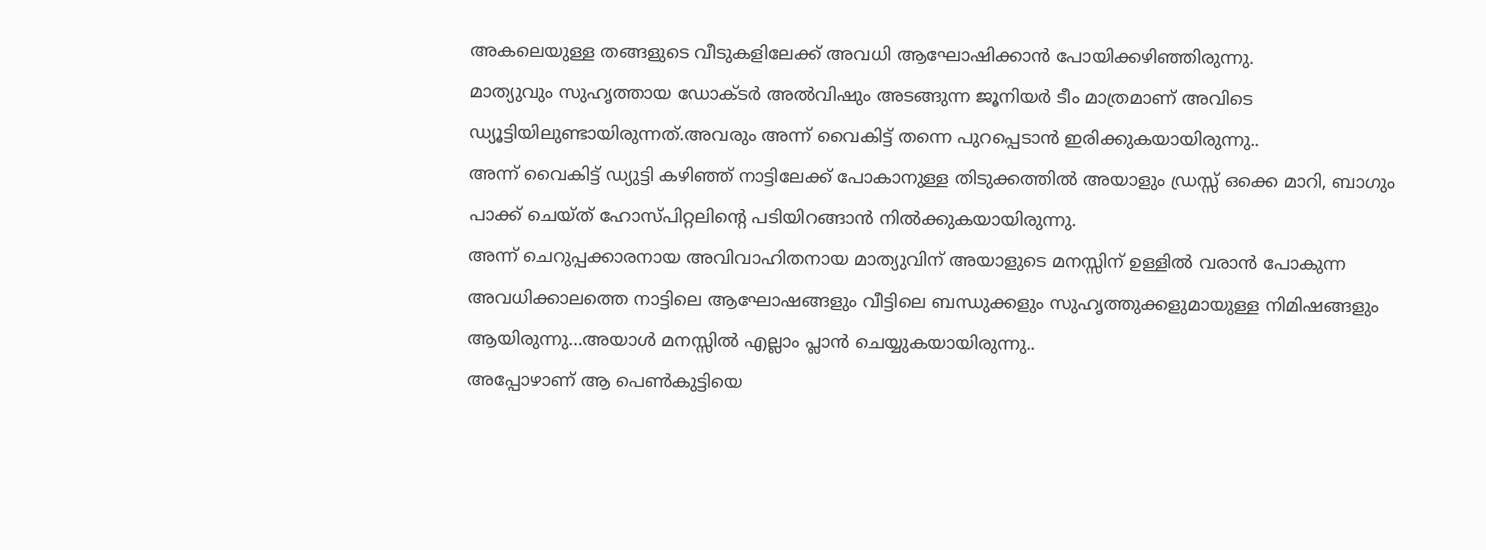അകലെയുള്ള തങ്ങളുടെ വീടുകളിലേക്ക് അവധി ആഘോഷിക്കാൻ പോയിക്കഴിഞ്ഞിരുന്നു.
മാത്യുവും സുഹൃത്തായ ഡോക്ടർ അൽവിഷും അടങ്ങുന്ന ജൂനിയർ ടീം മാത്രമാണ് അവിടെ ഡ്യൂട്ടിയിലുണ്ടായിരുന്നത്.അവരും അന്ന് വൈകിട്ട് തന്നെ പുറപ്പെടാൻ ഇരിക്കുകയായിരുന്നു..
അന്ന് വൈകിട്ട് ഡ്യുട്ടി കഴിഞ്ഞ് നാട്ടിലേക്ക് പോകാനുള്ള തിടുക്കത്തിൽ അയാളും ഡ്രസ്സ് ഒക്കെ മാറി, ബാഗും പാക്ക് ചെയ്ത് ഹോസ്പിറ്റലിന്റെ പടിയിറങ്ങാൻ നിൽക്കുകയായിരുന്നു.
അന്ന് ചെറുപ്പക്കാരനായ അവിവാഹിതനായ മാത്യുവിന് അയാളുടെ മനസ്സിന് ഉള്ളിൽ വരാൻ പോകുന്ന അവധിക്കാലത്തെ നാട്ടിലെ ആഘോഷങ്ങളും വീട്ടിലെ ബന്ധുക്കളും സുഹൃത്തുക്കളുമായുള്ള നിമിഷങ്ങളും ആയിരുന്നു…അയാൾ മനസ്സിൽ എല്ലാം പ്ലാൻ ചെയ്യുകയായിരുന്നു..
അപ്പോഴാണ് ആ പെൺകുട്ടിയെ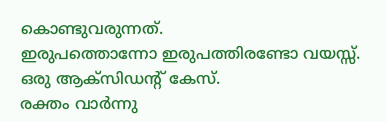കൊണ്ടുവരുന്നത്.
ഇരുപത്തൊന്നോ ഇരുപത്തിരണ്ടോ വയസ്സ്.
ഒരു ആക്സിഡന്റ് കേസ്.
രക്തം വാർന്നു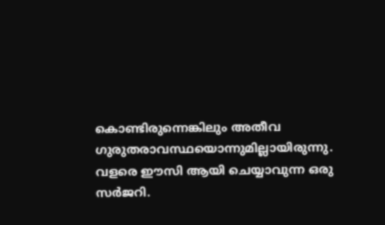കൊണ്ടിരുന്നെങ്കിലും അതീവ ഗുരുതരാവസ്ഥയൊന്നുമില്ലായിരുന്നു.
വളരെ ഈസി ആയി ചെയ്യാവുന്ന ഒരു സർജറി.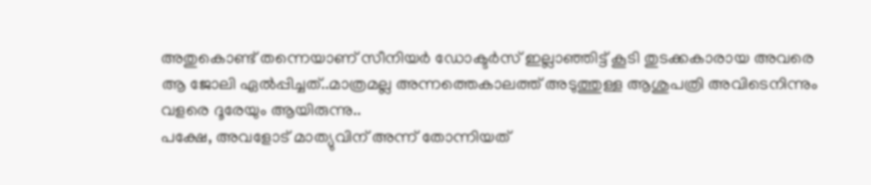അതുകൊണ്ട് തന്നെയാണ് സീനിയർ ഡോക്ടർസ് ഇല്ലാഞ്ഞിട്ട് കൂടി തുടക്കകാരായ അവരെ ആ ജോലി ഏൽപ്പിച്ചത്..മാത്രമല്ല അന്നത്തെകാലത്ത് അടുത്തുള്ള ആശുപത്രി അവിടെനിന്നും വളരെ ദൂരേയും ആയിരുന്നു..
പക്ഷേ, അവളോട് മാത്യുവിന് അന്ന് തോന്നിയത്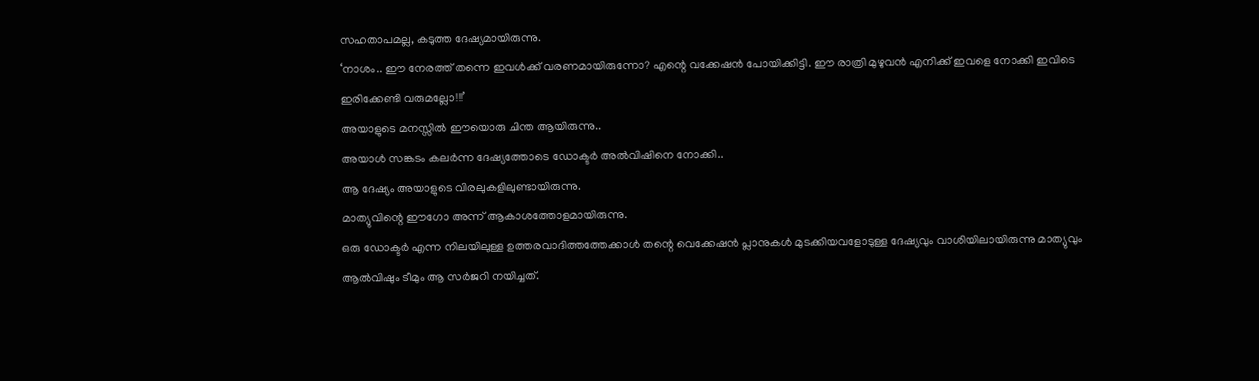സഹതാപമല്ല, കടുത്ത ദേഷ്യമായിരുന്നു.
‘നാശം.. ഈ നേരത്ത് തന്നെ ഇവൾക്ക് വരണമായിരുന്നോ? എന്റെ വക്കേഷൻ പോയിക്കിട്ടി. ഈ രാത്രി മുഴുവൻ എനിക്ക് ഇവളെ നോക്കി ഇവിടെ ഇരിക്കേണ്ടി വരുമല്ലോ!!!’
അയാളുടെ മനസ്സിൽ ഈയൊരു ചിന്ത ആയിരുന്നു..
അയാൾ സങ്കടം കലർന്ന ദേഷ്യത്തോടെ ഡോക്ടർ അൽവിഷിനെ നോക്കി..
ആ ദേഷ്യം അയാളുടെ വിരലുകളിലുണ്ടായിരുന്നു.
മാത്യുവിന്റെ ഈഗോ അന്ന് ആകാശത്തോളമായിരുന്നു.
ഒരു ഡോക്ടർ എന്ന നിലയിലുള്ള ഉത്തരവാദിത്തത്തേക്കാൾ തന്റെ വെക്കേഷൻ പ്ലാനുകൾ മുടക്കിയവളോടുള്ള ദേഷ്യവും വാശിയിലായിരുന്നു മാത്യുവും ആൽവിഷും ടീമും ആ സർജറി നയിച്ചത്.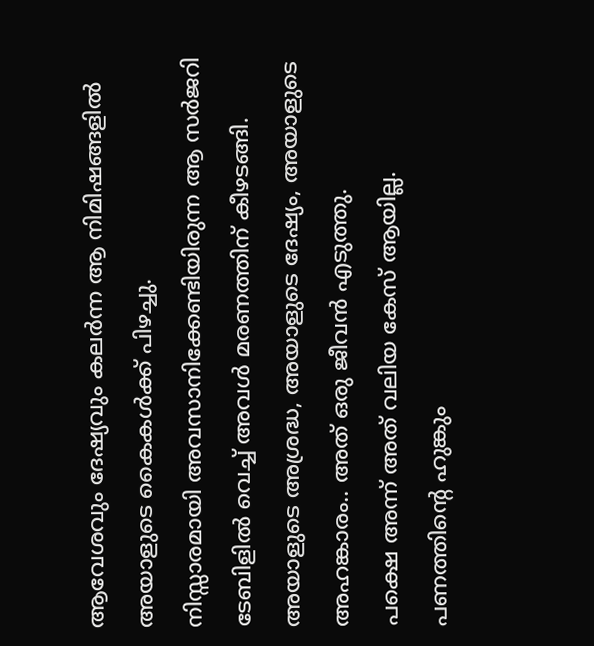ആവേശവും ദേഷ്യവും കലർന്ന ആ നിമിഷങ്ങളിൽ അയാളുടെ കൈകൾക്ക് പിഴച്ചു.
നിസ്സാരമായി അവസാനിക്കേണ്ടിയിരുന്ന ആ സർജറി ടേബിളിൽ വെച്ച് അവൾ മരണത്തിന് കീഴടങ്ങി.
അയാളുടെ അശ്രദ്ധ, അയാളുടെ ദേഷ്യം, അയാളുടെ അഹങ്കാരം.. അത് ഒരു ജീവൻ എടുത്തു.
പക്ഷെ അന്ന് അത് വലിയ കേസ് ആയില്ല.
പണത്തിന്റെ ഹുങ്കും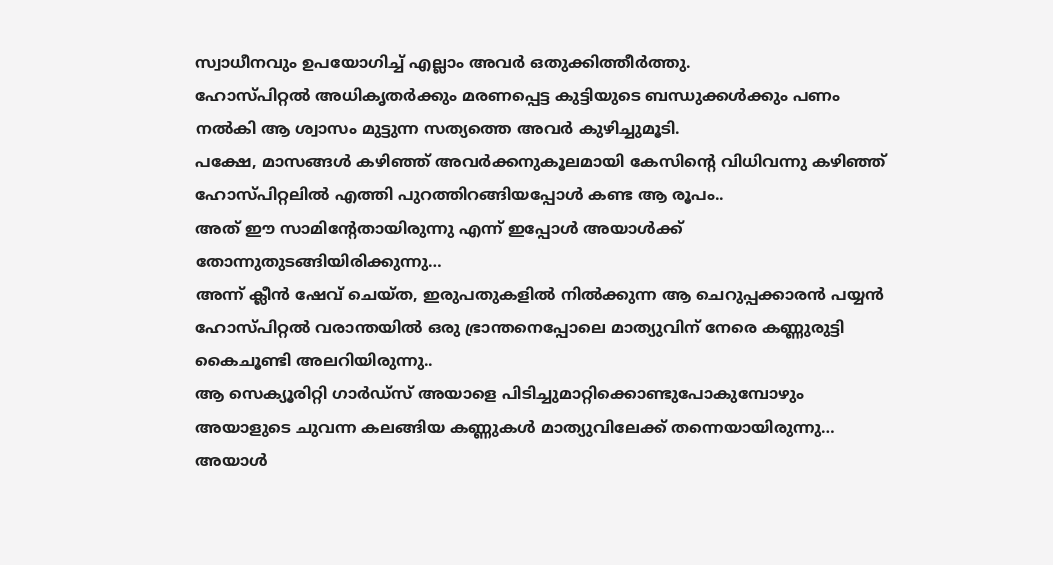സ്വാധീനവും ഉപയോഗിച്ച് എല്ലാം അവർ ഒതുക്കിത്തീർത്തു.
ഹോസ്പിറ്റൽ അധികൃതർക്കും മരണപ്പെട്ട കുട്ടിയുടെ ബന്ധുക്കൾക്കും പണം നൽകി ആ ശ്വാസം മുട്ടുന്ന സത്യത്തെ അവർ കുഴിച്ചുമൂടി.
പക്ഷേ, മാസങ്ങൾ കഴിഞ്ഞ് അവർക്കനുകൂലമായി കേസിന്റെ വിധിവന്നു കഴിഞ്ഞ് ഹോസ്പിറ്റലിൽ എത്തി പുറത്തിറങ്ങിയപ്പോൾ കണ്ട ആ രൂപം..
അത് ഈ സാമിന്റേതായിരുന്നു എന്ന് ഇപ്പോൾ അയാൾക്ക് തോന്നുതുടങ്ങിയിരിക്കുന്നു…
അന്ന് ക്ലീൻ ഷേവ് ചെയ്ത, ഇരുപതുകളിൽ നിൽക്കുന്ന ആ ചെറുപ്പക്കാരൻ പയ്യൻ ഹോസ്പിറ്റൽ വരാന്തയിൽ ഒരു ഭ്രാന്തനെപ്പോലെ മാത്യുവിന് നേരെ കണ്ണുരുട്ടി കൈചൂണ്ടി അലറിയിരുന്നു..
ആ സെക്യൂരിറ്റി ഗാർഡ്സ് അയാളെ പിടിച്ചുമാറ്റിക്കൊണ്ടുപോകുമ്പോഴും അയാളുടെ ചുവന്ന കലങ്ങിയ കണ്ണുകൾ മാത്യുവിലേക്ക് തന്നെയായിരുന്നു…
അയാൾ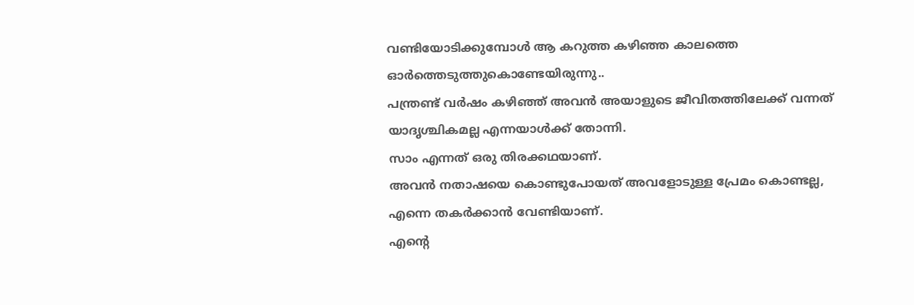വണ്ടിയോടിക്കുമ്പോൾ ആ കറുത്ത കഴിഞ്ഞ കാലത്തെ ഓർത്തെടുത്തുകൊണ്ടേയിരുന്നു..
പന്ത്രണ്ട് വർഷം കഴിഞ്ഞ് അവൻ അയാളുടെ ജീവിതത്തിലേക്ക് വന്നത് യാദൃശ്ചികമല്ല എന്നയാൾക്ക് തോന്നി.
സാം എന്നത് ഒരു തിരക്കഥയാണ്.
അവൻ നതാഷയെ കൊണ്ടുപോയത് അവളോടുള്ള പ്രേമം കൊണ്ടല്ല,
എന്നെ തകർക്കാൻ വേണ്ടിയാണ്.
എന്റെ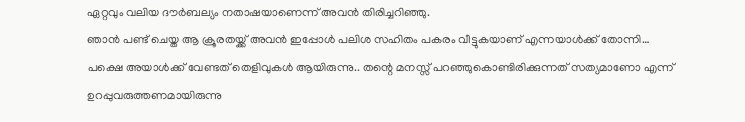ഏറ്റവും വലിയ ദൗർബല്യം നതാഷയാണെന്ന് അവൻ തിരിച്ചറിഞ്ഞു.
ഞാൻ പണ്ട് ചെയ്ത ആ ക്രൂരതയ്ക്ക് അവൻ ഇപ്പോൾ പലിശ സഹിതം പകരം വീട്ടുകയാണ് എന്നയാൾക്ക് തോന്നി…
പക്ഷെ അയാൾക്ക് വേണ്ടത് തെളിവുകൾ ആയിരുന്നു.. തന്റെ മനസ്സ് പറഞ്ഞുകൊണ്ടിരിക്കുന്നത് സത്യമാണോ എന്ന് ഉറപ്പുവരുത്തണമായിരുന്നു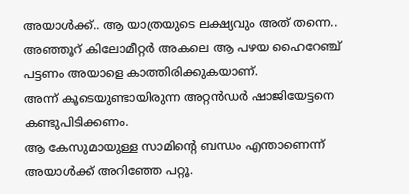അയാൾക്ക്.. ആ യാത്രയുടെ ലക്ഷ്യവും അത് തന്നെ..
അഞ്ഞൂറ് കിലോമീറ്റർ അകലെ ആ പഴയ ഹൈറേഞ്ച് പട്ടണം അയാളെ കാത്തിരിക്കുകയാണ്.
അന്ന് കൂടെയുണ്ടായിരുന്ന അറ്റൻഡർ ഷാജിയേട്ടനെ കണ്ടുപിടിക്കണം.
ആ കേസുമായുള്ള സാമിന്റെ ബന്ധം എന്താണെന്ന് അയാൾക്ക് അറിഞ്ഞേ പറ്റൂ.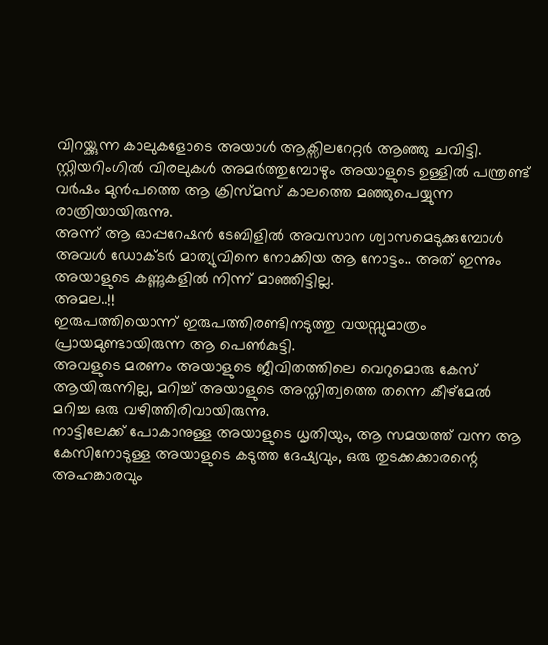വിറയ്ക്കുന്ന കാലുകളോടെ അയാൾ ആക്സിലറേറ്റർ ആഞ്ഞു ചവിട്ടി.
സ്റ്റിയറിംഗിൽ വിരലുകൾ അമർത്തുമ്പോഴും അയാളുടെ ഉള്ളിൽ പന്ത്രണ്ട് വർഷം മുൻപത്തെ ആ ക്രിസ്മസ് കാലത്തെ മഞ്ഞുപെയ്യുന്ന രാത്രിയായിരുന്നു.
അന്ന് ആ ഓപ്പറേഷൻ ടേബിളിൽ അവസാന ശ്വാസമെടുക്കുമ്പോൾ അവൾ ഡോക്ടർ മാത്യുവിനെ നോക്കിയ ആ നോട്ടം.. അത് ഇന്നും അയാളുടെ കണ്ണുകളിൽ നിന്ന് മാഞ്ഞിട്ടില്ല.
അമല..!!
ഇരുപത്തിയൊന്ന് ഇരുപത്തിരണ്ടിനടുത്തു വയസ്സുമാത്രം പ്രായമുണ്ടായിരുന്ന ആ പെൺകുട്ടി.
അവളുടെ മരണം അയാളുടെ ജീവിതത്തിലെ വെറുമൊരു കേസ് ആയിരുന്നില്ല, മറിച്ച് അയാളുടെ അസ്തിത്വത്തെ തന്നെ കീഴ്മേൽ മറിച്ച ഒരു വഴിത്തിരിവായിരുന്നു.
നാട്ടിലേക്ക് പോകാനുള്ള അയാളുടെ ധൃതിയും, ആ സമയത്ത് വന്ന ആ കേസിനോടുള്ള അയാളുടെ കടുത്ത ദേഷ്യവും, ഒരു തുടക്കക്കാരന്റെ അഹങ്കാരവും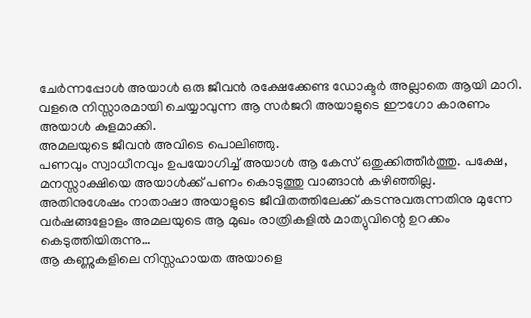ചേർന്നപ്പോൾ അയാൾ ഒരു ജീവൻ രക്ഷേക്കേണ്ട ഡോക്ടർ അല്ലാതെ ആയി മാറി.
വളരെ നിസ്സാരമായി ചെയ്യാവുന്ന ആ സർജറി അയാളുടെ ഈഗോ കാരണം അയാൾ കുളമാക്കി.
അമലയുടെ ജീവൻ അവിടെ പൊലിഞ്ഞു.
പണവും സ്വാധീനവും ഉപയോഗിച്ച് അയാൾ ആ കേസ് ഒതുക്കിത്തീർത്തു. പക്ഷേ, മനസ്സാക്ഷിയെ അയാൾക്ക് പണം കൊടുത്തു വാങ്ങാൻ കഴിഞ്ഞില്ല.
അതിനുശേഷം നാതാഷാ അയാളുടെ ജീവിതത്തിലേക്ക് കടന്നുവരുന്നതിനു മുന്നേ വർഷങ്ങളോളം അമലയുടെ ആ മുഖം രാത്രികളിൽ മാത്യുവിന്റെ ഉറക്കം കെടുത്തിയിരുന്നു…
ആ കണ്ണുകളിലെ നിസ്സഹായത അയാളെ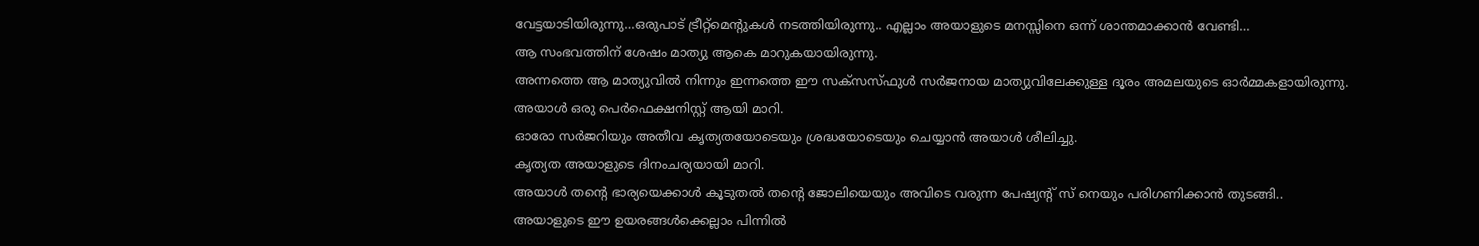വേട്ടയാടിയിരുന്നു…ഒരുപാട് ട്രീറ്റ്മെന്റുകൾ നടത്തിയിരുന്നു.. എല്ലാം അയാളുടെ മനസ്സിനെ ഒന്ന് ശാന്തമാക്കാൻ വേണ്ടി…
ആ സംഭവത്തിന് ശേഷം മാത്യു ആകെ മാറുകയായിരുന്നു.
അന്നത്തെ ആ മാത്യുവിൽ നിന്നും ഇന്നത്തെ ഈ സക്സസ്ഫുൾ സർജനായ മാത്യുവിലേക്കുള്ള ദൂരം അമലയുടെ ഓർമ്മകളായിരുന്നു.
അയാൾ ഒരു പെർഫെക്ഷനിസ്റ്റ് ആയി മാറി.
ഓരോ സർജറിയും അതീവ കൃത്യതയോടെയും ശ്രദ്ധയോടെയും ചെയ്യാൻ അയാൾ ശീലിച്ചു.
കൃത്യത അയാളുടെ ദിനംചര്യയായി മാറി.
അയാൾ തന്റെ ഭാര്യയെക്കാൾ കൂടുതൽ തന്റെ ജോലിയെയും അവിടെ വരുന്ന പേഷ്യന്റ് സ് നെയും പരിഗണിക്കാൻ തുടങ്ങി..
അയാളുടെ ഈ ഉയരങ്ങൾക്കെല്ലാം പിന്നിൽ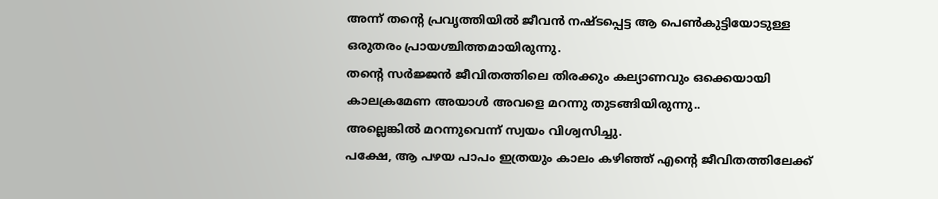അന്ന് തന്റെ പ്രവൃത്തിയിൽ ജീവൻ നഷ്ടപ്പെട്ട ആ പെൺകുട്ടിയോടുള്ള ഒരുതരം പ്രായശ്ചിത്തമായിരുന്നു.
തന്റെ സർജ്ജൻ ജീവിതത്തിലെ തിരക്കും കല്യാണവും ഒക്കെയായി കാലക്രമേണ അയാൾ അവളെ മറന്നു തുടങ്ങിയിരുന്നു..
അല്ലെങ്കിൽ മറന്നുവെന്ന് സ്വയം വിശ്വസിച്ചു.
പക്ഷേ, ആ പഴയ പാപം ഇത്രയും കാലം കഴിഞ്ഞ് എന്റെ ജീവിതത്തിലേക്ക്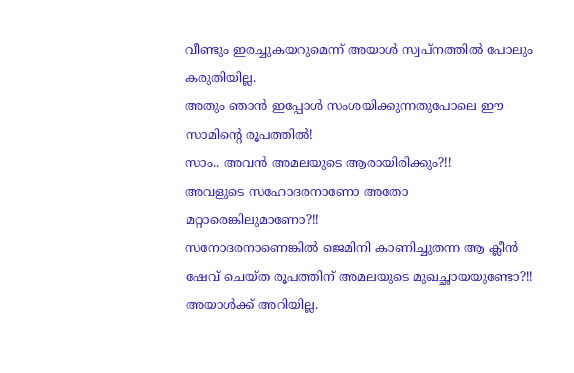വീണ്ടും ഇരച്ചുകയറുമെന്ന് അയാൾ സ്വപ്നത്തിൽ പോലും കരുതിയില്ല.
അതും ഞാൻ ഇപ്പോൾ സംശയിക്കുന്നതുപോലെ ഈ സാമിന്റെ രൂപത്തിൽ!
സാം.. അവൻ അമലയുടെ ആരായിരിക്കും?!!
അവളുടെ സഹോദരനാണോ അതോ മറ്റാരെങ്കിലുമാണോ?!!
സനോദരനാണെങ്കിൽ ജെമിനി കാണിച്ചുതന്ന ആ ക്ലീൻ ഷേവ് ചെയ്ത രൂപത്തിന് അമലയുടെ മുഖച്ഛായയുണ്ടോ?!!
അയാൾക്ക് അറിയില്ല.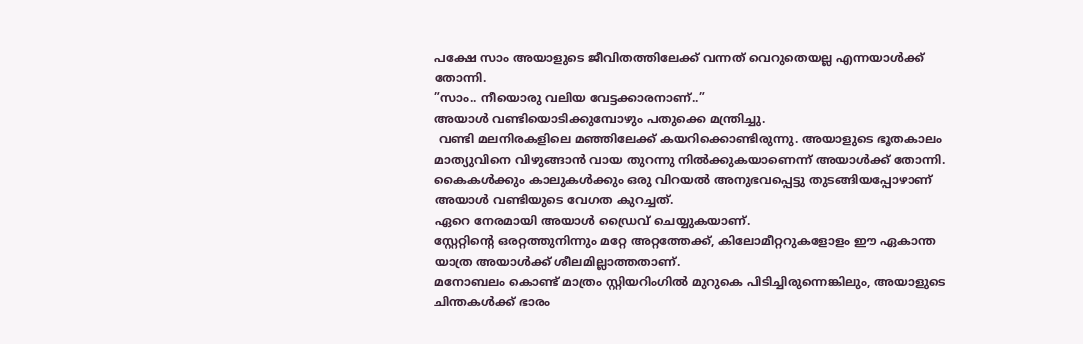പക്ഷേ സാം അയാളുടെ ജീവിതത്തിലേക്ക് വന്നത് വെറുതെയല്ല എന്നയാൾക്ക് തോന്നി.
”സാം.. നീയൊരു വലിയ വേട്ടക്കാരനാണ്..”
അയാൾ വണ്ടിയൊടിക്കുമ്പോഴും പതുക്കെ മന്ത്രിച്ചു.
 വണ്ടി മലനിരകളിലെ മഞ്ഞിലേക്ക് കയറിക്കൊണ്ടിരുന്നു. അയാളുടെ ഭൂതകാലം മാത്യുവിനെ വിഴുങ്ങാൻ വായ തുറന്നു നിൽക്കുകയാണെന്ന് അയാൾക്ക് തോന്നി.
കൈകൾക്കും കാലുകൾക്കും ഒരു വിറയൽ അനുഭവപ്പെട്ടു തുടങ്ങിയപ്പോഴാണ് അയാൾ വണ്ടിയുടെ വേഗത കുറച്ചത്.
ഏറെ നേരമായി അയാൾ ഡ്രൈവ് ചെയ്യുകയാണ്.
സ്റ്റേറ്റിന്റെ ഒരറ്റത്തുനിന്നും മറ്റേ അറ്റത്തേക്ക്, കിലോമീറ്ററുകളോളം ഈ ഏകാന്ത യാത്ര അയാൾക്ക് ശീലമില്ലാത്തതാണ്.
മനോബലം കൊണ്ട് മാത്രം സ്റ്റിയറിംഗിൽ മുറുകെ പിടിച്ചിരുന്നെങ്കിലും, അയാളുടെ ചിന്തകൾക്ക് ഭാരം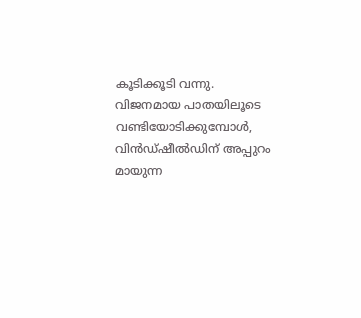കൂടിക്കൂടി വന്നു.
വിജനമായ പാതയിലൂടെ വണ്ടിയോടിക്കുമ്പോൾ, വിൻഡ്ഷീൽഡിന് അപ്പുറം മായുന്ന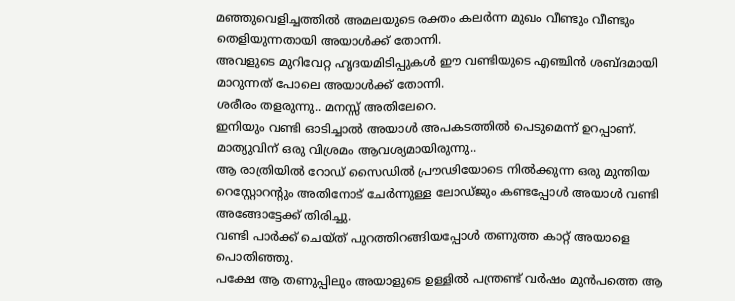മഞ്ഞുവെളിച്ചത്തിൽ അമലയുടെ രക്തം കലർന്ന മുഖം വീണ്ടും വീണ്ടും തെളിയുന്നതായി അയാൾക്ക് തോന്നി.
അവളുടെ മുറിവേറ്റ ഹൃദയമിടിപ്പുകൾ ഈ വണ്ടിയുടെ എഞ്ചിൻ ശബ്ദമായി മാറുന്നത് പോലെ അയാൾക്ക് തോന്നി.
ശരീരം തളരുന്നു.. മനസ്സ് അതിലേറെ.
ഇനിയും വണ്ടി ഓടിച്ചാൽ അയാൾ അപകടത്തിൽ പെടുമെന്ന് ഉറപ്പാണ്.
മാത്യുവിന് ഒരു വിശ്രമം ആവശ്യമായിരുന്നു..
ആ രാത്രിയിൽ റോഡ് സൈഡിൽ പ്രൗഢിയോടെ നിൽക്കുന്ന ഒരു മുന്തിയ റെസ്റ്റോറന്റും അതിനോട് ചേർന്നുള്ള ലോഡ്ജും കണ്ടപ്പോൾ അയാൾ വണ്ടി അങ്ങോട്ടേക്ക് തിരിച്ചു.
വണ്ടി പാർക്ക് ചെയ്ത് പുറത്തിറങ്ങിയപ്പോൾ തണുത്ത കാറ്റ് അയാളെ പൊതിഞ്ഞു.
പക്ഷേ ആ തണുപ്പിലും അയാളുടെ ഉള്ളിൽ പന്ത്രണ്ട് വർഷം മുൻപത്തെ ആ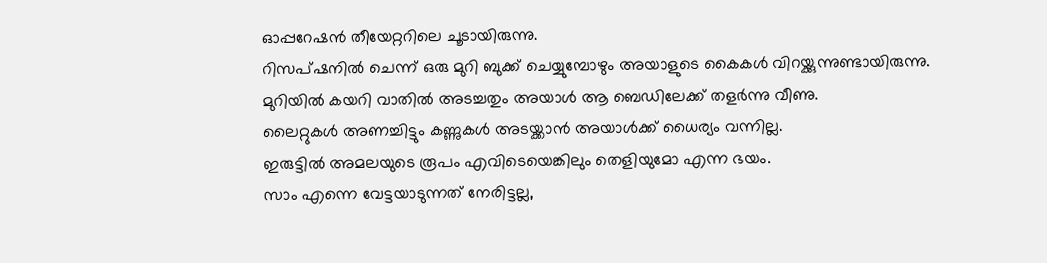ഓപ്പറേഷൻ തീയേറ്ററിലെ ചൂടായിരുന്നു.
റിസപ്ഷനിൽ ചെന്ന് ഒരു മുറി ബുക്ക് ചെയ്യുമ്പോഴും അയാളുടെ കൈകൾ വിറയ്ക്കുന്നുണ്ടായിരുന്നു.
മുറിയിൽ കയറി വാതിൽ അടച്ചതും അയാൾ ആ ബെഡിലേക്ക് തളർന്നു വീണു.
ലൈറ്റുകൾ അണച്ചിട്ടും കണ്ണുകൾ അടയ്ക്കാൻ അയാൾക്ക് ധൈര്യം വന്നില്ല.
ഇരുട്ടിൽ അമലയുടെ രൂപം എവിടെയെങ്കിലും തെളിയുമോ എന്ന ഭയം.
സാം എന്നെ വേട്ടയാടുന്നത് നേരിട്ടല്ല,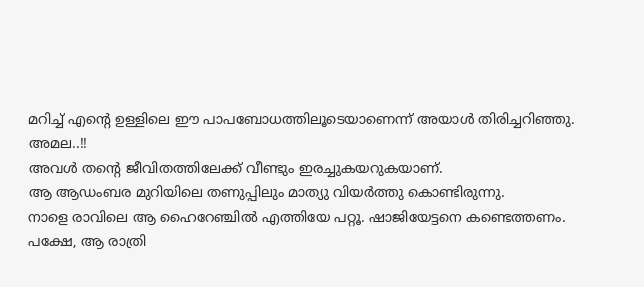മറിച്ച് എന്റെ ഉള്ളിലെ ഈ പാപബോധത്തിലൂടെയാണെന്ന് അയാൾ തിരിച്ചറിഞ്ഞു.
അമല..!!
അവൾ തന്റെ ജീവിതത്തിലേക്ക് വീണ്ടും ഇരച്ചുകയറുകയാണ്.
ആ ആഡംബര മുറിയിലെ തണുപ്പിലും മാത്യു വിയർത്തു കൊണ്ടിരുന്നു.
നാളെ രാവിലെ ആ ഹൈറേഞ്ചിൽ എത്തിയേ പറ്റൂ. ഷാജിയേട്ടനെ കണ്ടെത്തണം.
പക്ഷേ, ആ രാത്രി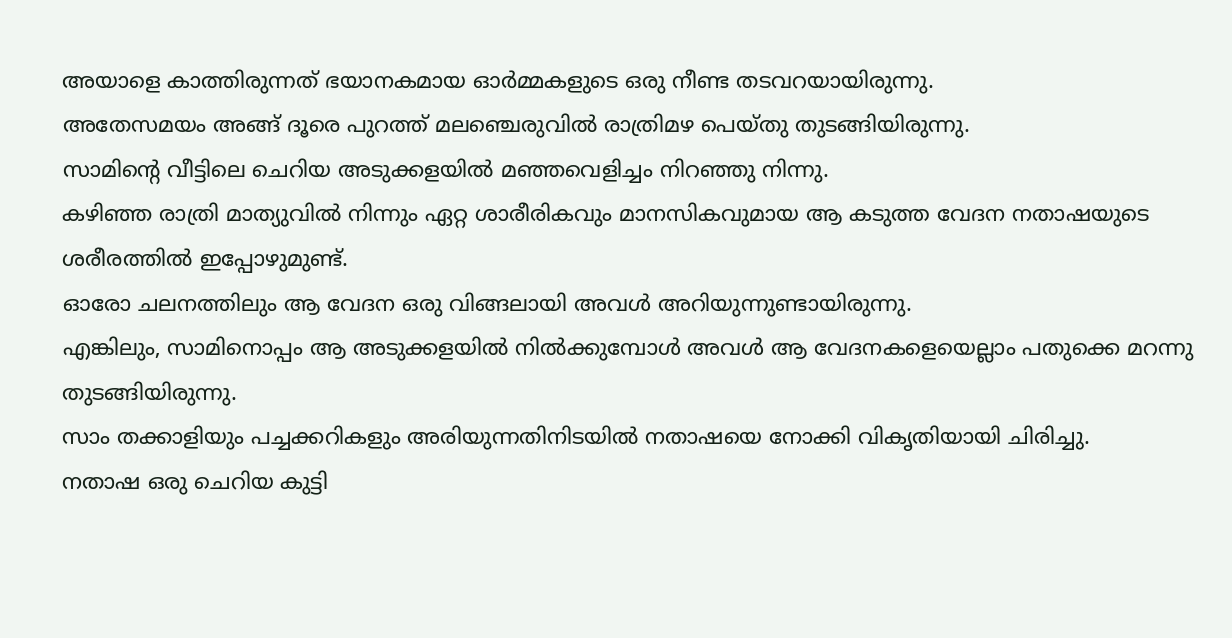അയാളെ കാത്തിരുന്നത് ഭയാനകമായ ഓർമ്മകളുടെ ഒരു നീണ്ട തടവറയായിരുന്നു.
അതേസമയം അങ്ങ് ദൂരെ പുറത്ത് മലഞ്ചെരുവിൽ രാത്രിമഴ പെയ്തു തുടങ്ങിയിരുന്നു.
സാമിന്റെ വീട്ടിലെ ചെറിയ അടുക്കളയിൽ മഞ്ഞവെളിച്ചം നിറഞ്ഞു നിന്നു.
കഴിഞ്ഞ രാത്രി മാത്യുവിൽ നിന്നും ഏറ്റ ശാരീരികവും മാനസികവുമായ ആ കടുത്ത വേദന നതാഷയുടെ ശരീരത്തിൽ ഇപ്പോഴുമുണ്ട്.
ഓരോ ചലനത്തിലും ആ വേദന ഒരു വിങ്ങലായി അവൾ അറിയുന്നുണ്ടായിരുന്നു.
എങ്കിലും, സാമിനൊപ്പം ആ അടുക്കളയിൽ നിൽക്കുമ്പോൾ അവൾ ആ വേദനകളെയെല്ലാം പതുക്കെ മറന്നു തുടങ്ങിയിരുന്നു.
സാം തക്കാളിയും പച്ചക്കറികളും അരിയുന്നതിനിടയിൽ നതാഷയെ നോക്കി വികൃതിയായി ചിരിച്ചു.
നതാഷ ഒരു ചെറിയ കുട്ടി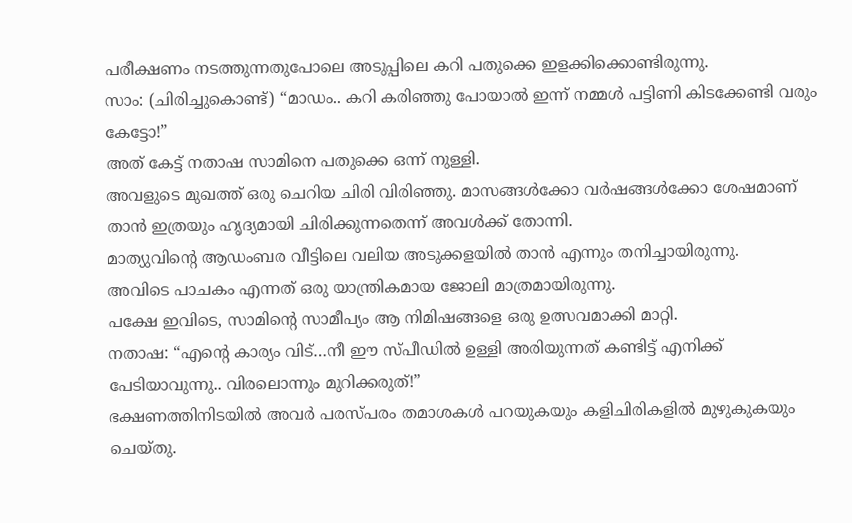പരീക്ഷണം നടത്തുന്നതുപോലെ അടുപ്പിലെ കറി പതുക്കെ ഇളക്കിക്കൊണ്ടിരുന്നു.
സാം: (ചിരിച്ചുകൊണ്ട്) “മാഡം.. കറി കരിഞ്ഞു പോയാൽ ഇന്ന് നമ്മൾ പട്ടിണി കിടക്കേണ്ടി വരും കേട്ടോ!”
അത് കേട്ട് നതാഷ സാമിനെ പതുക്കെ ഒന്ന് നുള്ളി.
അവളുടെ മുഖത്ത് ഒരു ചെറിയ ചിരി വിരിഞ്ഞു. മാസങ്ങൾക്കോ വർഷങ്ങൾക്കോ ശേഷമാണ് താൻ ഇത്രയും ഹൃദ്യമായി ചിരിക്കുന്നതെന്ന് അവൾക്ക് തോന്നി.
മാത്യുവിന്റെ ആഡംബര വീട്ടിലെ വലിയ അടുക്കളയിൽ താൻ എന്നും തനിച്ചായിരുന്നു.
അവിടെ പാചകം എന്നത് ഒരു യാന്ത്രികമായ ജോലി മാത്രമായിരുന്നു.
പക്ഷേ ഇവിടെ, സാമിന്റെ സാമീപ്യം ആ നിമിഷങ്ങളെ ഒരു ഉത്സവമാക്കി മാറ്റി.
നതാഷ: “എന്റെ കാര്യം വിട്…നീ ഈ സ്പീഡിൽ ഉള്ളി അരിയുന്നത് കണ്ടിട്ട് എനിക്ക് പേടിയാവുന്നു.. വിരലൊന്നും മുറിക്കരുത്!”
ഭക്ഷണത്തിനിടയിൽ അവർ പരസ്പരം തമാശകൾ പറയുകയും കളിചിരികളിൽ മുഴുകുകയും ചെയ്തു.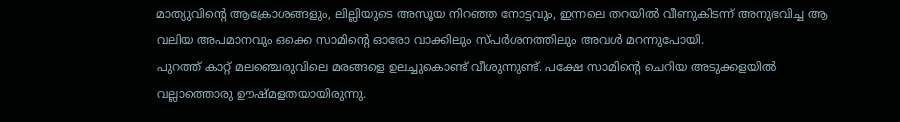മാത്യുവിന്റെ ആക്രോശങ്ങളും, ലില്ലിയുടെ അസൂയ നിറഞ്ഞ നോട്ടവും, ഇന്നലെ തറയിൽ വീണുകിടന്ന് അനുഭവിച്ച ആ വലിയ അപമാനവും ഒക്കെ സാമിന്റെ ഓരോ വാക്കിലും സ്പർശനത്തിലും അവൾ മറന്നുപോയി.
പുറത്ത് കാറ്റ് മലഞ്ചെരുവിലെ മരങ്ങളെ ഉലച്ചുകൊണ്ട് വീശുന്നുണ്ട്. പക്ഷേ സാമിന്റെ ചെറിയ അടുക്കളയിൽ വല്ലാത്തൊരു ഊഷ്മളതയായിരുന്നു.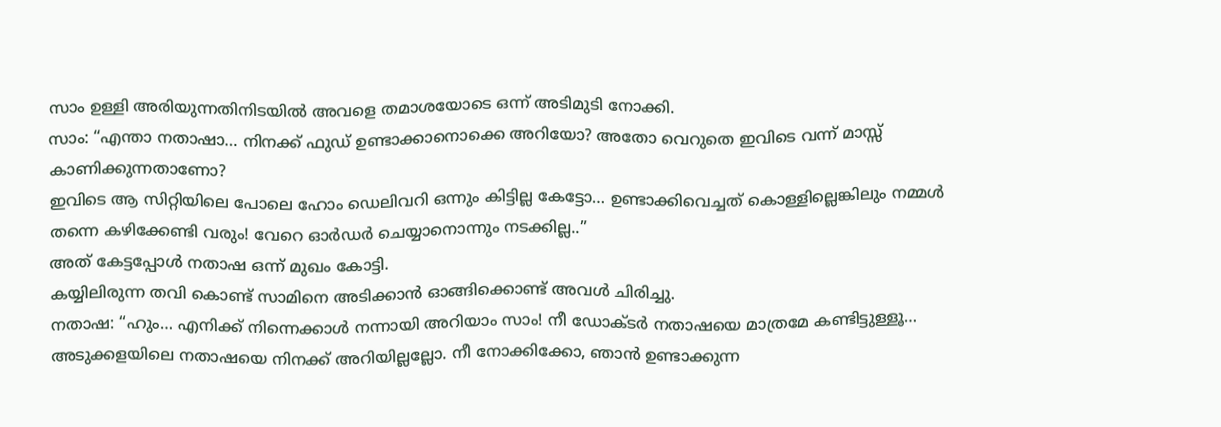സാം ഉള്ളി അരിയുന്നതിനിടയിൽ അവളെ തമാശയോടെ ഒന്ന് അടിമുടി നോക്കി.
സാം: “എന്താ നതാഷാ… നിനക്ക് ഫുഡ് ഉണ്ടാക്കാനൊക്കെ അറിയോ? അതോ വെറുതെ ഇവിടെ വന്ന് മാസ്സ് കാണിക്കുന്നതാണോ?
ഇവിടെ ആ സിറ്റിയിലെ പോലെ ഹോം ഡെലിവറി ഒന്നും കിട്ടില്ല കേട്ടോ… ഉണ്ടാക്കിവെച്ചത് കൊള്ളില്ലെങ്കിലും നമ്മൾ തന്നെ കഴിക്കേണ്ടി വരും! വേറെ ഓർഡർ ചെയ്യാനൊന്നും നടക്കില്ല..”
അത് കേട്ടപ്പോൾ നതാഷ ഒന്ന് മുഖം കോട്ടി.
കയ്യിലിരുന്ന തവി കൊണ്ട് സാമിനെ അടിക്കാൻ ഓങ്ങിക്കൊണ്ട് അവൾ ചിരിച്ചു.
നതാഷ: “ഹും… എനിക്ക് നിന്നെക്കാൾ നന്നായി അറിയാം സാം! നീ ഡോക്ടർ നതാഷയെ മാത്രമേ കണ്ടിട്ടുള്ളൂ…
അടുക്കളയിലെ നതാഷയെ നിനക്ക് അറിയില്ലല്ലോ. നീ നോക്കിക്കോ, ഞാൻ ഉണ്ടാക്കുന്ന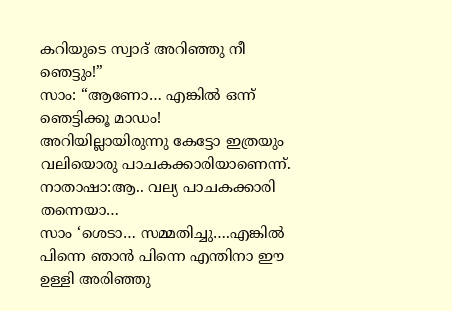കറിയുടെ സ്വാദ് അറിഞ്ഞു നീ ഞെട്ടും!”
സാം: “ആണോ… എങ്കിൽ ഒന്ന് ഞെട്ടിക്കൂ മാഡം! അറിയില്ലായിരുന്നു കേട്ടോ ഇത്രയും വലിയൊരു പാചകക്കാരിയാണെന്ന്.
നാതാഷാ:ആ.. വല്യ പാചകക്കാരി തന്നെയാ…
സാം ‘ശെടാ… സമ്മതിച്ചു….എങ്കിൽ പിന്നെ ഞാൻ പിന്നെ എന്തിനാ ഈ ഉള്ളി അരിഞ്ഞു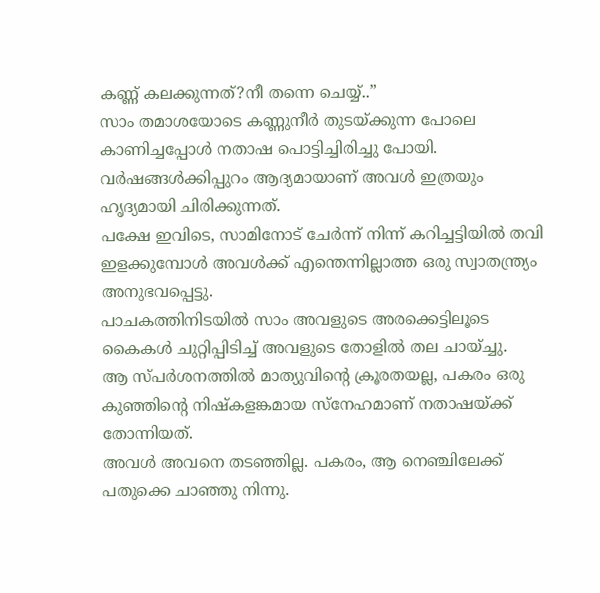കണ്ണ് കലക്കുന്നത്?നീ തന്നെ ചെയ്യ്..”
സാം തമാശയോടെ കണ്ണുനീർ തുടയ്ക്കുന്ന പോലെ കാണിച്ചപ്പോൾ നതാഷ പൊട്ടിച്ചിരിച്ചു പോയി.
വർഷങ്ങൾക്കിപ്പുറം ആദ്യമായാണ് അവൾ ഇത്രയും ഹൃദ്യമായി ചിരിക്കുന്നത്.
പക്ഷേ ഇവിടെ, സാമിനോട് ചേർന്ന് നിന്ന് കറിച്ചട്ടിയിൽ തവി ഇളക്കുമ്പോൾ അവൾക്ക് എന്തെന്നില്ലാത്ത ഒരു സ്വാതന്ത്ര്യം അനുഭവപ്പെട്ടു.
പാചകത്തിനിടയിൽ സാം അവളുടെ അരക്കെട്ടിലൂടെ കൈകൾ ചുറ്റിപ്പിടിച്ച് അവളുടെ തോളിൽ തല ചായ്ച്ചു.
ആ സ്പർശനത്തിൽ മാത്യുവിന്റെ ക്രൂരതയല്ല, പകരം ഒരു കുഞ്ഞിന്റെ നിഷ്കളങ്കമായ സ്നേഹമാണ് നതാഷയ്ക്ക് തോന്നിയത്.
അവൾ അവനെ തടഞ്ഞില്ല. പകരം, ആ നെഞ്ചിലേക്ക് പതുക്കെ ചാഞ്ഞു നിന്നു.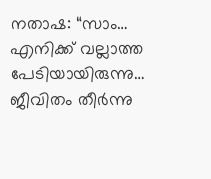നതാഷ: “സാം… എനിക്ക് വല്ലാത്ത പേടിയായിരുന്നു… ജീവിതം തീർന്നു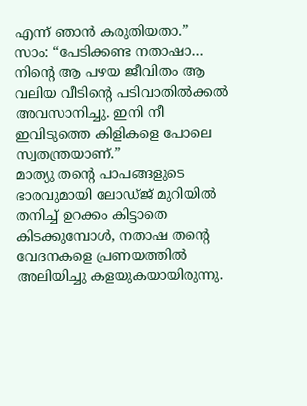എന്ന് ഞാൻ കരുതിയതാ.”
സാം: “പേടിക്കണ്ട നതാഷാ… നിന്റെ ആ പഴയ ജീവിതം ആ വലിയ വീടിന്റെ പടിവാതിൽക്കൽ അവസാനിച്ചു. ഇനി നീ ഇവിടുത്തെ കിളികളെ പോലെ സ്വതന്ത്രയാണ്.”
മാത്യു തന്റെ പാപങ്ങളുടെ ഭാരവുമായി ലോഡ്ജ് മുറിയിൽ തനിച്ച് ഉറക്കം കിട്ടാതെ കിടക്കുമ്പോൾ, നതാഷ തന്റെ വേദനകളെ പ്രണയത്തിൽ അലിയിച്ചു കളയുകയായിരുന്നു.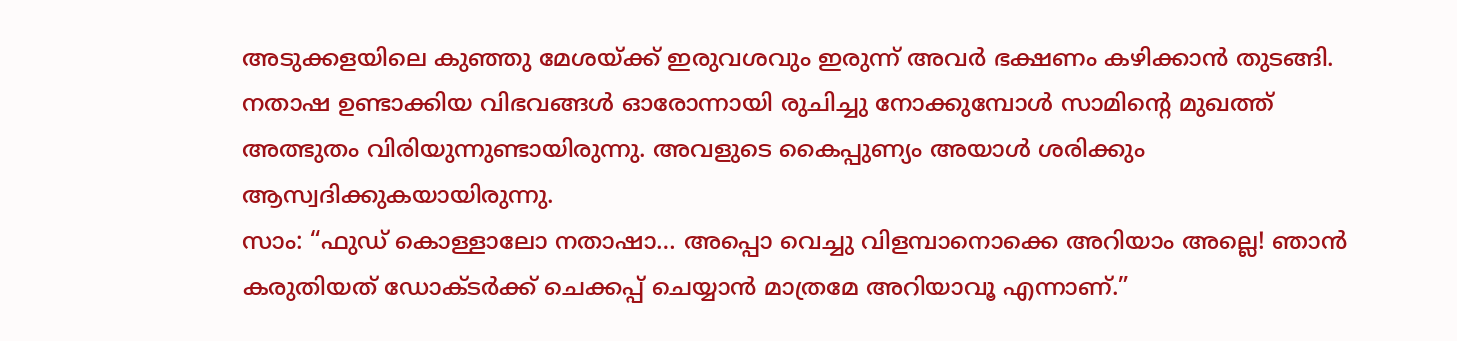അടുക്കളയിലെ കുഞ്ഞു മേശയ്ക്ക് ഇരുവശവും ഇരുന്ന് അവർ ഭക്ഷണം കഴിക്കാൻ തുടങ്ങി.
നതാഷ ഉണ്ടാക്കിയ വിഭവങ്ങൾ ഓരോന്നായി രുചിച്ചു നോക്കുമ്പോൾ സാമിന്റെ മുഖത്ത് അത്ഭുതം വിരിയുന്നുണ്ടായിരുന്നു. അവളുടെ കൈപ്പുണ്യം അയാൾ ശരിക്കും ആസ്വദിക്കുകയായിരുന്നു.
സാം: “ഫുഡ് കൊള്ളാലോ നതാഷാ… അപ്പൊ വെച്ചു വിളമ്പാനൊക്കെ അറിയാം അല്ലെ! ഞാൻ കരുതിയത് ഡോക്ടർക്ക് ചെക്കപ്പ് ചെയ്യാൻ മാത്രമേ അറിയാവൂ എന്നാണ്.”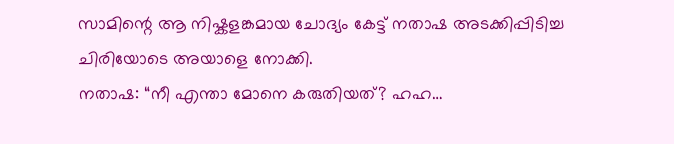സാമിന്റെ ആ നിഷ്കളങ്കമായ ചോദ്യം കേട്ട് നതാഷ അടക്കിപ്പിടിച്ച ചിരിയോടെ അയാളെ നോക്കി.
നതാഷ: “നീ എന്താ മോനെ കരുതിയത്? ഹഹ…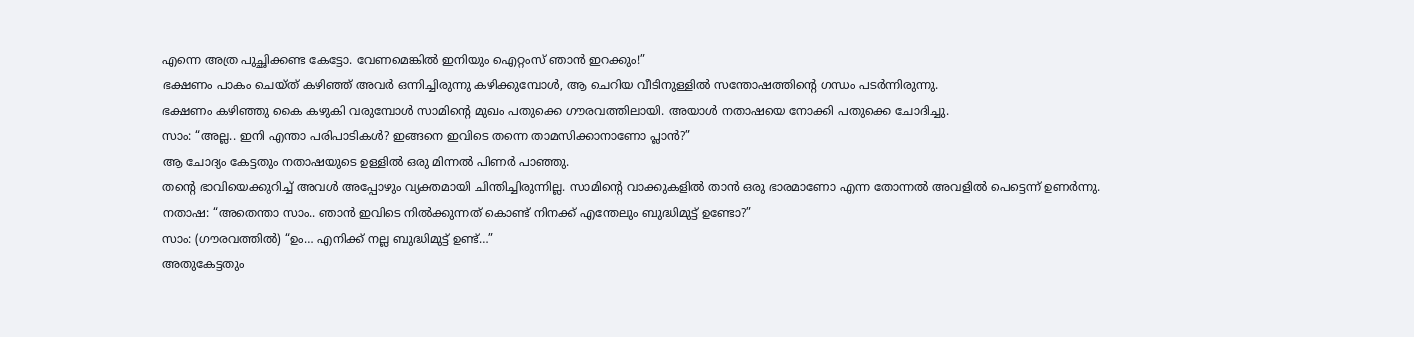എന്നെ അത്ര പുച്ഛിക്കണ്ട കേട്ടോ. വേണമെങ്കിൽ ഇനിയും ഐറ്റംസ് ഞാൻ ഇറക്കും!”
ഭക്ഷണം പാകം ചെയ്ത് കഴിഞ്ഞ് അവർ ഒന്നിച്ചിരുന്നു കഴിക്കുമ്പോൾ, ആ ചെറിയ വീടിനുള്ളിൽ സന്തോഷത്തിന്റെ ഗന്ധം പടർന്നിരുന്നു.
ഭക്ഷണം കഴിഞ്ഞു കൈ കഴുകി വരുമ്പോൾ സാമിന്റെ മുഖം പതുക്കെ ഗൗരവത്തിലായി. അയാൾ നതാഷയെ നോക്കി പതുക്കെ ചോദിച്ചു.
സാം: “അല്ല.. ഇനി എന്താ പരിപാടികൾ? ഇങ്ങനെ ഇവിടെ തന്നെ താമസിക്കാനാണോ പ്ലാൻ?”
ആ ചോദ്യം കേട്ടതും നതാഷയുടെ ഉള്ളിൽ ഒരു മിന്നൽ പിണർ പാഞ്ഞു.
തന്റെ ഭാവിയെക്കുറിച്ച് അവൾ അപ്പോഴും വ്യക്തമായി ചിന്തിച്ചിരുന്നില്ല. സാമിന്റെ വാക്കുകളിൽ താൻ ഒരു ഭാരമാണോ എന്ന തോന്നൽ അവളിൽ പെട്ടെന്ന് ഉണർന്നു.
നതാഷ: “അതെന്താ സാം.. ഞാൻ ഇവിടെ നിൽക്കുന്നത് കൊണ്ട് നിനക്ക് എന്തേലും ബുദ്ധിമുട്ട് ഉണ്ടോ?”
സാം: (ഗൗരവത്തിൽ) “ഉം… എനിക്ക് നല്ല ബുദ്ധിമുട്ട് ഉണ്ട്…”
അതുകേട്ടതും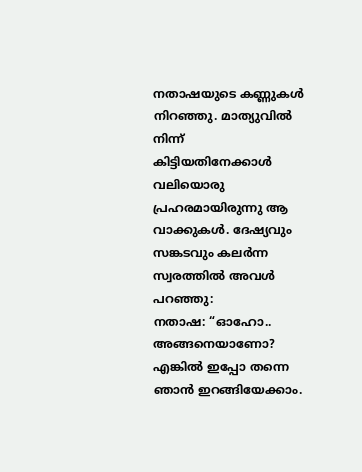നതാഷയുടെ കണ്ണുകൾ നിറഞ്ഞു. മാത്യുവിൽ നിന്ന് കിട്ടിയതിനേക്കാൾ വലിയൊരു പ്രഹരമായിരുന്നു ആ വാക്കുകൾ. ദേഷ്യവും സങ്കടവും കലർന്ന സ്വരത്തിൽ അവൾ പറഞ്ഞു:
നതാഷ: “ഓഹോ.. അങ്ങനെയാണോ? എങ്കിൽ ഇപ്പോ തന്നെ ഞാൻ ഇറങ്ങിയേക്കാം.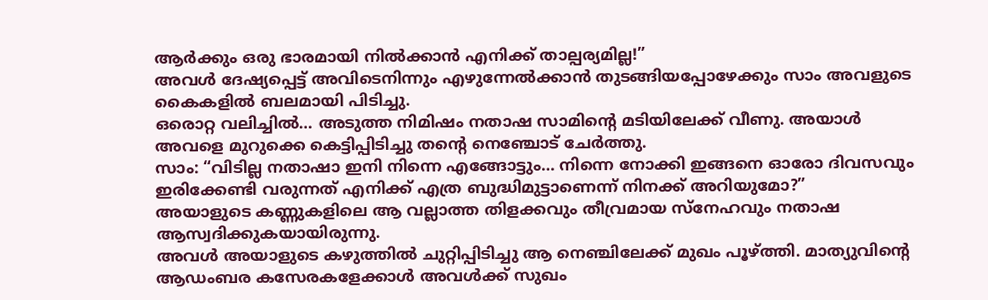ആർക്കും ഒരു ഭാരമായി നിൽക്കാൻ എനിക്ക് താല്പര്യമില്ല!”
അവൾ ദേഷ്യപ്പെട്ട് അവിടെനിന്നും എഴുന്നേൽക്കാൻ തുടങ്ങിയപ്പോഴേക്കും സാം അവളുടെ കൈകളിൽ ബലമായി പിടിച്ചു.
ഒരൊറ്റ വലിച്ചിൽ… അടുത്ത നിമിഷം നതാഷ സാമിന്റെ മടിയിലേക്ക് വീണു. അയാൾ അവളെ മുറുക്കെ കെട്ടിപ്പിടിച്ചു തന്റെ നെഞ്ചോട് ചേർത്തു.
സാം: “വിടില്ല നതാഷാ ഇനി നിന്നെ എങ്ങോട്ടും… നിന്നെ നോക്കി ഇങ്ങനെ ഓരോ ദിവസവും ഇരിക്കേണ്ടി വരുന്നത് എനിക്ക് എത്ര ബുദ്ധിമുട്ടാണെന്ന് നിനക്ക് അറിയുമോ?”
അയാളുടെ കണ്ണുകളിലെ ആ വല്ലാത്ത തിളക്കവും തീവ്രമായ സ്നേഹവും നതാഷ ആസ്വദിക്കുകയായിരുന്നു.
അവൾ അയാളുടെ കഴുത്തിൽ ചുറ്റിപ്പിടിച്ചു ആ നെഞ്ചിലേക്ക് മുഖം പൂഴ്ത്തി. മാത്യുവിന്റെ ആഡംബര കസേരകളേക്കാൾ അവൾക്ക് സുഖം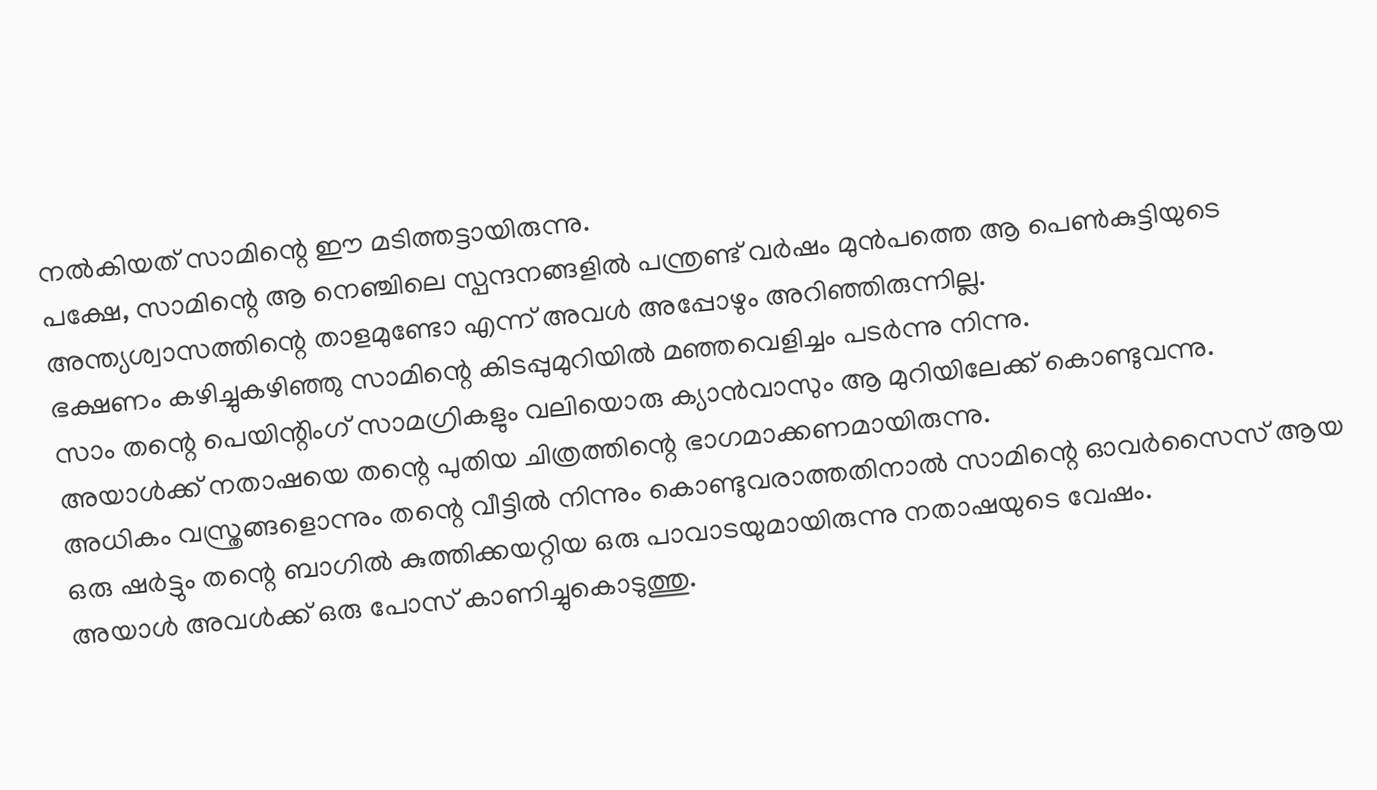നൽകിയത് സാമിന്റെ ഈ മടിത്തട്ടായിരുന്നു.
പക്ഷേ, സാമിന്റെ ആ നെഞ്ചിലെ സ്പന്ദനങ്ങളിൽ പന്ത്രണ്ട് വർഷം മുൻപത്തെ ആ പെൺകുട്ടിയുടെ അന്ത്യശ്വാസത്തിന്റെ താളമുണ്ടോ എന്ന് അവൾ അപ്പോഴും അറിഞ്ഞിരുന്നില്ല.
ഭക്ഷണം കഴിച്ചുകഴിഞ്ഞു സാമിന്റെ കിടപ്പുമുറിയിൽ മഞ്ഞവെളിച്ചം പടർന്നു നിന്നു.
സാം തന്റെ പെയിന്റിംഗ് സാമഗ്രികളും വലിയൊരു ക്യാൻവാസും ആ മുറിയിലേക്ക് കൊണ്ടുവന്നു.
അയാൾക്ക് നതാഷയെ തന്റെ പുതിയ ചിത്രത്തിന്റെ ഭാഗമാക്കണമായിരുന്നു.
അധികം വസ്ത്രങ്ങളൊന്നും തന്റെ വീട്ടിൽ നിന്നും കൊണ്ടുവരാത്തതിനാൽ സാമിന്റെ ഓവർസൈസ് ആയ ഒരു ഷർട്ടും തന്റെ ബാഗിൽ കുത്തിക്കയറ്റിയ ഒരു പാവാടയുമായിരുന്നു നതാഷയുടെ വേഷം.
അയാൾ അവൾക്ക് ഒരു പോസ് കാണിച്ചുകൊടുത്തു.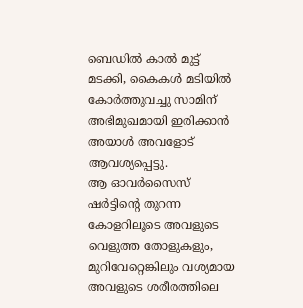ബെഡിൽ കാൽ മുട്ട് മടക്കി, കൈകൾ മടിയിൽ കോർത്തുവച്ചു സാമിന് അഭിമുഖമായി ഇരിക്കാൻ അയാൾ അവളോട് ആവശ്യപ്പെട്ടു.
ആ ഓവർസൈസ് ഷർട്ടിന്റെ തുറന്ന കോളറിലൂടെ അവളുടെ വെളുത്ത തോളുകളും, മുറിവേറ്റെങ്കിലും വശ്യമായ അവളുടെ ശരീരത്തിലെ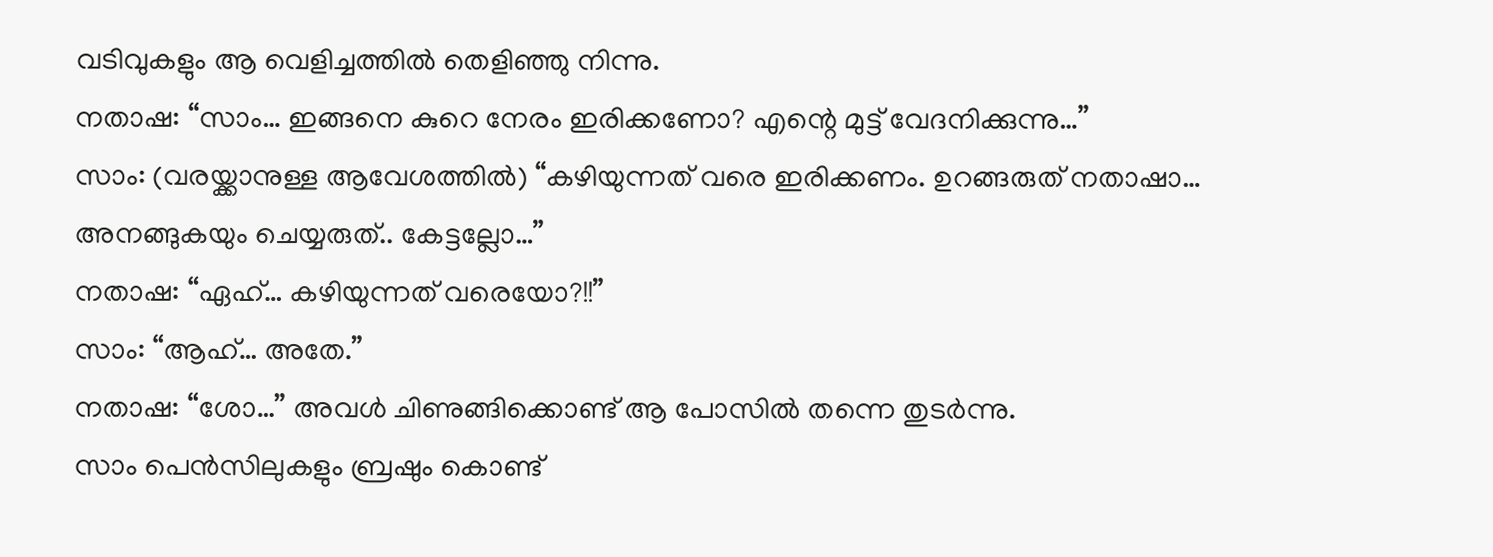വടിവുകളും ആ വെളിച്ചത്തിൽ തെളിഞ്ഞു നിന്നു.
നതാഷ: “സാം… ഇങ്ങനെ കുറെ നേരം ഇരിക്കണോ? എന്റെ മുട്ട് വേദനിക്കുന്നു…”
സാം: (വരയ്ക്കാനുള്ള ആവേശത്തിൽ) “കഴിയുന്നത് വരെ ഇരിക്കണം. ഉറങ്ങരുത് നതാഷാ… അനങ്ങുകയും ചെയ്യരുത്.. കേട്ടല്ലോ…”
നതാഷ: “ഏഹ്… കഴിയുന്നത് വരെയോ?!!”
സാം: “ആഹ്… അതേ.”
നതാഷ: “ശോ…” അവൾ ചിണുങ്ങിക്കൊണ്ട് ആ പോസിൽ തന്നെ തുടർന്നു.
സാം പെൻസിലുകളും ബ്രഷും കൊണ്ട്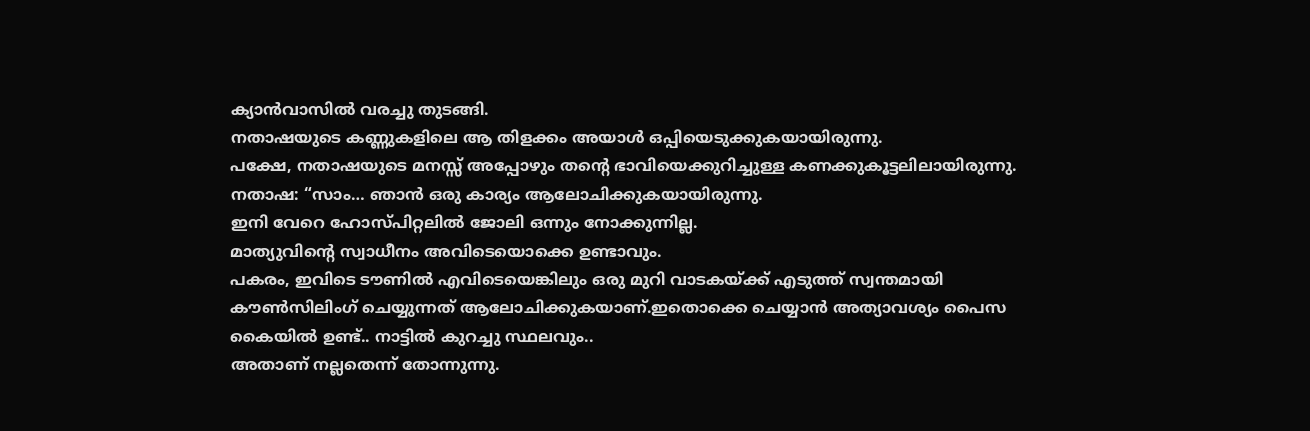ക്യാൻവാസിൽ വരച്ചു തുടങ്ങി.
നതാഷയുടെ കണ്ണുകളിലെ ആ തിളക്കം അയാൾ ഒപ്പിയെടുക്കുകയായിരുന്നു.
പക്ഷേ, നതാഷയുടെ മനസ്സ് അപ്പോഴും തന്റെ ഭാവിയെക്കുറിച്ചുള്ള കണക്കുകൂട്ടലിലായിരുന്നു.
നതാഷ: “സാം… ഞാൻ ഒരു കാര്യം ആലോചിക്കുകയായിരുന്നു.
ഇനി വേറെ ഹോസ്പിറ്റലിൽ ജോലി ഒന്നും നോക്കുന്നില്ല.
മാത്യുവിന്റെ സ്വാധീനം അവിടെയൊക്കെ ഉണ്ടാവും.
പകരം, ഇവിടെ ടൗണിൽ എവിടെയെങ്കിലും ഒരു മുറി വാടകയ്ക്ക് എടുത്ത് സ്വന്തമായി കൗൺസിലിംഗ് ചെയ്യുന്നത് ആലോചിക്കുകയാണ്.ഇതൊക്കെ ചെയ്യാൻ അത്യാവശ്യം പൈസ കൈയിൽ ഉണ്ട്.. നാട്ടിൽ കുറച്ചു സ്ഥലവും..
അതാണ് നല്ലതെന്ന് തോന്നുന്നു.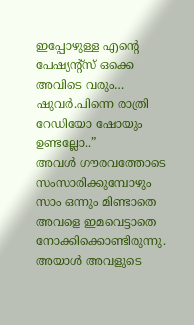ഇപ്പോഴുള്ള എന്റെ പേഷ്യന്റ്സ് ഒക്കെ അവിടെ വരും… ഷുവർ.പിന്നെ രാത്രി റേഡിയോ ഷോയും ഉണ്ടല്ലോ..”
അവൾ ഗൗരവത്തോടെ സംസാരിക്കുമ്പോഴും സാം ഒന്നും മിണ്ടാതെ അവളെ ഇമവെട്ടാതെ നോക്കിക്കൊണ്ടിരുന്നു.
അയാൾ അവളുടെ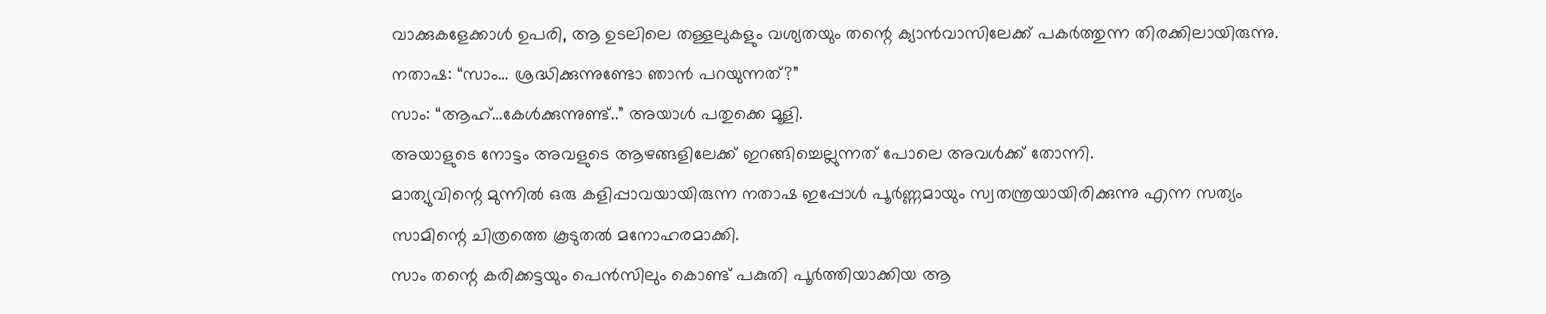വാക്കുകളേക്കാൾ ഉപരി, ആ ഉടലിലെ തള്ളലുകളും വശ്യതയും തന്റെ ക്യാൻവാസിലേക്ക് പകർത്തുന്ന തിരക്കിലായിരുന്നു.
നതാഷ: “സാം… ശ്രദ്ധിക്കുന്നുണ്ടോ ഞാൻ പറയുന്നത്?”
സാം: “ആഹ്…കേൾക്കുന്നുണ്ട്..” അയാൾ പതുക്കെ മൂളി.
അയാളുടെ നോട്ടം അവളുടെ ആഴങ്ങളിലേക്ക് ഇറങ്ങിച്ചെല്ലുന്നത് പോലെ അവൾക്ക് തോന്നി.
മാത്യുവിന്റെ മുന്നിൽ ഒരു കളിപ്പാവയായിരുന്ന നതാഷ ഇപ്പോൾ പൂർണ്ണമായും സ്വതന്ത്രയായിരിക്കുന്നു എന്ന സത്യം സാമിന്റെ ചിത്രത്തെ കൂടുതൽ മനോഹരമാക്കി.
സാം തന്റെ കരിക്കട്ടയും പെൻസിലും കൊണ്ട് പകുതി പൂർത്തിയാക്കിയ ആ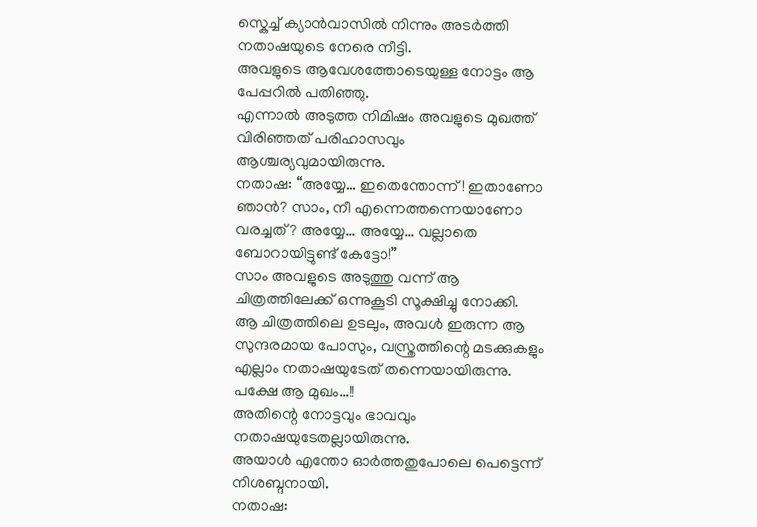സ്കെച്ച് ക്യാൻവാസിൽ നിന്നും അടർത്തി നതാഷയുടെ നേരെ നീട്ടി.
അവളുടെ ആവേശത്തോടെയുള്ള നോട്ടം ആ പേപ്പറിൽ പതിഞ്ഞു.
എന്നാൽ അടുത്ത നിമിഷം അവളുടെ മുഖത്ത് വിരിഞ്ഞത് പരിഹാസവും ആശ്ചര്യവുമായിരുന്നു.
നതാഷ: “അയ്യേ… ഇതെന്തോന്ന്! ഇതാണോ ഞാൻ? സാം, നീ എന്നെത്തന്നെയാണോ വരച്ചത്? അയ്യേ… അയ്യേ… വല്ലാതെ ബോറായിട്ടുണ്ട് കേട്ടോ!”
സാം അവളുടെ അടുത്തു വന്ന് ആ ചിത്രത്തിലേക്ക് ഒന്നുകൂടി സൂക്ഷിച്ചു നോക്കി.
ആ ചിത്രത്തിലെ ഉടലും, അവൾ ഇരുന്ന ആ സുന്ദരമായ പോസും, വസ്ത്രത്തിന്റെ മടക്കുകളും എല്ലാം നതാഷയുടേത് തന്നെയായിരുന്നു.
പക്ഷേ ആ മുഖം…!!
അതിന്റെ നോട്ടവും ഭാവവും നതാഷയുടേതല്ലായിരുന്നു.
അയാൾ എന്തോ ഓർത്തതുപോലെ പെട്ടെന്ന് നിശബ്ദനായി.
നതാഷ: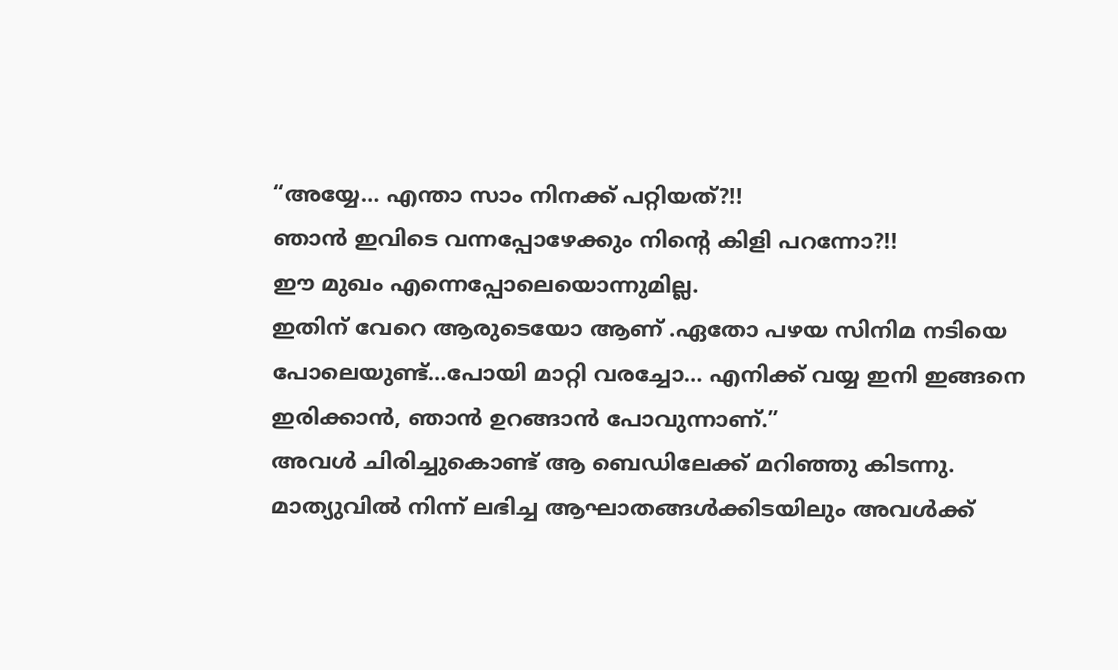“അയ്യേ… എന്താ സാം നിനക്ക് പറ്റിയത്?!!
ഞാൻ ഇവിടെ വന്നപ്പോഴേക്കും നിന്റെ കിളി പറന്നോ?!!
ഈ മുഖം എന്നെപ്പോലെയൊന്നുമില്ല.
ഇതിന് വേറെ ആരുടെയോ ആണ് .ഏതോ പഴയ സിനിമ നടിയെ പോലെയുണ്ട്…പോയി മാറ്റി വരച്ചോ… എനിക്ക് വയ്യ ഇനി ഇങ്ങനെ ഇരിക്കാൻ, ഞാൻ ഉറങ്ങാൻ പോവുന്നാണ്.”
അവൾ ചിരിച്ചുകൊണ്ട് ആ ബെഡിലേക്ക് മറിഞ്ഞു കിടന്നു.
മാത്യുവിൽ നിന്ന് ലഭിച്ച ആഘാതങ്ങൾക്കിടയിലും അവൾക്ക്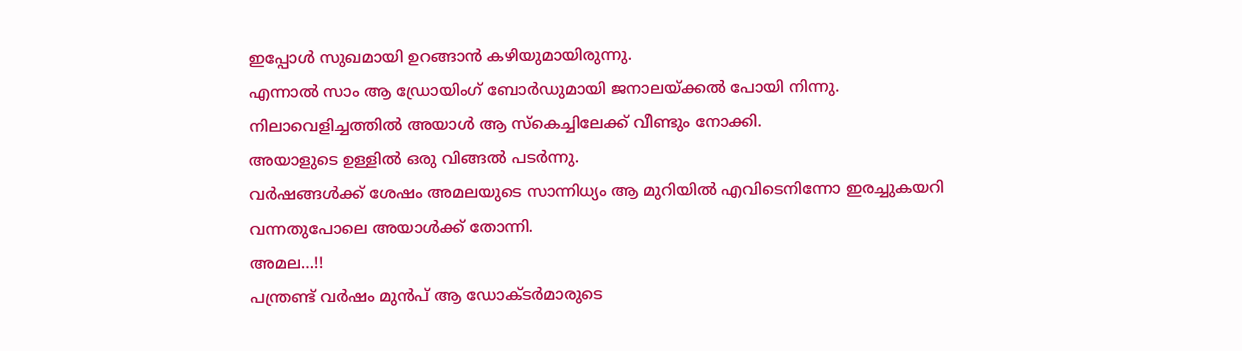ഇപ്പോൾ സുഖമായി ഉറങ്ങാൻ കഴിയുമായിരുന്നു.
എന്നാൽ സാം ആ ഡ്രോയിംഗ് ബോർഡുമായി ജനാലയ്ക്കൽ പോയി നിന്നു.
നിലാവെളിച്ചത്തിൽ അയാൾ ആ സ്കെച്ചിലേക്ക് വീണ്ടും നോക്കി.
അയാളുടെ ഉള്ളിൽ ഒരു വിങ്ങൽ പടർന്നു.
വർഷങ്ങൾക്ക് ശേഷം അമലയുടെ സാന്നിധ്യം ആ മുറിയിൽ എവിടെനിന്നോ ഇരച്ചുകയറി വന്നതുപോലെ അയാൾക്ക് തോന്നി.
അമല…!!
പന്ത്രണ്ട് വർഷം മുൻപ് ആ ഡോക്ടർമാരുടെ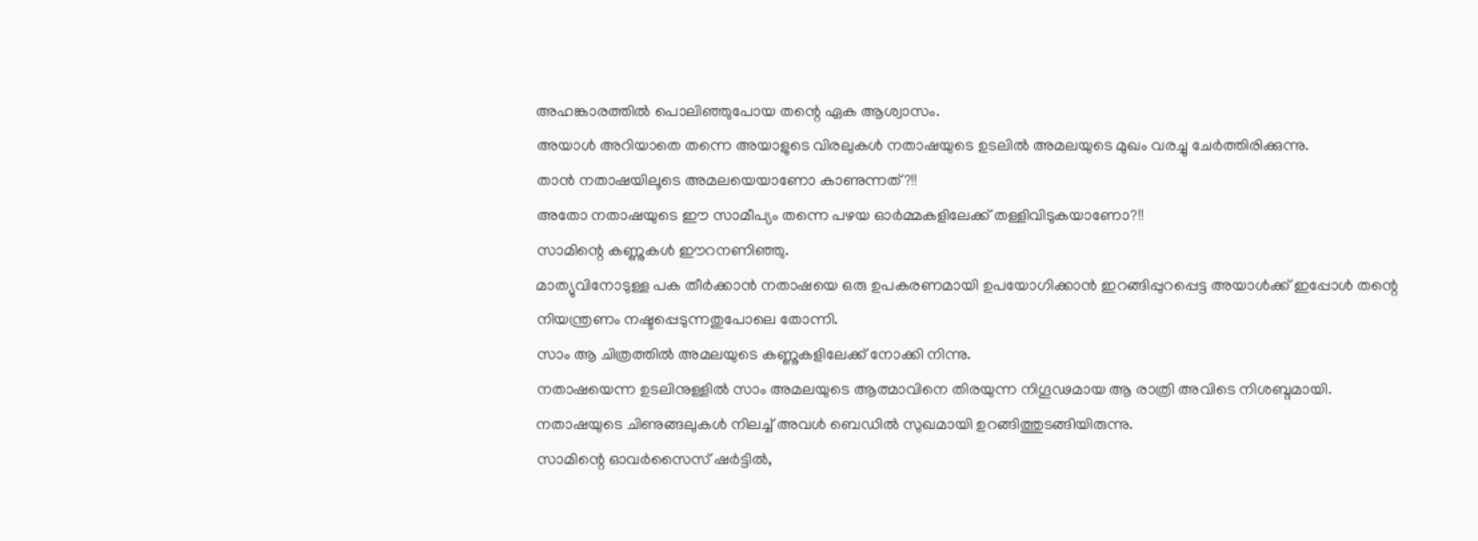അഹങ്കാരത്തിൽ പൊലിഞ്ഞുപോയ തന്റെ ഏക ആശ്വാസം.
അയാൾ അറിയാതെ തന്നെ അയാളുടെ വിരലുകൾ നതാഷയുടെ ഉടലിൽ അമലയുടെ മുഖം വരച്ചു ചേർത്തിരിക്കുന്നു.
താൻ നതാഷയിലൂടെ അമലയെയാണോ കാണുന്നത്?!!
അതോ നതാഷയുടെ ഈ സാമീപ്യം തന്നെ പഴയ ഓർമ്മകളിലേക്ക് തള്ളിവിടുകയാണോ?!!
സാമിന്റെ കണ്ണുകൾ ഈറനണിഞ്ഞു.
മാത്യുവിനോടുള്ള പക തീർക്കാൻ നതാഷയെ ഒരു ഉപകരണമായി ഉപയോഗിക്കാൻ ഇറങ്ങിപ്പുറപ്പെട്ട അയാൾക്ക് ഇപ്പോൾ തന്റെ നിയന്ത്രണം നഷ്ടപ്പെടുന്നതുപോലെ തോന്നി.
സാം ആ ചിത്രത്തിൽ അമലയുടെ കണ്ണുകളിലേക്ക് നോക്കി നിന്നു.
നതാഷയെന്ന ഉടലിനുള്ളിൽ സാം അമലയുടെ ആത്മാവിനെ തിരയുന്ന നിഗൂഢമായ ആ രാത്രി അവിടെ നിശബ്ദമായി.
നതാഷയുടെ ചിണുങ്ങലുകൾ നിലച്ച് അവൾ ബെഡിൽ സുഖമായി ഉറങ്ങിത്തുടങ്ങിയിരുന്നു.
സാമിന്റെ ഓവർസൈസ് ഷർട്ടിൽ,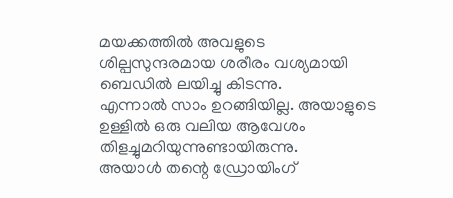മയക്കത്തിൽ അവളുടെ ശില്പസുന്ദരമായ ശരീരം വശ്യമായി ബെഡിൽ ലയിച്ചു കിടന്നു.
എന്നാൽ സാം ഉറങ്ങിയില്ല. അയാളുടെ ഉള്ളിൽ ഒരു വലിയ ആവേശം തിളച്ചുമറിയുന്നുണ്ടായിരുന്നു.
അയാൾ തന്റെ ഡ്രോയിംഗ്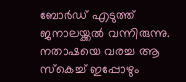ബോർഡ് എടുത്ത് ജനാലയ്ക്കൽ വന്നിരുന്നു.
നതാഷയെ വരച്ച ആ സ്കെച്ച് ഇപ്പോഴും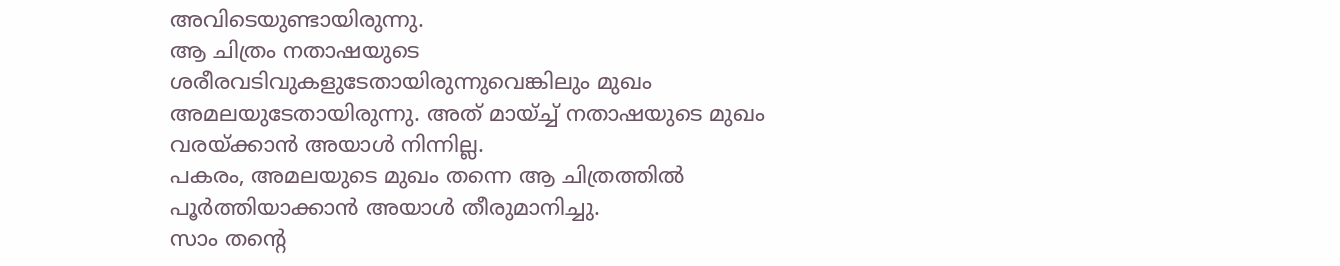അവിടെയുണ്ടായിരുന്നു.
ആ ചിത്രം നതാഷയുടെ ശരീരവടിവുകളുടേതായിരുന്നുവെങ്കിലും മുഖം അമലയുടേതായിരുന്നു. അത് മായ്ച്ച് നതാഷയുടെ മുഖം വരയ്ക്കാൻ അയാൾ നിന്നില്ല.
പകരം, അമലയുടെ മുഖം തന്നെ ആ ചിത്രത്തിൽ പൂർത്തിയാക്കാൻ അയാൾ തീരുമാനിച്ചു.
സാം തന്റെ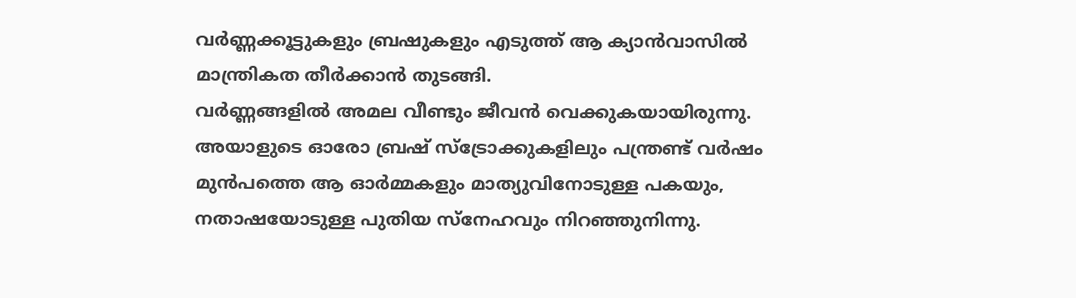വർണ്ണക്കൂട്ടുകളും ബ്രഷുകളും എടുത്ത് ആ ക്യാൻവാസിൽ മാന്ത്രികത തീർക്കാൻ തുടങ്ങി.
വർണ്ണങ്ങളിൽ അമല വീണ്ടും ജീവൻ വെക്കുകയായിരുന്നു.
അയാളുടെ ഓരോ ബ്രഷ് സ്ട്രോക്കുകളിലും പന്ത്രണ്ട് വർഷം മുൻപത്തെ ആ ഓർമ്മകളും മാത്യുവിനോടുള്ള പകയും, നതാഷയോടുള്ള പുതിയ സ്നേഹവും നിറഞ്ഞുനിന്നു.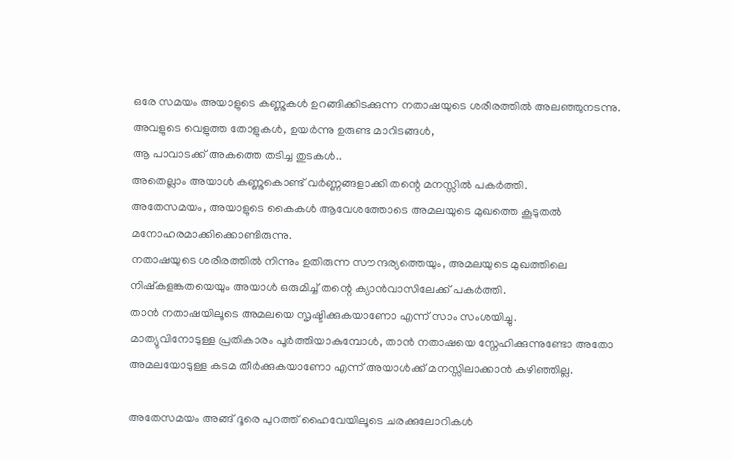ഒരേ സമയം അയാളുടെ കണ്ണുകൾ ഉറങ്ങിക്കിടക്കുന്ന നതാഷയുടെ ശരീരത്തിൽ അലഞ്ഞുനടന്നു.
അവളുടെ വെളുത്ത തോളുകൾ, ഉയർന്നു ഉരുണ്ട മാറിടങ്ങൾ,
ആ പാവാടക്ക് അകത്തെ തടിച്ച തുടകൾ..
അതെല്ലാം അയാൾ കണ്ണുകൊണ്ട് വർണ്ണങ്ങളാക്കി തന്റെ മനസ്സിൽ പകർത്തി.
അതേസമയം, അയാളുടെ കൈകൾ ആവേശത്തോടെ അമലയുടെ മുഖത്തെ കൂടുതൽ മനോഹരമാക്കിക്കൊണ്ടിരുന്നു.
നതാഷയുടെ ശരീരത്തിൽ നിന്നും ഉതിരുന്ന സൗന്ദര്യത്തെയും, അമലയുടെ മുഖത്തിലെ നിഷ്കളങ്കതയെയും അയാൾ ഒരുമിച്ച് തന്റെ ക്യാൻവാസിലേക്ക് പകർത്തി.
താൻ നതാഷയിലൂടെ അമലയെ സൃഷ്ടിക്കുകയാണോ എന്ന് സാം സംശയിച്ചു.
മാത്യുവിനോടുള്ള പ്രതികാരം പൂർത്തിയാകുമ്പോൾ, താൻ നതാഷയെ സ്നേഹിക്കുന്നുണ്ടോ അതോ അമലയോടുള്ള കടമ തീർക്കുകയാണോ എന്ന് അയാൾക്ക് മനസ്സിലാക്കാൻ കഴിഞ്ഞില്ല.

അതേസമയം അങ്ങ് ദൂരെ പുറത്ത് ഹൈവേയിലൂടെ ചരക്കുലോറികൾ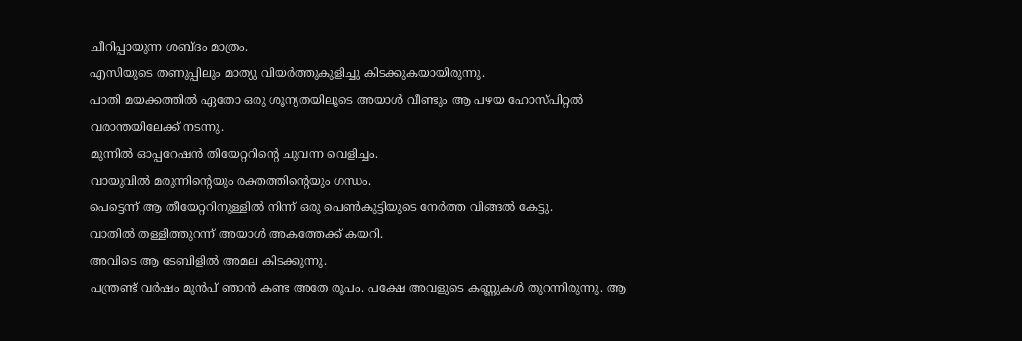ചീറിപ്പായുന്ന ശബ്ദം മാത്രം.
എസിയുടെ തണുപ്പിലും മാത്യു വിയർത്തുകുളിച്ചു കിടക്കുകയായിരുന്നു.
പാതി മയക്കത്തിൽ ഏതോ ഒരു ശൂന്യതയിലൂടെ അയാൾ വീണ്ടും ആ പഴയ ഹോസ്പിറ്റൽ വരാന്തയിലേക്ക് നടന്നു.
മുന്നിൽ ഓപ്പറേഷൻ തിയേറ്ററിന്റെ ചുവന്ന വെളിച്ചം.
വായുവിൽ മരുന്നിന്റെയും രക്തത്തിന്റെയും ഗന്ധം.
പെട്ടെന്ന് ആ തീയേറ്ററിനുള്ളിൽ നിന്ന് ഒരു പെൺകുട്ടിയുടെ നേർത്ത വിങ്ങൽ കേട്ടു.
വാതിൽ തള്ളിത്തുറന്ന് അയാൾ അകത്തേക്ക് കയറി.
അവിടെ ആ ടേബിളിൽ അമല കിടക്കുന്നു.
പന്ത്രണ്ട് വർഷം മുൻപ് ഞാൻ കണ്ട അതേ രൂപം. പക്ഷേ അവളുടെ കണ്ണുകൾ തുറന്നിരുന്നു. ആ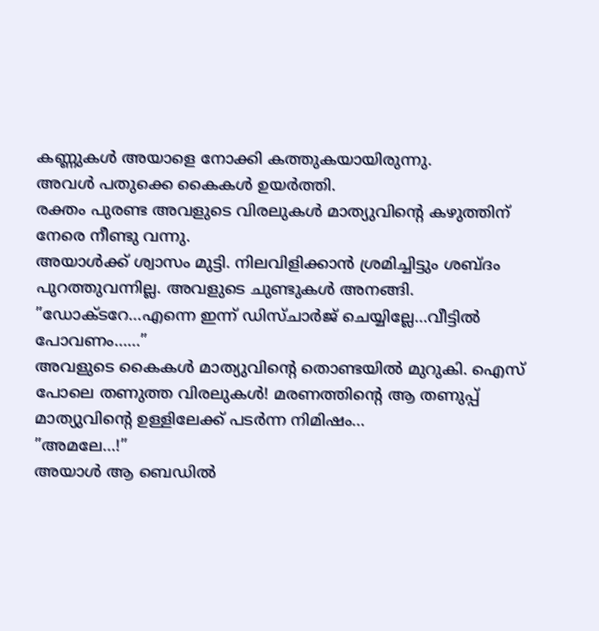കണ്ണുകൾ അയാളെ നോക്കി കത്തുകയായിരുന്നു.
അവൾ പതുക്കെ കൈകൾ ഉയർത്തി.
രക്തം പുരണ്ട അവളുടെ വിരലുകൾ മാത്യുവിന്റെ കഴുത്തിന് നേരെ നീണ്ടു വന്നു.
അയാൾക്ക് ശ്വാസം മുട്ടി. നിലവിളിക്കാൻ ശ്രമിച്ചിട്ടും ശബ്ദം പുറത്തുവന്നില്ല. അവളുടെ ചുണ്ടുകൾ അനങ്ങി.
”ഡോക്ടറേ…എന്നെ ഇന്ന് ഡിസ്ചാർജ് ചെയ്യില്ലേ…വീട്ടിൽ പോവണം……”
അവളുടെ കൈകൾ മാത്യുവിന്റെ തൊണ്ടയിൽ മുറുകി. ഐസ് പോലെ തണുത്ത വിരലുകൾ! മരണത്തിന്റെ ആ തണുപ്പ് മാത്യുവിന്റെ ഉള്ളിലേക്ക് പടർന്ന നിമിഷം…
”അമലേ…!”
അയാൾ ആ ബെഡിൽ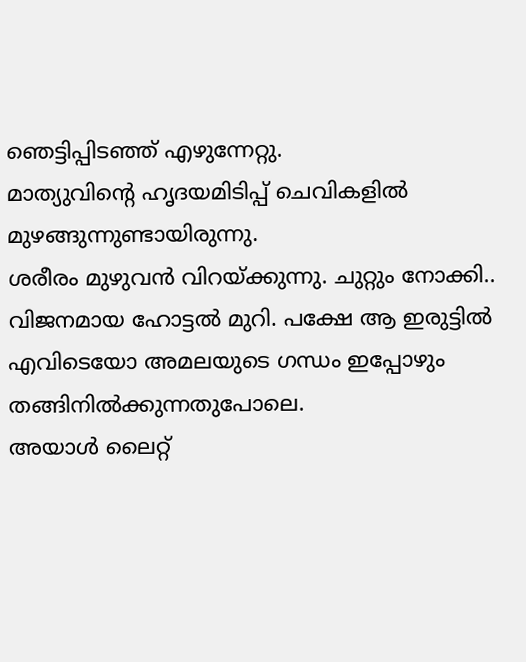ഞെട്ടിപ്പിടഞ്ഞ് എഴുന്നേറ്റു.
മാത്യുവിന്റെ ഹൃദയമിടിപ്പ് ചെവികളിൽ മുഴങ്ങുന്നുണ്ടായിരുന്നു.
ശരീരം മുഴുവൻ വിറയ്ക്കുന്നു. ചുറ്റും നോക്കി..
വിജനമായ ഹോട്ടൽ മുറി. പക്ഷേ ആ ഇരുട്ടിൽ എവിടെയോ അമലയുടെ ഗന്ധം ഇപ്പോഴും തങ്ങിനിൽക്കുന്നതുപോലെ.
അയാൾ ലൈറ്റ്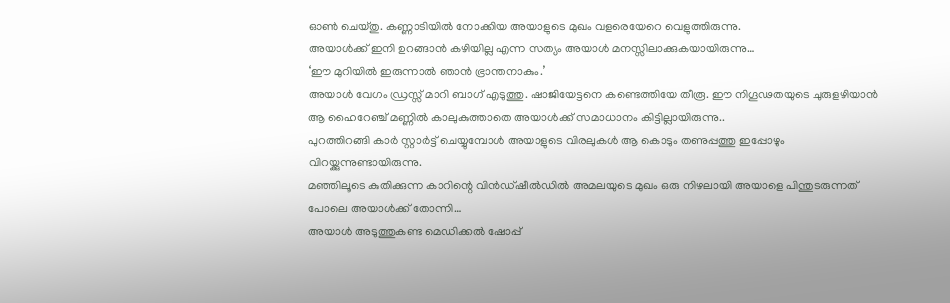ഓൺ ചെയ്തു. കണ്ണാടിയിൽ നോക്കിയ അയാളുടെ മുഖം വളരെയേറെ വെളുത്തിരുന്നു.
അയാൾക്ക് ഇനി ഉറങ്ങാൻ കഴിയില്ല എന്ന സത്യം അയാൾ മനസ്സിലാക്കുകയായിരുന്നു…
‘ഈ മുറിയിൽ ഇരുന്നാൽ ഞാൻ ഭ്രാന്തനാകും.’
അയാൾ വേഗം ഡ്രസ്സ് മാറി ബാഗ് എടുത്തു. ഷാജിയേട്ടനെ കണ്ടെത്തിയേ തീരൂ. ഈ നിഗൂഢതയുടെ ചുരുളഴിയാൻ ആ ഹൈറേഞ്ച് മണ്ണിൽ കാലുകുത്താതെ അയാൾക്ക് സമാധാനം കിട്ടില്ലായിരുന്നു..
പുറത്തിറങ്ങി കാർ സ്റ്റാർട്ട് ചെയ്യുമ്പോൾ അയാളുടെ വിരലുകൾ ആ കൊടും തണുപ്പത്തു ഇപ്പോഴും വിറയ്ക്കുന്നുണ്ടായിരുന്നു.
മഞ്ഞിലൂടെ കുതിക്കുന്ന കാറിന്റെ വിൻഡ്ഷീൽഡിൽ അമലയുടെ മുഖം ഒരു നിഴലായി അയാളെ പിന്തുടരുന്നത് പോലെ അയാൾക്ക് തോന്നി…
അയാൾ അടുത്തുകണ്ട മെഡിക്കൽ ഷോപ്പ്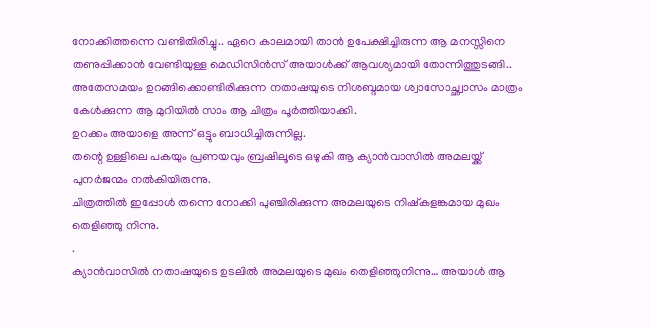നോക്കിത്തന്നെ വണ്ടിതിരിച്ചു.. ഏറെ കാലമായി താൻ ഉപേക്ഷിച്ചിരുന്ന ആ മനസ്സിനെ തണുപ്പിക്കാൻ വേണ്ടിയുള്ള മെഡിസിൻസ് അയാൾക്ക് ആവശ്യമായി തോന്നിത്തുടങ്ങി..
അതേസമയം ഉറങ്ങിക്കൊണ്ടിരിക്കുന്ന നതാഷയുടെ നിശബ്ദമായ ശ്വാസോച്ഛ്വാസം മാത്രം കേൾക്കുന്ന ആ മുറിയിൽ സാം ആ ചിത്രം പൂർത്തിയാക്കി.
ഉറക്കം അയാളെ അന്ന് ഒട്ടും ബാധിച്ചിരുന്നില്ല.
തന്റെ ഉള്ളിലെ പകയും പ്രണയവും ബ്രഷിലൂടെ ഒഴുകി ആ ക്യാൻവാസിൽ അമലയ്ക്ക് പുനർജന്മം നൽകിയിരുന്നു.
ചിത്രത്തിൽ ഇപ്പോൾ തന്നെ നോക്കി പുഞ്ചിരിക്കുന്ന അമലയുടെ നിഷ്കളങ്കമായ മുഖം തെളിഞ്ഞു നിന്നു.
.
ക്യാൻവാസിൽ നതാഷയുടെ ഉടലിൽ അമലയുടെ മുഖം തെളിഞ്ഞുനിന്നു… അയാൾ ആ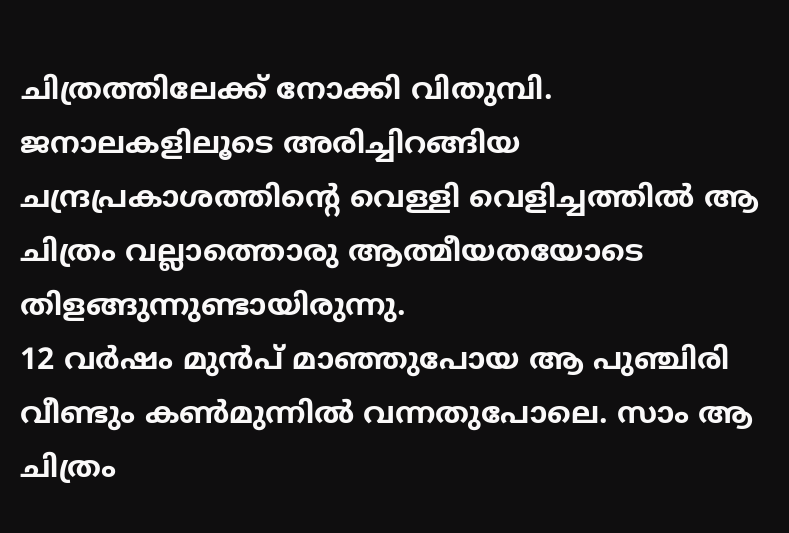ചിത്രത്തിലേക്ക് നോക്കി വിതുമ്പി.
ജനാലകളിലൂടെ അരിച്ചിറങ്ങിയ ചന്ദ്രപ്രകാശത്തിന്റെ വെള്ളി വെളിച്ചത്തിൽ ആ ചിത്രം വല്ലാത്തൊരു ആത്മീയതയോടെ തിളങ്ങുന്നുണ്ടായിരുന്നു.
12 വർഷം മുൻപ് മാഞ്ഞുപോയ ആ പുഞ്ചിരി വീണ്ടും കൺമുന്നിൽ വന്നതുപോലെ. സാം ആ ചിത്രം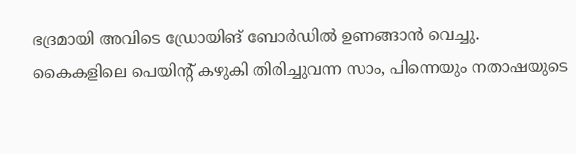ഭദ്രമായി അവിടെ ഡ്രോയിങ് ബോർഡിൽ ഉണങ്ങാൻ വെച്ചു.
കൈകളിലെ പെയിന്റ് കഴുകി തിരിച്ചുവന്ന സാം, പിന്നെയും നതാഷയുടെ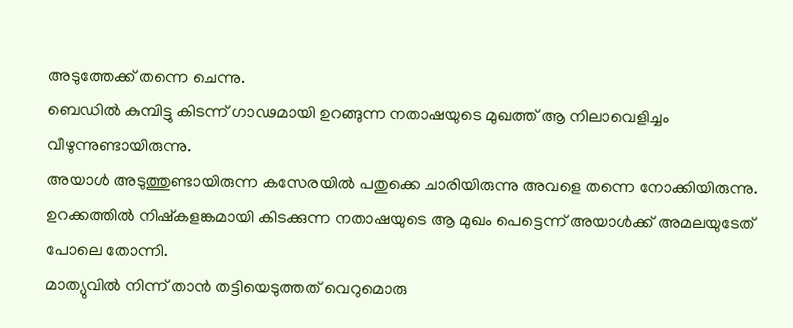അടുത്തേക്ക് തന്നെ ചെന്നു.
ബെഡിൽ കുമ്പിട്ടു കിടന്ന് ഗാഢമായി ഉറങ്ങുന്ന നതാഷയുടെ മുഖത്ത് ആ നിലാവെളിച്ചം വീഴുന്നുണ്ടായിരുന്നു.
അയാൾ അടുത്തുണ്ടായിരുന്ന കസേരയിൽ പതുക്കെ ചാരിയിരുന്നു അവളെ തന്നെ നോക്കിയിരുന്നു.
ഉറക്കത്തിൽ നിഷ്കളങ്കമായി കിടക്കുന്ന നതാഷയുടെ ആ മുഖം പെട്ടെന്ന് അയാൾക്ക് അമലയുടേത് പോലെ തോന്നി.
മാത്യുവിൽ നിന്ന് താൻ തട്ടിയെടുത്തത് വെറുമൊരു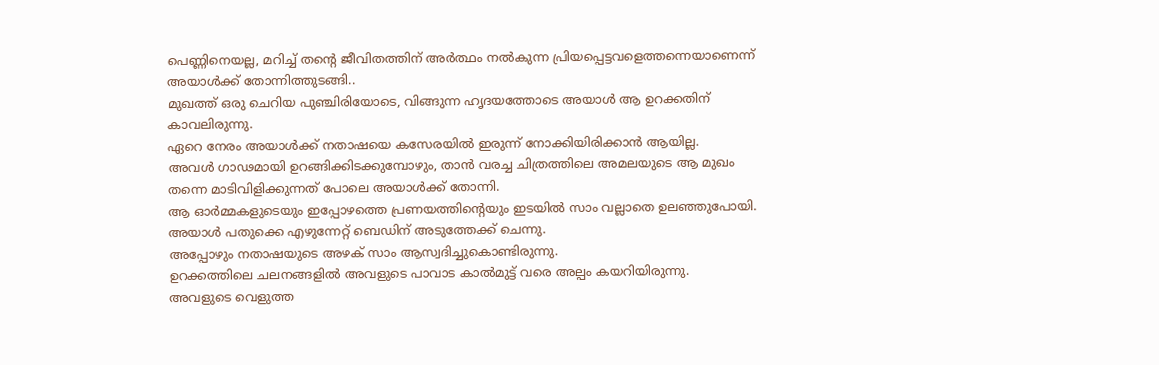പെണ്ണിനെയല്ല, മറിച്ച് തന്റെ ജീവിതത്തിന് അർത്ഥം നൽകുന്ന പ്രിയപ്പെട്ടവളെത്തന്നെയാണെന്ന് അയാൾക്ക് തോന്നിത്തുടങ്ങി..
മുഖത്ത് ഒരു ചെറിയ പുഞ്ചിരിയോടെ, വിങ്ങുന്ന ഹൃദയത്തോടെ അയാൾ ആ ഉറക്കതിന് കാവലിരുന്നു.
ഏറെ നേരം അയാൾക്ക് നതാഷയെ കസേരയിൽ ഇരുന്ന് നോക്കിയിരിക്കാൻ ആയില്ല.
അവൾ ഗാഢമായി ഉറങ്ങിക്കിടക്കുമ്പോഴും, താൻ വരച്ച ചിത്രത്തിലെ അമലയുടെ ആ മുഖം തന്നെ മാടിവിളിക്കുന്നത് പോലെ അയാൾക്ക് തോന്നി.
ആ ഓർമ്മകളുടെയും ഇപ്പോഴത്തെ പ്രണയത്തിന്റെയും ഇടയിൽ സാം വല്ലാതെ ഉലഞ്ഞുപോയി.
അയാൾ പതുക്കെ എഴുന്നേറ്റ് ബെഡിന് അടുത്തേക്ക് ചെന്നു.
അപ്പോഴും നതാഷയുടെ അഴക് സാം ആസ്വദിച്ചുകൊണ്ടിരുന്നു.
ഉറക്കത്തിലെ ചലനങ്ങളിൽ അവളുടെ പാവാട കാൽമുട്ട് വരെ അല്പം കയറിയിരുന്നു.
അവളുടെ വെളുത്ത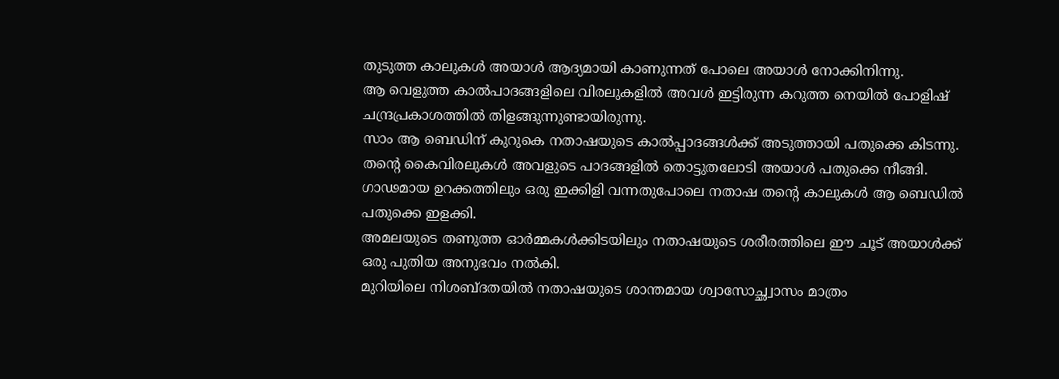തുടുത്ത കാലുകൾ അയാൾ ആദ്യമായി കാണുന്നത് പോലെ അയാൾ നോക്കിനിന്നു.
ആ വെളുത്ത കാൽപാദങ്ങളിലെ വിരലുകളിൽ അവൾ ഇട്ടിരുന്ന കറുത്ത നെയിൽ പോളിഷ് ചന്ദ്രപ്രകാശത്തിൽ തിളങ്ങുന്നുണ്ടായിരുന്നു.
സാം ആ ബെഡിന് കുറുകെ നതാഷയുടെ കാൽപ്പാദങ്ങൾക്ക് അടുത്തായി പതുക്കെ കിടന്നു.
തന്റെ കൈവിരലുകൾ അവളുടെ പാദങ്ങളിൽ തൊട്ടുതലോടി അയാൾ പതുക്കെ നീങ്ങി.
ഗാഢമായ ഉറക്കത്തിലും ഒരു ഇക്കിളി വന്നതുപോലെ നതാഷ തന്റെ കാലുകൾ ആ ബെഡിൽ പതുക്കെ ഇളക്കി.
അമലയുടെ തണുത്ത ഓർമ്മകൾക്കിടയിലും നതാഷയുടെ ശരീരത്തിലെ ഈ ചൂട് അയാൾക്ക് ഒരു പുതിയ അനുഭവം നൽകി.
മുറിയിലെ നിശബ്ദതയിൽ നതാഷയുടെ ശാന്തമായ ശ്വാസോച്ഛ്വാസം മാത്രം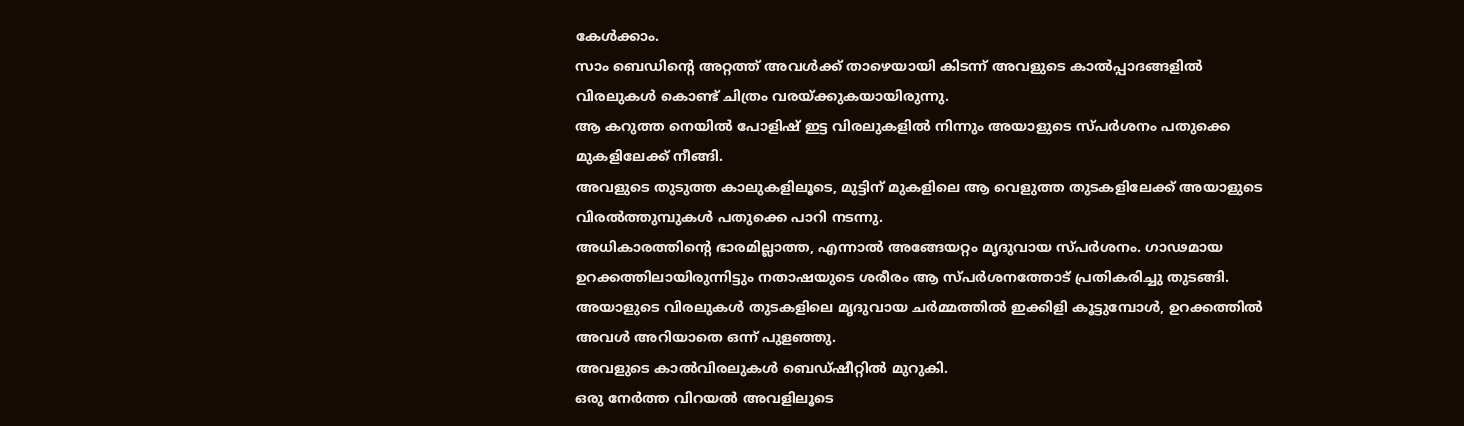കേൾക്കാം.
സാം ബെഡിന്റെ അറ്റത്ത് അവൾക്ക് താഴെയായി കിടന്ന് അവളുടെ കാൽപ്പാദങ്ങളിൽ വിരലുകൾ കൊണ്ട് ചിത്രം വരയ്ക്കുകയായിരുന്നു.
ആ കറുത്ത നെയിൽ പോളിഷ് ഇട്ട വിരലുകളിൽ നിന്നും അയാളുടെ സ്പർശനം പതുക്കെ മുകളിലേക്ക് നീങ്ങി.
അവളുടെ തുടുത്ത കാലുകളിലൂടെ, മുട്ടിന് മുകളിലെ ആ വെളുത്ത തുടകളിലേക്ക് അയാളുടെ വിരൽത്തുമ്പുകൾ പതുക്കെ പാറി നടന്നു.
അധികാരത്തിന്റെ ഭാരമില്ലാത്ത, എന്നാൽ അങ്ങേയറ്റം മൃദുവായ സ്പർശനം. ഗാഢമായ ഉറക്കത്തിലായിരുന്നിട്ടും നതാഷയുടെ ശരീരം ആ സ്പർശനത്തോട് പ്രതികരിച്ചു തുടങ്ങി.
അയാളുടെ വിരലുകൾ തുടകളിലെ മൃദുവായ ചർമ്മത്തിൽ ഇക്കിളി കൂട്ടുമ്പോൾ, ഉറക്കത്തിൽ അവൾ അറിയാതെ ഒന്ന് പുളഞ്ഞു.
അവളുടെ കാൽവിരലുകൾ ബെഡ്ഷീറ്റിൽ മുറുകി.
ഒരു നേർത്ത വിറയൽ അവളിലൂടെ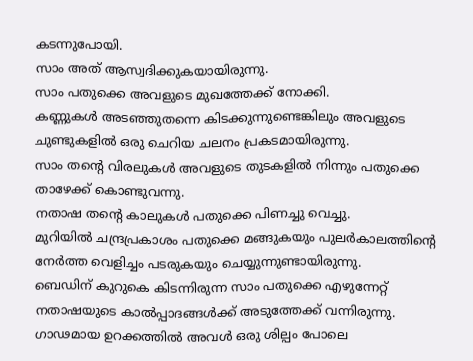കടന്നുപോയി.
സാം അത് ആസ്വദിക്കുകയായിരുന്നു.
സാം പതുക്കെ അവളുടെ മുഖത്തേക്ക് നോക്കി.
കണ്ണുകൾ അടഞ്ഞുതന്നെ കിടക്കുന്നുണ്ടെങ്കിലും അവളുടെ ചുണ്ടുകളിൽ ഒരു ചെറിയ ചലനം പ്രകടമായിരുന്നു.
സാം തന്റെ വിരലുകൾ അവളുടെ തുടകളിൽ നിന്നും പതുക്കെ താഴേക്ക് കൊണ്ടുവന്നു.
നതാഷ തന്റെ കാലുകൾ പതുക്കെ പിണച്ചു വെച്ചു.
മുറിയിൽ ചന്ദ്രപ്രകാശം പതുക്കെ മങ്ങുകയും പുലർകാലത്തിന്റെ നേർത്ത വെളിച്ചം പടരുകയും ചെയ്യുന്നുണ്ടായിരുന്നു.
ബെഡിന് കുറുകെ കിടന്നിരുന്ന സാം പതുക്കെ എഴുന്നേറ്റ് നതാഷയുടെ കാൽപ്പാദങ്ങൾക്ക് അടുത്തേക്ക് വന്നിരുന്നു.
ഗാഢമായ ഉറക്കത്തിൽ അവൾ ഒരു ശില്പം പോലെ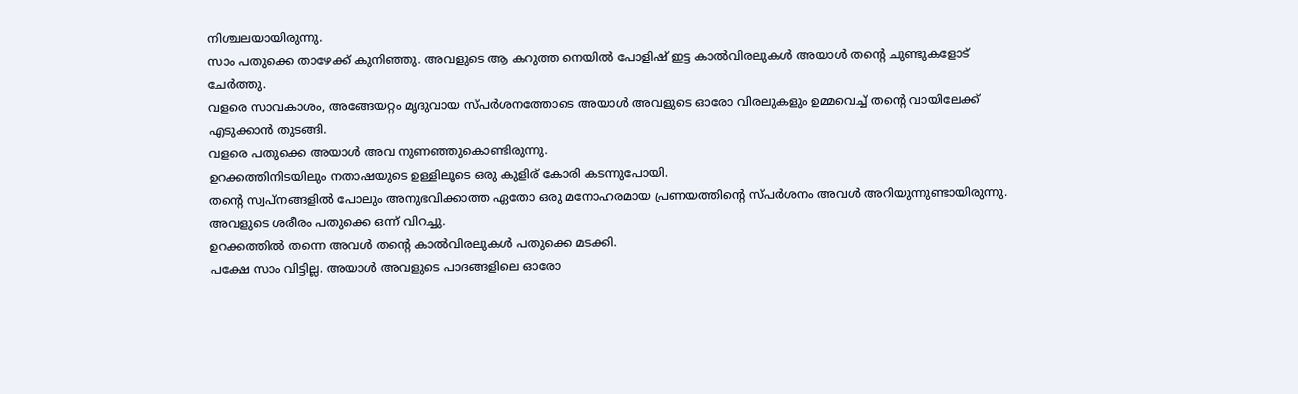നിശ്ചലയായിരുന്നു.
സാം പതുക്കെ താഴേക്ക് കുനിഞ്ഞു. അവളുടെ ആ കറുത്ത നെയിൽ പോളിഷ് ഇട്ട കാൽവിരലുകൾ അയാൾ തന്റെ ചുണ്ടുകളോട് ചേർത്തു.
വളരെ സാവകാശം, അങ്ങേയറ്റം മൃദുവായ സ്പർശനത്തോടെ അയാൾ അവളുടെ ഓരോ വിരലുകളും ഉമ്മവെച്ച് തന്റെ വായിലേക്ക് എടുക്കാൻ തുടങ്ങി.
വളരെ പതുക്കെ അയാൾ അവ നുണഞ്ഞുകൊണ്ടിരുന്നു.
ഉറക്കത്തിനിടയിലും നതാഷയുടെ ഉള്ളിലൂടെ ഒരു കുളിര് കോരി കടന്നുപോയി.
തന്റെ സ്വപ്നങ്ങളിൽ പോലും അനുഭവിക്കാത്ത ഏതോ ഒരു മനോഹരമായ പ്രണയത്തിന്റെ സ്പർശനം അവൾ അറിയുന്നുണ്ടായിരുന്നു.
അവളുടെ ശരീരം പതുക്കെ ഒന്ന് വിറച്ചു.
ഉറക്കത്തിൽ തന്നെ അവൾ തന്റെ കാൽവിരലുകൾ പതുക്കെ മടക്കി.
പക്ഷേ സാം വിട്ടില്ല. അയാൾ അവളുടെ പാദങ്ങളിലെ ഓരോ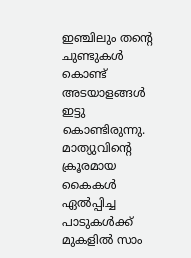ഇഞ്ചിലും തന്റെ ചുണ്ടുകൾ കൊണ്ട് അടയാളങ്ങൾ ഇട്ടു കൊണ്ടിരുന്നു.
മാത്യുവിന്റെ ക്രൂരമായ കൈകൾ ഏൽപ്പിച്ച പാടുകൾക്ക് മുകളിൽ സാം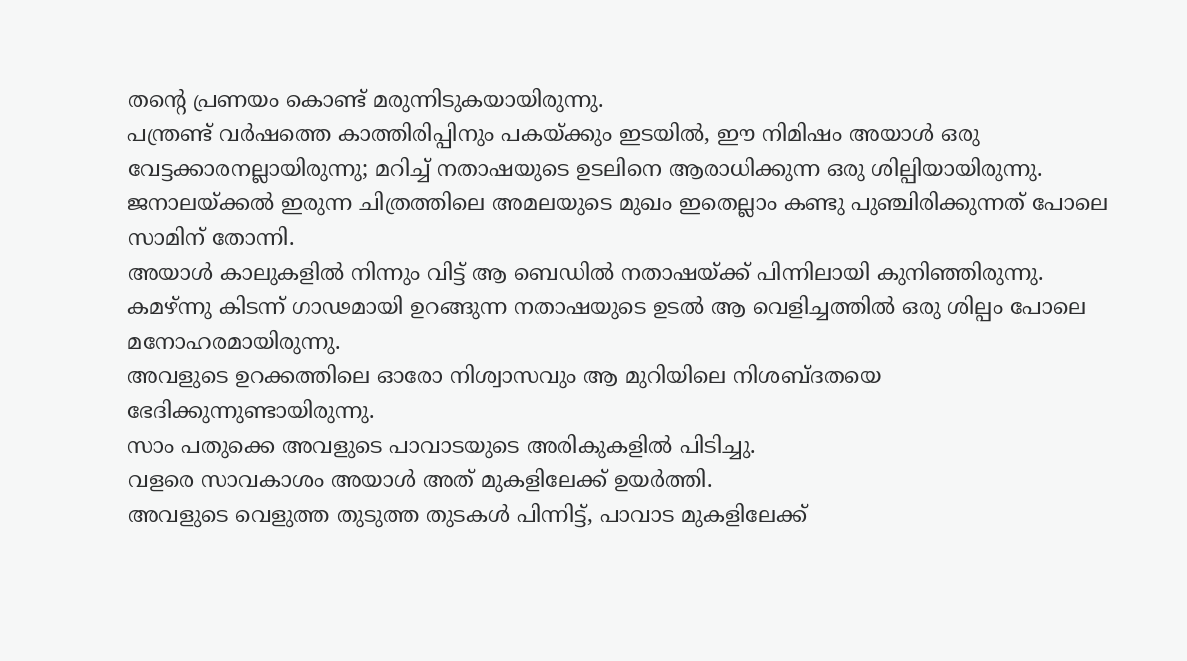തന്റെ പ്രണയം കൊണ്ട് മരുന്നിടുകയായിരുന്നു.
പന്ത്രണ്ട് വർഷത്തെ കാത്തിരിപ്പിനും പകയ്ക്കും ഇടയിൽ, ഈ നിമിഷം അയാൾ ഒരു വേട്ടക്കാരനല്ലായിരുന്നു; മറിച്ച് നതാഷയുടെ ഉടലിനെ ആരാധിക്കുന്ന ഒരു ശില്പിയായിരുന്നു.
ജനാലയ്ക്കൽ ഇരുന്ന ചിത്രത്തിലെ അമലയുടെ മുഖം ഇതെല്ലാം കണ്ടു പുഞ്ചിരിക്കുന്നത് പോലെ സാമിന് തോന്നി.
അയാൾ കാലുകളിൽ നിന്നും വിട്ട് ആ ബെഡിൽ നതാഷയ്ക്ക് പിന്നിലായി കുനിഞ്ഞിരുന്നു.
കമഴ്ന്നു കിടന്ന് ഗാഢമായി ഉറങ്ങുന്ന നതാഷയുടെ ഉടൽ ആ വെളിച്ചത്തിൽ ഒരു ശില്പം പോലെ മനോഹരമായിരുന്നു.
അവളുടെ ഉറക്കത്തിലെ ഓരോ നിശ്വാസവും ആ മുറിയിലെ നിശബ്ദതയെ ഭേദിക്കുന്നുണ്ടായിരുന്നു.
സാം പതുക്കെ അവളുടെ പാവാടയുടെ അരികുകളിൽ പിടിച്ചു.
വളരെ സാവകാശം അയാൾ അത് മുകളിലേക്ക് ഉയർത്തി.
അവളുടെ വെളുത്ത തുടുത്ത തുടകൾ പിന്നിട്ട്, പാവാട മുകളിലേക്ക്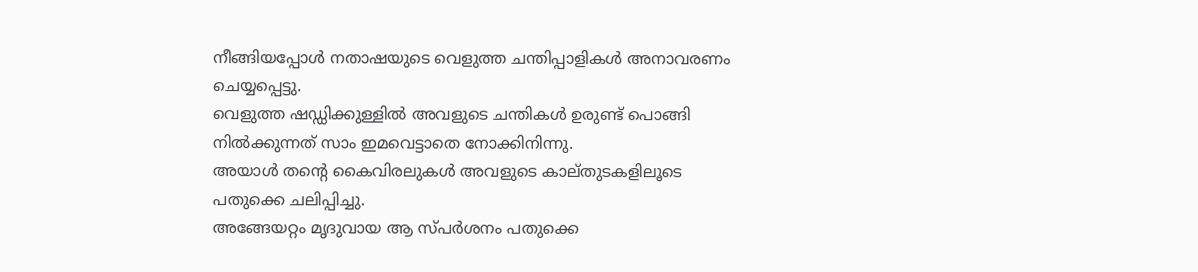നീങ്ങിയപ്പോൾ നതാഷയുടെ വെളുത്ത ചന്തിപ്പാളികൾ അനാവരണം ചെയ്യപ്പെട്ടു.
വെളുത്ത ഷഡ്ഡിക്കുള്ളിൽ അവളുടെ ചന്തികൾ ഉരുണ്ട് പൊങ്ങി നിൽക്കുന്നത് സാം ഇമവെട്ടാതെ നോക്കിനിന്നു.
അയാൾ തന്റെ കൈവിരലുകൾ അവളുടെ കാല്തുടകളിലൂടെ പതുക്കെ ചലിപ്പിച്ചു.
അങ്ങേയറ്റം മൃദുവായ ആ സ്പർശനം പതുക്കെ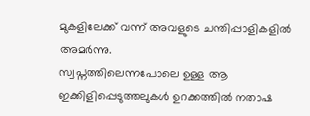മുകളിലേക്ക് വന്ന് അവളുടെ ചന്തിപ്പാളികളിൽ അമർന്നു.
സ്വപ്നത്തിലെന്നപോലെ ഉള്ള ആ ഇക്കിളിപ്പെടുത്തലുകൾ ഉറക്കത്തിൽ നതാഷ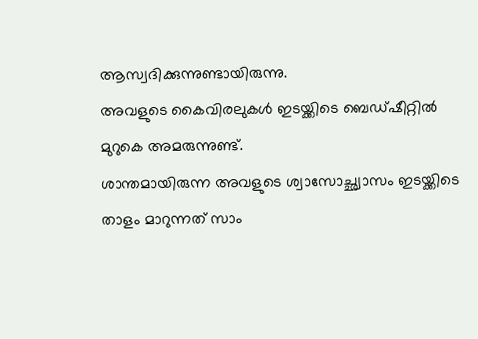ആസ്വദിക്കുന്നുണ്ടായിരുന്നു.
അവളുടെ കൈവിരലുകൾ ഇടയ്ക്കിടെ ബെഡ്ഷീറ്റിൽ മുറുകെ അമരുന്നുണ്ട്.
ശാന്തമായിരുന്ന അവളുടെ ശ്വാസോച്ഛ്വാസം ഇടയ്ക്കിടെ താളം മാറുന്നത് സാം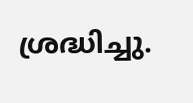ശ്രദ്ധിച്ചു.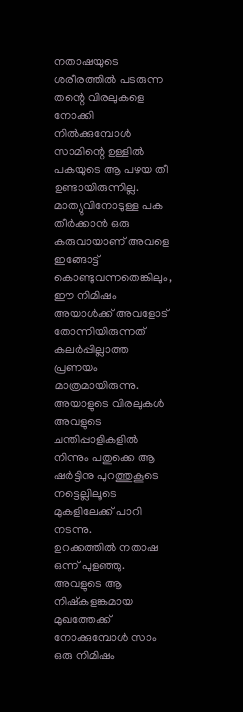നതാഷയുടെ ശരീരത്തിൽ പടരുന്ന തന്റെ വിരലുകളെ നോക്കി നിൽക്കുമ്പോൾ സാമിന്റെ ഉള്ളിൽ പകയുടെ ആ പഴയ തീ ഉണ്ടായിരുന്നില്ല.
മാത്യുവിനോടുള്ള പക തീർക്കാൻ ഒരു കരുവായാണ് അവളെ ഇങ്ങോട്ട് കൊണ്ടുവന്നതെങ്കിലും, ഈ നിമിഷം അയാൾക്ക് അവളോട് തോന്നിയിരുന്നത് കലർപ്പില്ലാത്ത പ്രണയം മാത്രമായിരുന്നു.
അയാളുടെ വിരലുകൾ അവളുടെ ചന്തിപ്പാളികളിൽ നിന്നും പതുക്കെ ആ ഷർട്ടിനു പുറത്തുകൂടെ നട്ടെല്ലിലൂടെ മുകളിലേക്ക് പാറി നടന്നു.
ഉറക്കത്തിൽ നതാഷ ഒന്ന് പുളഞ്ഞു. അവളുടെ ആ നിഷ്കളങ്കമായ മുഖത്തേക്ക് നോക്കുമ്പോൾ സാം ഒരു നിമിഷം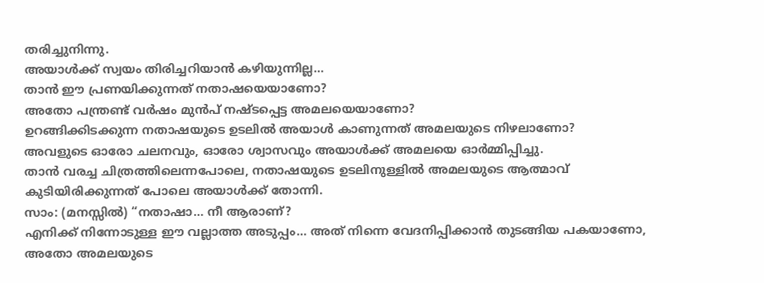തരിച്ചുനിന്നു.
അയാൾക്ക് സ്വയം തിരിച്ചറിയാൻ കഴിയുന്നില്ല…
താൻ ഈ പ്രണയിക്കുന്നത് നതാഷയെയാണോ?
അതോ പന്ത്രണ്ട് വർഷം മുൻപ് നഷ്ടപ്പെട്ട അമലയെയാണോ?
ഉറങ്ങിക്കിടക്കുന്ന നതാഷയുടെ ഉടലിൽ അയാൾ കാണുന്നത് അമലയുടെ നിഴലാണോ?
അവളുടെ ഓരോ ചലനവും, ഓരോ ശ്വാസവും അയാൾക്ക് അമലയെ ഓർമ്മിപ്പിച്ചു.
താൻ വരച്ച ചിത്രത്തിലെന്നപോലെ, നതാഷയുടെ ഉടലിനുള്ളിൽ അമലയുടെ ആത്മാവ് കുടിയിരിക്കുന്നത് പോലെ അയാൾക്ക് തോന്നി.
സാം: (മനസ്സിൽ) “നതാഷാ… നീ ആരാണ്?
എനിക്ക് നിന്നോടുള്ള ഈ വല്ലാത്ത അടുപ്പം… അത് നിന്നെ വേദനിപ്പിക്കാൻ തുടങ്ങിയ പകയാണോ, അതോ അമലയുടെ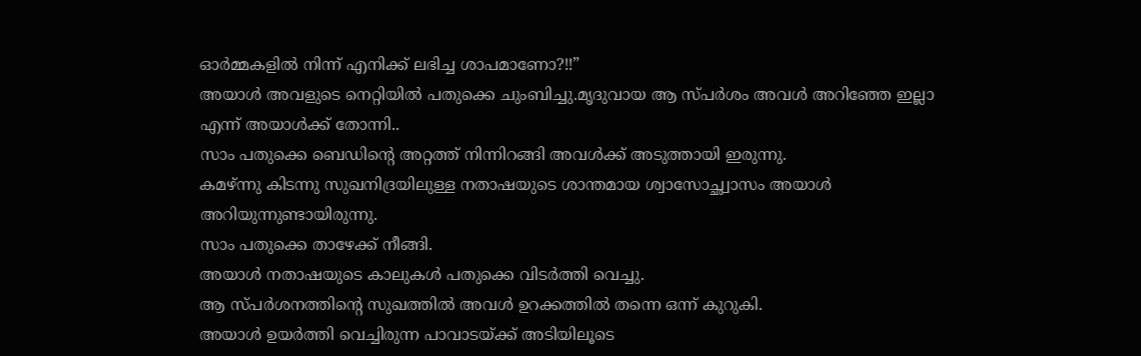ഓർമ്മകളിൽ നിന്ന് എനിക്ക് ലഭിച്ച ശാപമാണോ?!!”
അയാൾ അവളുടെ നെറ്റിയിൽ പതുക്കെ ചുംബിച്ചു.മൃദുവായ ആ സ്പർശം അവൾ അറിഞ്ഞേ ഇല്ലാ എന്ന് അയാൾക്ക് തോന്നി..
സാം പതുക്കെ ബെഡിന്റെ അറ്റത്ത് നിന്നിറങ്ങി അവൾക്ക് അടുത്തായി ഇരുന്നു.
കമഴ്ന്നു കിടന്നു സുഖനിദ്രയിലുള്ള നതാഷയുടെ ശാന്തമായ ശ്വാസോച്ഛ്വാസം അയാൾ അറിയുന്നുണ്ടായിരുന്നു.
സാം പതുക്കെ താഴേക്ക് നീങ്ങി.
അയാൾ നതാഷയുടെ കാലുകൾ പതുക്കെ വിടർത്തി വെച്ചു.
ആ സ്പർശനത്തിന്റെ സുഖത്തിൽ അവൾ ഉറക്കത്തിൽ തന്നെ ഒന്ന് കുറുകി.
അയാൾ ഉയർത്തി വെച്ചിരുന്ന പാവാടയ്ക്ക് അടിയിലൂടെ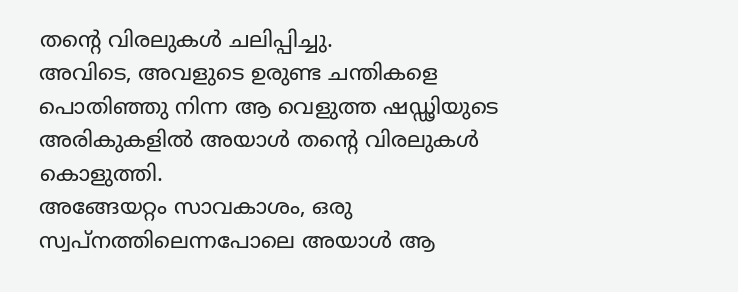തന്റെ വിരലുകൾ ചലിപ്പിച്ചു.
അവിടെ, അവളുടെ ഉരുണ്ട ചന്തികളെ പൊതിഞ്ഞു നിന്ന ആ വെളുത്ത ഷഡ്ഢിയുടെ അരികുകളിൽ അയാൾ തന്റെ വിരലുകൾ കൊളുത്തി.
അങ്ങേയറ്റം സാവകാശം, ഒരു സ്വപ്നത്തിലെന്നപോലെ അയാൾ ആ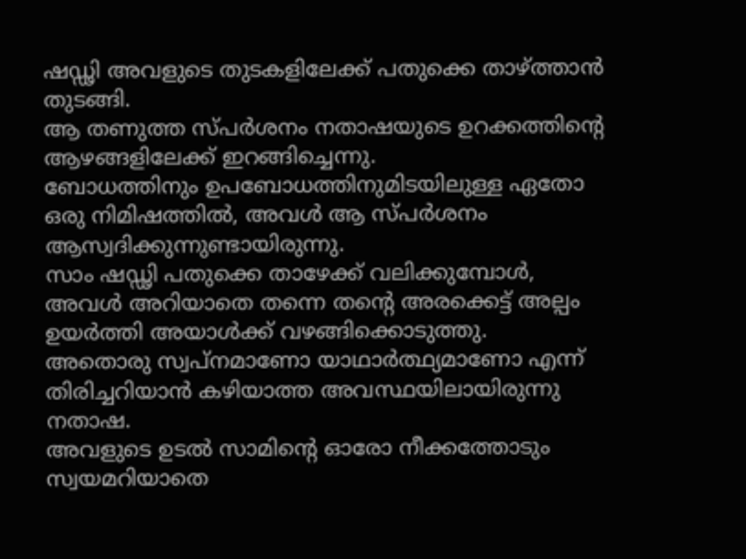ഷഡ്ഢി അവളുടെ തുടകളിലേക്ക് പതുക്കെ താഴ്ത്താൻ തുടങ്ങി.
ആ തണുത്ത സ്പർശനം നതാഷയുടെ ഉറക്കത്തിന്റെ ആഴങ്ങളിലേക്ക് ഇറങ്ങിച്ചെന്നു.
ബോധത്തിനും ഉപബോധത്തിനുമിടയിലുള്ള ഏതോ ഒരു നിമിഷത്തിൽ, അവൾ ആ സ്പർശനം ആസ്വദിക്കുന്നുണ്ടായിരുന്നു.
സാം ഷഡ്ഢി പതുക്കെ താഴേക്ക് വലിക്കുമ്പോൾ, അവൾ അറിയാതെ തന്നെ തന്റെ അരക്കെട്ട് അല്പം ഉയർത്തി അയാൾക്ക് വഴങ്ങിക്കൊടുത്തു.
അതൊരു സ്വപ്നമാണോ യാഥാർത്ഥ്യമാണോ എന്ന് തിരിച്ചറിയാൻ കഴിയാത്ത അവസ്ഥയിലായിരുന്നു നതാഷ.
അവളുടെ ഉടൽ സാമിന്റെ ഓരോ നീക്കത്തോടും സ്വയമറിയാതെ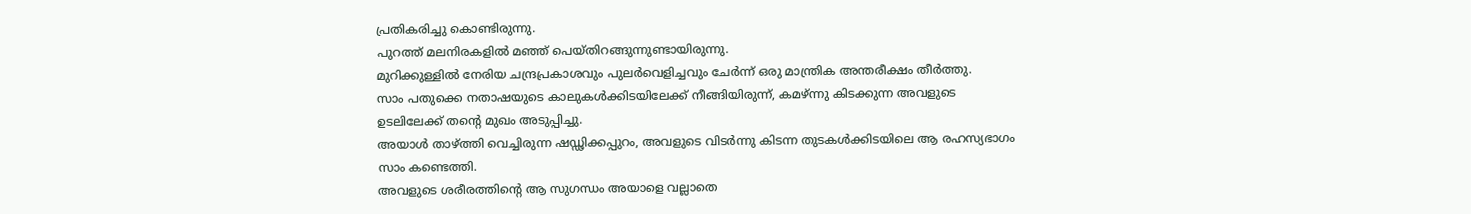പ്രതികരിച്ചു കൊണ്ടിരുന്നു.
പുറത്ത് മലനിരകളിൽ മഞ്ഞ് പെയ്തിറങ്ങുന്നുണ്ടായിരുന്നു.
മുറിക്കുള്ളിൽ നേരിയ ചന്ദ്രപ്രകാശവും പുലർവെളിച്ചവും ചേർന്ന് ഒരു മാന്ത്രിക അന്തരീക്ഷം തീർത്തു.
സാം പതുക്കെ നതാഷയുടെ കാലുകൾക്കിടയിലേക്ക് നീങ്ങിയിരുന്ന്, കമഴ്ന്നു കിടക്കുന്ന അവളുടെ ഉടലിലേക്ക് തന്റെ മുഖം അടുപ്പിച്ചു.
അയാൾ താഴ്ത്തി വെച്ചിരുന്ന ഷഡ്ഢിക്കപ്പുറം, അവളുടെ വിടർന്നു കിടന്ന തുടകൾക്കിടയിലെ ആ രഹസ്യഭാഗം സാം കണ്ടെത്തി.
അവളുടെ ശരീരത്തിന്റെ ആ സുഗന്ധം അയാളെ വല്ലാതെ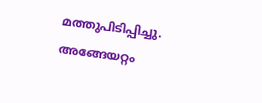മത്തുപിടിപ്പിച്ചു.
അങ്ങേയറ്റം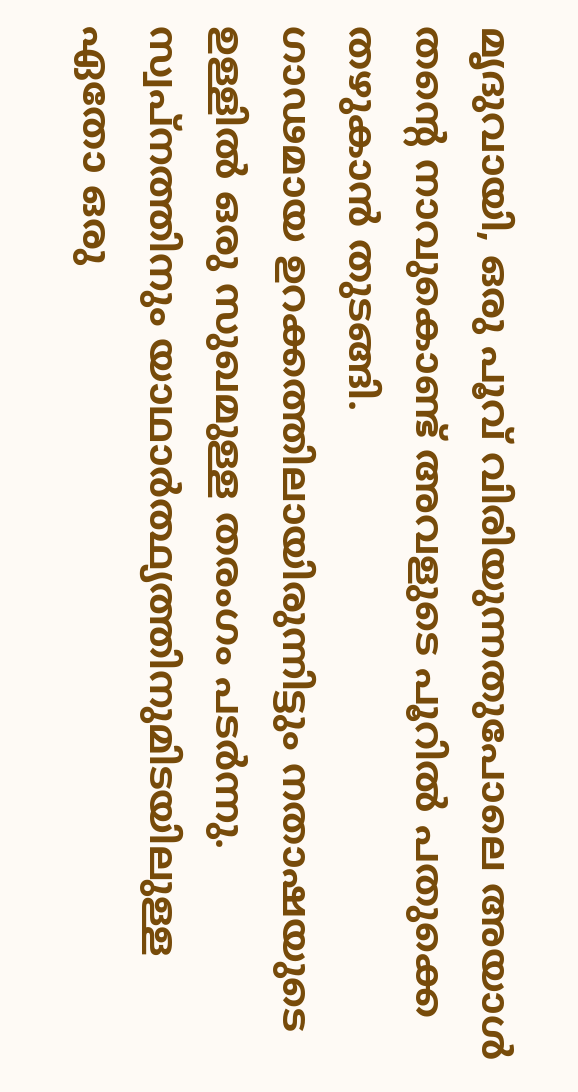മൃദുവായി, ഒരു പൂവ് വിരിയുന്നതുപോലെ അയാൾ തന്റെ നാവുകൊണ്ട് അവളുടെ പൂറിൽ പതുക്കെ തഴുകാൻ തുടങ്ങി.
ഗാഢമായ ഉറക്കത്തിലായിരുന്നിട്ടും നതാഷയുടെ ഉള്ളിൽ ഒരു സുഖമുള്ള തരംഗം പടർന്നു.
സ്വപ്നത്തിനും യാഥാർത്ഥ്യത്തിനുമിടയിലുള്ള ഏതോ ഒരു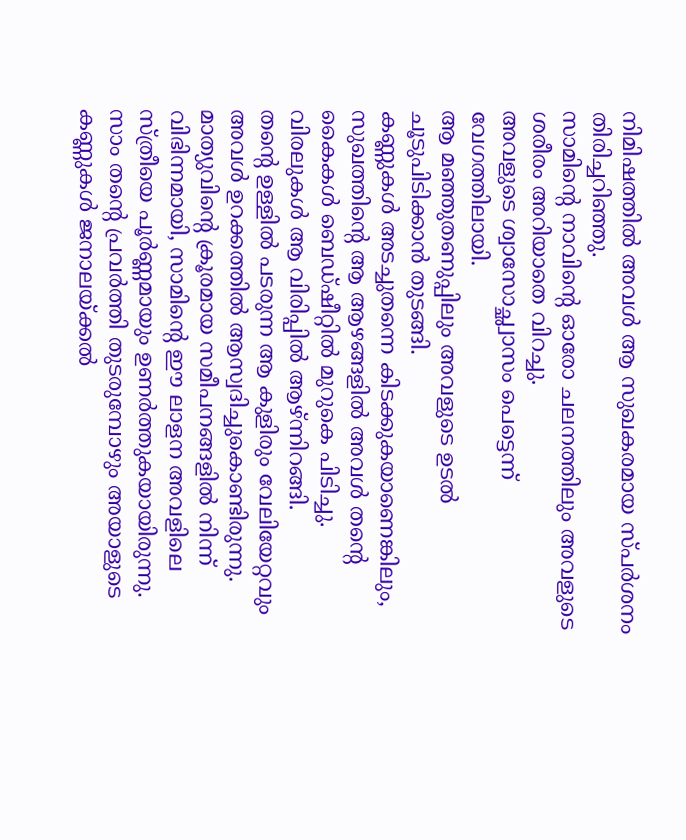നിമിഷത്തിൽ അവൾ ആ സുഖകരമായ സ്പർശനം തിരിച്ചറിഞ്ഞു.
സാമിന്റെ നാവിന്റെ ഓരോ ചലനത്തിലും അവളുടെ ശരീരം അറിയാതെ വിറച്ചു.
അവളുടെ ശ്വാസോച്ഛ്വാസം പെട്ടെന്ന് വേഗത്തിലായി.
ആ മഞ്ഞുതണുപ്പിലും അവളുടെ ഉടൽ ചൂടുപിടിക്കാൻ തുടങ്ങി.
കണ്ണുകൾ അടച്ചുതന്നെ കിടക്കുകയാണെങ്കിലും, സുഖത്തിന്റെ ആ ആഴങ്ങളിൽ അവൾ തന്റെ കൈകൾ ബെഡ്ഷീറ്റിൽ മുറുകെ പിടിച്ചു.
വിരലുകൾ ആ വിരിപ്പിൽ ആഴ്ന്നിറങ്ങി.
തന്റെ ഉള്ളിൽ പടരുന്ന ആ കുളിരും വേലിയേറ്റവും അവൾ ഉറക്കത്തിൽ ആസ്വദിച്ചുകൊണ്ടിരുന്നു.
മാത്യുവിന്റെ ക്രൂരമായ സമീപനങ്ങളിൽ നിന്ന് വിഭിന്നമായി, സാമിന്റെ ഈ ലാളന അവളിലെ സ്ത്രീയെ പൂർണ്ണമായും ഉണർത്തുകയായിരുന്നു.
സാം തന്റെ പ്രവർത്തി തുടരുമ്പോഴും അയാളുടെ കണ്ണുകൾ ജനാലയ്ക്കൽ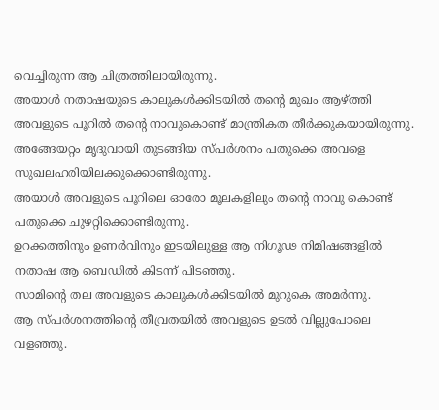വെച്ചിരുന്ന ആ ചിത്രത്തിലായിരുന്നു.
അയാൾ നതാഷയുടെ കാലുകൾക്കിടയിൽ തന്റെ മുഖം ആഴ്ത്തി അവളുടെ പൂറിൽ തന്റെ നാവുകൊണ്ട് മാന്ത്രികത തീർക്കുകയായിരുന്നു.
അങ്ങേയറ്റം മൃദുവായി തുടങ്ങിയ സ്പർശനം പതുക്കെ അവളെ സുഖലഹരിയിലക്കുക്കൊണ്ടിരുന്നു.
അയാൾ അവളുടെ പൂറിലെ ഓരോ മൂലകളിലും തന്റെ നാവു കൊണ്ട് പതുക്കെ ചുഴറ്റിക്കൊണ്ടിരുന്നു.
ഉറക്കത്തിനും ഉണർവിനും ഇടയിലുള്ള ആ നിഗൂഢ നിമിഷങ്ങളിൽ നതാഷ ആ ബെഡിൽ കിടന്ന് പിടഞ്ഞു.
സാമിന്റെ തല അവളുടെ കാലുകൾക്കിടയിൽ മുറുകെ അമർന്നു.
ആ സ്പർശനത്തിന്റെ തീവ്രതയിൽ അവളുടെ ഉടൽ വില്ലുപോലെ വളഞ്ഞു.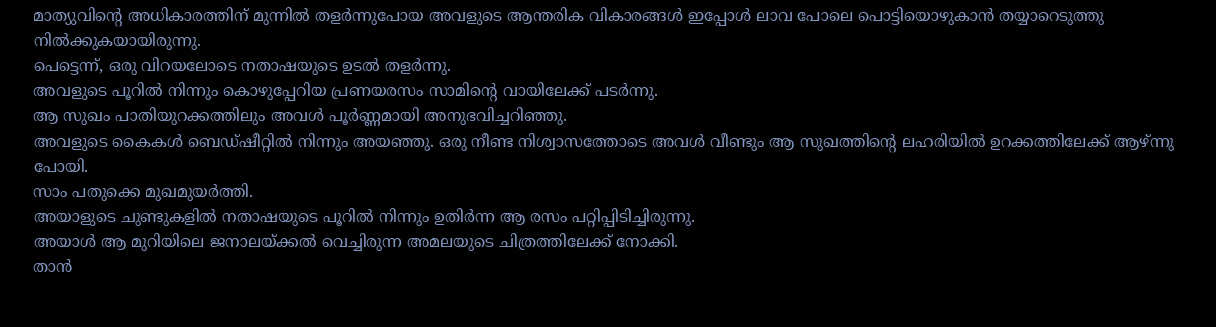മാത്യുവിന്റെ അധികാരത്തിന് മുന്നിൽ തളർന്നുപോയ അവളുടെ ആന്തരിക വികാരങ്ങൾ ഇപ്പോൾ ലാവ പോലെ പൊട്ടിയൊഴുകാൻ തയ്യാറെടുത്തു നിൽക്കുകയായിരുന്നു.
പെട്ടെന്ന്, ഒരു വിറയലോടെ നതാഷയുടെ ഉടൽ തളർന്നു.
അവളുടെ പൂറിൽ നിന്നും കൊഴുപ്പേറിയ പ്രണയരസം സാമിന്റെ വായിലേക്ക് പടർന്നു.
ആ സുഖം പാതിയുറക്കത്തിലും അവൾ പൂർണ്ണമായി അനുഭവിച്ചറിഞ്ഞു.
അവളുടെ കൈകൾ ബെഡ്ഷീറ്റിൽ നിന്നും അയഞ്ഞു. ഒരു നീണ്ട നിശ്വാസത്തോടെ അവൾ വീണ്ടും ആ സുഖത്തിന്റെ ലഹരിയിൽ ഉറക്കത്തിലേക്ക് ആഴ്ന്നു പോയി.
സാം പതുക്കെ മുഖമുയർത്തി.
അയാളുടെ ചുണ്ടുകളിൽ നതാഷയുടെ പൂറിൽ നിന്നും ഉതിർന്ന ആ രസം പറ്റിപ്പിടിച്ചിരുന്നു.
അയാൾ ആ മുറിയിലെ ജനാലയ്ക്കൽ വെച്ചിരുന്ന അമലയുടെ ചിത്രത്തിലേക്ക് നോക്കി.
താൻ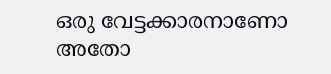ഒരു വേട്ടക്കാരനാണോ അതോ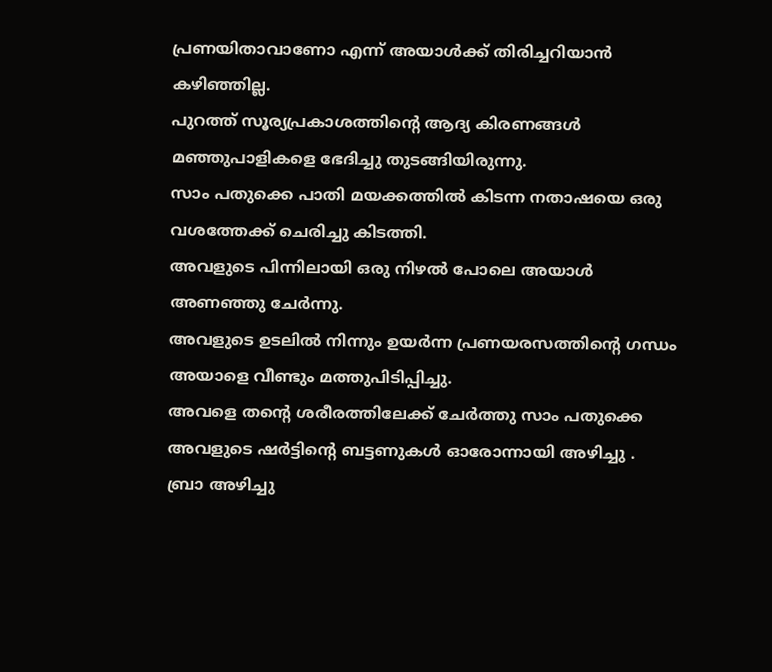പ്രണയിതാവാണോ എന്ന് അയാൾക്ക് തിരിച്ചറിയാൻ കഴിഞ്ഞില്ല.
പുറത്ത് സൂര്യപ്രകാശത്തിന്റെ ആദ്യ കിരണങ്ങൾ മഞ്ഞുപാളികളെ ഭേദിച്ചു തുടങ്ങിയിരുന്നു.
സാം പതുക്കെ പാതി മയക്കത്തിൽ കിടന്ന നതാഷയെ ഒരു വശത്തേക്ക് ചെരിച്ചു കിടത്തി.
അവളുടെ പിന്നിലായി ഒരു നിഴൽ പോലെ അയാൾ അണഞ്ഞു ചേർന്നു.
അവളുടെ ഉടലിൽ നിന്നും ഉയർന്ന പ്രണയരസത്തിന്റെ ഗന്ധം അയാളെ വീണ്ടും മത്തുപിടിപ്പിച്ചു.
അവളെ തന്റെ ശരീരത്തിലേക്ക് ചേർത്തു സാം പതുക്കെ അവളുടെ ഷർട്ടിന്റെ ബട്ടണുകൾ ഓരോന്നായി അഴിച്ചു .
ബ്രാ അഴിച്ചു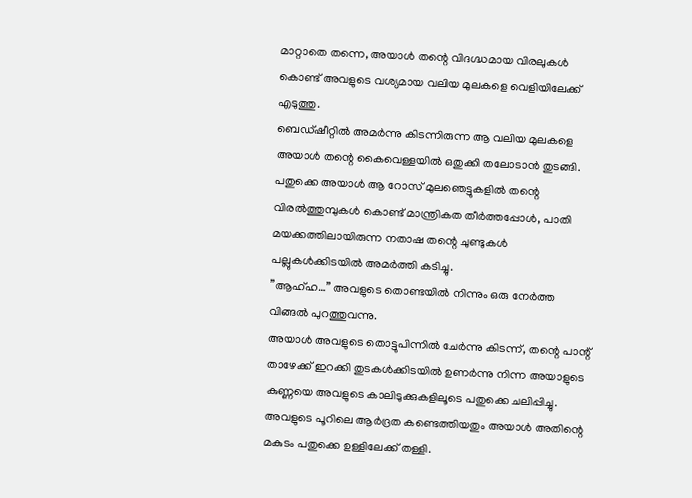മാറ്റാതെ തന്നെ, അയാൾ തന്റെ വിദഗ്ദ്ധമായ വിരലുകൾ കൊണ്ട് അവളുടെ വശ്യമായ വലിയ മുലകളെ വെളിയിലേക്ക് എടുത്തു.
ബെഡ്ഷീറ്റിൽ അമർന്നു കിടന്നിരുന്ന ആ വലിയ മുലകളെ അയാൾ തന്റെ കൈവെള്ളയിൽ ഒതുക്കി തലോടാൻ തുടങ്ങി.
പതുക്കെ അയാൾ ആ റോസ് മുലഞെട്ടുകളിൽ തന്റെ വിരൽത്തുമ്പുകൾ കൊണ്ട് മാന്ത്രികത തീർത്തപ്പോൾ, പാതി മയക്കത്തിലായിരുന്ന നതാഷ തന്റെ ചുണ്ടുകൾ പല്ലുകൾക്കിടയിൽ അമർത്തി കടിച്ചു.
”ആഹ്ഹ…” അവളുടെ തൊണ്ടയിൽ നിന്നും ഒരു നേർത്ത വിങ്ങൽ പുറത്തുവന്നു.
അയാൾ അവളുടെ തൊട്ടുപിന്നിൽ ചേർന്നു കിടന്ന്, തന്റെ പാന്റ് താഴേക്ക് ഇറക്കി തുടകൾക്കിടയിൽ ഉണർന്നു നിന്ന അയാളുടെ കുണ്ണയെ അവളുടെ കാലിടുക്കുകളിലൂടെ പതുക്കെ ചലിപ്പിച്ചു.
അവളുടെ പൂറിലെ ആർദ്രത കണ്ടെത്തിയതും അയാൾ അതിന്റെ മകുടം പതുക്കെ ഉള്ളിലേക്ക് തള്ളി.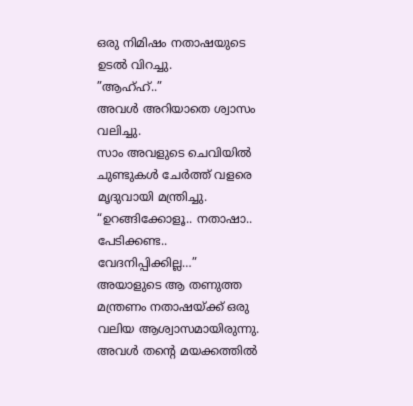ഒരു നിമിഷം നതാഷയുടെ ഉടൽ വിറച്ചു.
”ആഹ്ഹ്..”
അവൾ അറിയാതെ ശ്വാസം വലിച്ചു.
സാം അവളുടെ ചെവിയിൽ ചുണ്ടുകൾ ചേർത്ത് വളരെ മൃദുവായി മന്ത്രിച്ചു.
“ഉറങ്ങിക്കോളൂ.. നതാഷാ.. പേടിക്കണ്ട.. വേദനിപ്പിക്കില്ല…”
അയാളുടെ ആ തണുത്ത മന്ത്രണം നതാഷയ്ക്ക് ഒരു വലിയ ആശ്വാസമായിരുന്നു.
അവൾ തന്റെ മയക്കത്തിൽ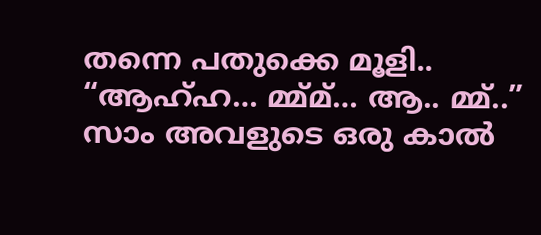തന്നെ പതുക്കെ മൂളി..
“ആഹ്ഹ… മ്മ്മ്… ആ.. മ്മ്..”
സാം അവളുടെ ഒരു കാൽ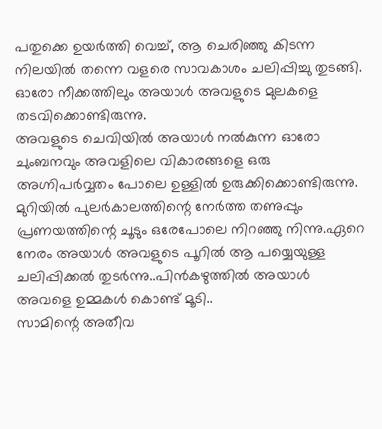പതുക്കെ ഉയർത്തി വെച്ച്, ആ ചെരിഞ്ഞു കിടന്ന നിലയിൽ തന്നെ വളരെ സാവകാശം ചലിപ്പിച്ചു തുടങ്ങി.
ഓരോ നീക്കത്തിലും അയാൾ അവളുടെ മുലകളെ തടവിക്കൊണ്ടിരുന്നു.
അവളുടെ ചെവിയിൽ അയാൾ നൽകുന്ന ഓരോ ചുംബനവും അവളിലെ വികാരങ്ങളെ ഒരു അഗ്നിപർവ്വതം പോലെ ഉള്ളിൽ ഉരുക്കിക്കൊണ്ടിരുന്നു.
മുറിയിൽ പുലർകാലത്തിന്റെ നേർത്ത തണുപ്പും പ്രണയത്തിന്റെ ചൂടും ഒരേപോലെ നിറഞ്ഞു നിന്നു.ഏറെ നേരം അയാൾ അവളുടെ പൂറിൽ ആ പയ്യെയുള്ള ചലിപ്പിക്കൽ തുടർന്നു..പിൻകഴുത്തിൽ അയാൾ അവളെ ഉമ്മകൾ കൊണ്ട് മൂടി..
സാമിന്റെ അതീവ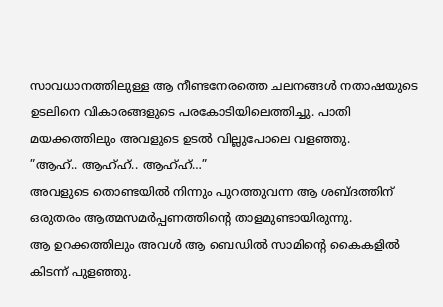സാവധാനത്തിലുള്ള ആ നീണ്ടനേരത്തെ ചലനങ്ങൾ നതാഷയുടെ ഉടലിനെ വികാരങ്ങളുടെ പരകോടിയിലെത്തിച്ചു. പാതി മയക്കത്തിലും അവളുടെ ഉടൽ വില്ലുപോലെ വളഞ്ഞു.
”ആഹ്.. ആഹ്ഹ്.. ആഹ്ഹ്…”
അവളുടെ തൊണ്ടയിൽ നിന്നും പുറത്തുവന്ന ആ ശബ്ദത്തിന് ഒരുതരം ആത്മസമർപ്പണത്തിന്റെ താളമുണ്ടായിരുന്നു.
ആ ഉറക്കത്തിലും അവൾ ആ ബെഡിൽ സാമിന്റെ കൈകളിൽ കിടന്ന് പുളഞ്ഞു.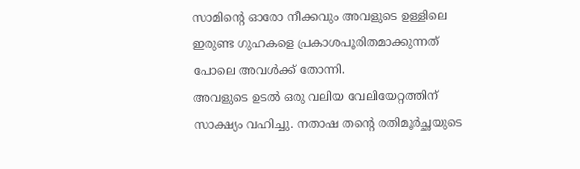സാമിന്റെ ഓരോ നീക്കവും അവളുടെ ഉള്ളിലെ ഇരുണ്ട ഗുഹകളെ പ്രകാശപൂരിതമാക്കുന്നത് പോലെ അവൾക്ക് തോന്നി.
അവളുടെ ഉടൽ ഒരു വലിയ വേലിയേറ്റത്തിന് സാക്ഷ്യം വഹിച്ചു. നതാഷ തന്റെ രതിമൂർച്ഛയുടെ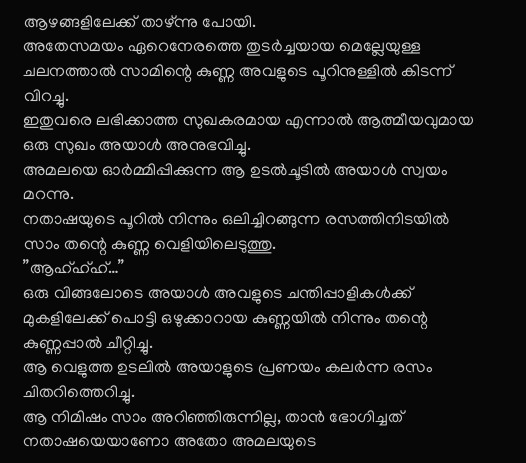ആഴങ്ങളിലേക്ക് താഴ്ന്നു പോയി.
അതേസമയം ഏറെനേരത്തെ തുടർച്ചയായ മെല്ലേയുള്ള ചലനത്താൽ സാമിന്റെ കുണ്ണ അവളുടെ പൂറിനുള്ളിൽ കിടന്ന് വിറച്ചു.
ഇതുവരെ ലഭിക്കാത്ത സുഖകരമായ എന്നാൽ ആത്മീയവുമായ ഒരു സുഖം അയാൾ അനുഭവിച്ചു.
അമലയെ ഓർമ്മിപ്പിക്കുന്ന ആ ഉടൽചൂടിൽ അയാൾ സ്വയം മറന്നു.
നതാഷയുടെ പൂറിൽ നിന്നും ഒലിച്ചിറങ്ങുന്ന രസത്തിനിടയിൽ സാം തന്റെ കുണ്ണ വെളിയിലെടുത്തു.
”ആഹ്ഹ്ഹ്…”
ഒരു വിങ്ങലോടെ അയാൾ അവളുടെ ചന്തിപ്പാളികൾക്ക് മുകളിലേക്ക് പൊട്ടി ഒഴുക്കാറായ കുണ്ണയിൽ നിന്നും തന്റെ കുണ്ണപ്പാൽ ചീറ്റിച്ചു.
ആ വെളുത്ത ഉടലിൽ അയാളുടെ പ്രണയം കലർന്ന രസം ചിതറിത്തെറിച്ചു.
ആ നിമിഷം സാം അറിഞ്ഞിരുന്നില്ല, താൻ ഭോഗിച്ചത് നതാഷയെയാണോ അതോ അമലയുടെ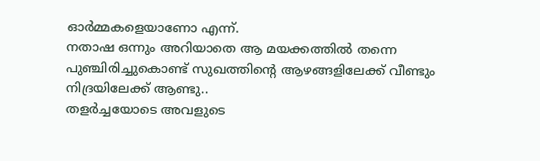ഓർമ്മകളെയാണോ എന്ന്.
നതാഷ ഒന്നും അറിയാതെ ആ മയക്കത്തിൽ തന്നെ പുഞ്ചിരിച്ചുകൊണ്ട് സുഖത്തിന്റെ ആഴങ്ങളിലേക്ക് വീണ്ടും നിദ്രയിലേക്ക് ആണ്ടു..
തളർച്ചയോടെ അവളുടെ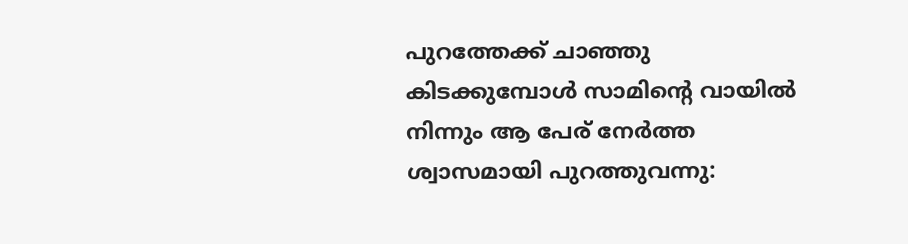പുറത്തേക്ക് ചാഞ്ഞു കിടക്കുമ്പോൾ സാമിന്റെ വായിൽ നിന്നും ആ പേര് നേർത്ത ശ്വാസമായി പുറത്തുവന്നു: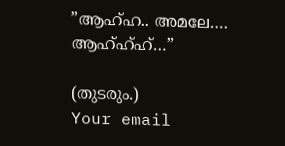”ആഹ്ഹ.. അമലേ…. ആഹ്ഹ്ഹ്…”

(തുടരും.)
Your email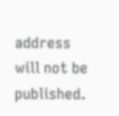address will not be published.